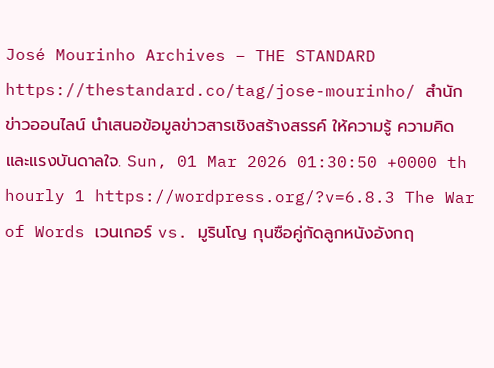José Mourinho Archives – THE STANDARD https://thestandard.co/tag/jose-mourinho/ สำนักข่าวออนไลน์ นำเสนอข้อมูลข่าวสารเชิงสร้างสรรค์ ให้ความรู้ ความคิด และแรงบันดาลใจ. Sun, 01 Mar 2026 01:30:50 +0000 th hourly 1 https://wordpress.org/?v=6.8.3 The War of Words เวนเกอร์ vs. มูรินโญ กุนซือคู่กัดลูกหนังอังกฤ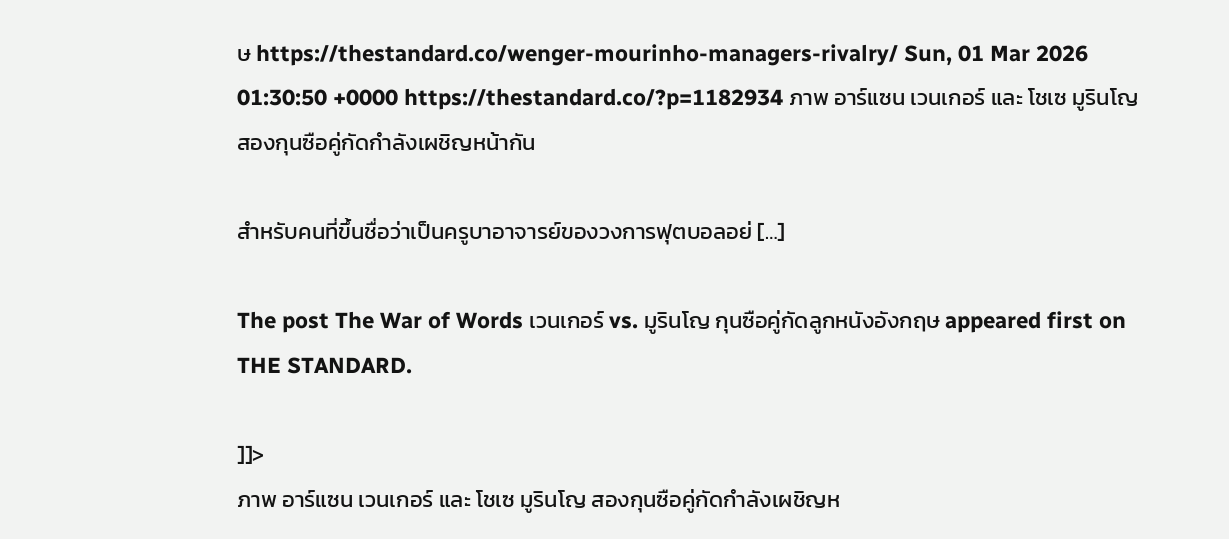ษ https://thestandard.co/wenger-mourinho-managers-rivalry/ Sun, 01 Mar 2026 01:30:50 +0000 https://thestandard.co/?p=1182934 ภาพ อาร์แซน เวนเกอร์ และ โชเซ มูรินโญ สองกุนซือคู่กัดกำลังเผชิญหน้ากัน

สำหรับคนที่ขึ้นชื่อว่าเป็นครูบาอาจารย์ของวงการฟุตบอลอย่ […]

The post The War of Words เวนเกอร์ vs. มูรินโญ กุนซือคู่กัดลูกหนังอังกฤษ appeared first on THE STANDARD.

]]>
ภาพ อาร์แซน เวนเกอร์ และ โชเซ มูรินโญ สองกุนซือคู่กัดกำลังเผชิญห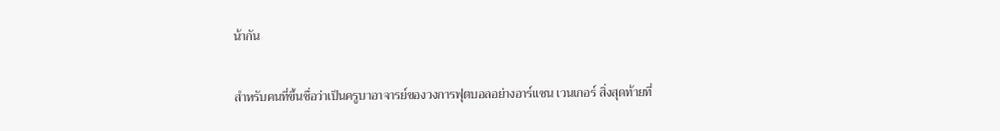น้ากัน

สำหรับคนที่ขึ้นชื่อว่าเป็นครูบาอาจารย์ของวงการฟุตบอลอย่างอาร์แซน เวนเกอร์ สิ่งสุดท้ายที่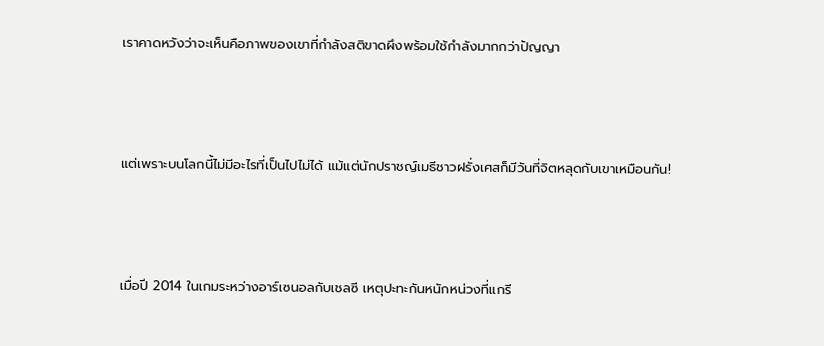เราคาดหวังว่าจะเห็นคือภาพของเขาที่กำลังสติขาดผึงพร้อมใช้กำลังมากกว่าปัญญา



แต่เพราะบนโลกนี้ไม่มีอะไรที่เป็นไปไม่ได้ แม้แต่นักปราชญ์เมธีชาวฝรั่งเศสก็มีวันที่จิตหลุดกับเขาเหมือนกัน!



เมื่อปี 2014 ในเกมระหว่างอาร์เซนอลกับเชลซี เหตุปะทะกันหนักหน่วงที่แกรี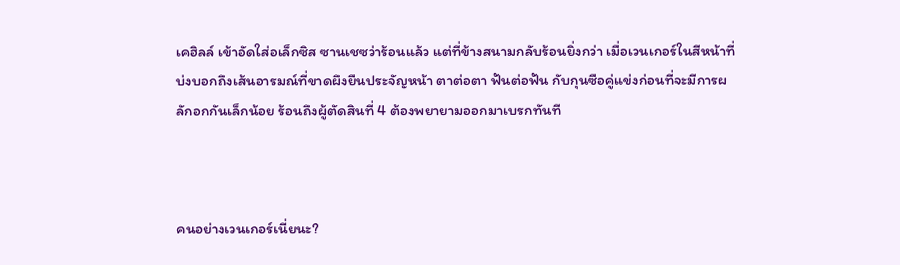เคฮิลล์ เข้าอัดใส่อเล็กซิส ซานเชซว่าร้อนแล้ว แต่ที่ข้างสนามกลับร้อนยิ่งกว่า เมื่อเวนเกอร์ในสีหน้าที่บ่งบอกถึงเส้นอารมณ์ที่ขาดผึงยืนประจัญหน้า ตาต่อตา ฟันต่อฟัน กับกุนซือคู่แข่งก่อนที่จะมีการผลักอกกันเล็กน้อย ร้อนถึงผู้ตัดสินที่ 4 ต้องพยายามออกมาเบรกทันที



คนอย่างเวนเกอร์เนี่ยนะ?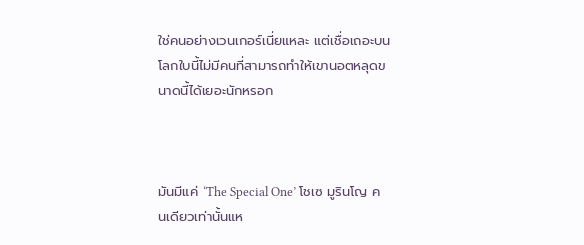ใช่คนอย่างเวนเกอร์เนี่ยแหละ แต่เชื่อเถอะบนโลกใบนี้ไม่มีคนที่สามารถทำให้เขานอตหลุดขนาดนี้ได้เยอะนักหรอก



มันมีแค่ ‘The Special One’ โชเซ มูรินโญ คนเดียวเท่านั้นแห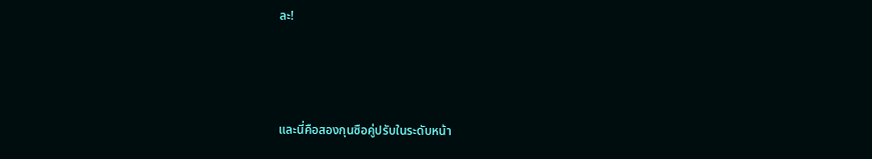ละ!



และนี่คือสองกุนซือคู่ปรับในระดับหน้า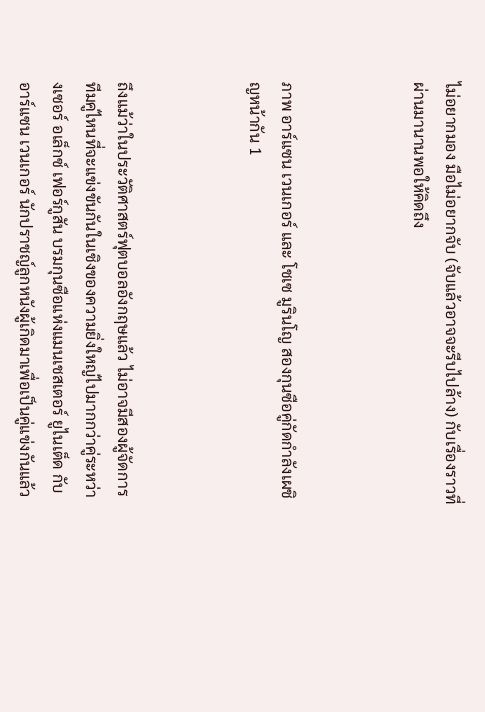ไม่อยากมอง มือไม่อยากจับ (จับแล้วอาจจะรีบไปล้าง) กับเรื่องราวที่ผ่านมานานพอให้คิดถึง



ภาพ อาร์แซน เวนเกอร์ และ โชเซ มูรินโญ สองกุนซือคู่กัดกำลังเผชิญหน้ากัน 1



ถึงแม้ว่าในประวัติศาสตร์ฟุตบอลอังกฤษแล้ว ไม่อาจมีสองผู้จัดการทีมคู่ไหนที่จะแข่งขันกันในเชิงของความยิ่งใหญ่ไปมากกว่าคู่ระหว่างเซอร์ อเล็กซ์ เฟอร์กูสัน บรมกุนซือแห่งแมนเชสเตอร์ ยูไนเต็ด กับอาร์แซน เวนเกอร์ นักปราชญ์ลูกหนังผู้เกิดมาเพื่อเป็นคู่แข่งกันแล้ว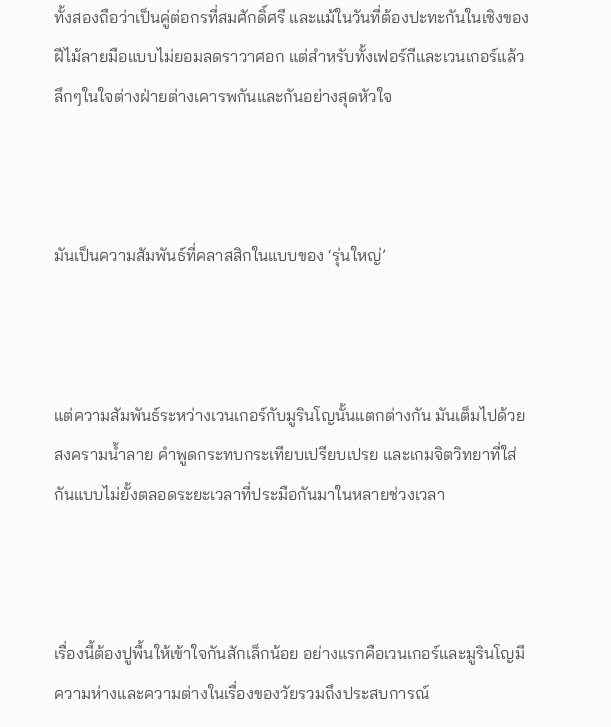ทั้งสองถือว่าเป็นคู่ต่อกรที่สมศักดิ์ศรี และแม้ในวันที่ต้องปะทะกันในเชิงของฝีไม้ลายมือแบบไม่ยอมลดราวาศอก แต่สำหรับทั้งเฟอร์กีและเวนเกอร์แล้วลึกๆในใจต่างฝ่ายต่างเคารพกันและกันอย่างสุดหัวใจ



มันเป็นความสัมพันธ์ที่คลาสสิกในแบบของ ‘รุ่นใหญ่’



แต่ความสัมพันธ์ระหว่างเวนเกอร์กับมูรินโญนั้นแตกต่างกัน มันเต็มไปด้วยสงครามน้ำลาย คำพูดกระทบกระเทียบเปรียบเปรย และเกมจิตวิทยาที่ใส่กันแบบไม่ยั้งตลอดระยะเวลาที่ประมือกันมาในหลายช่วงเวลา



เรื่องนี้ต้องปูพื้นให้เข้าใจกันสักเล็กน้อย อย่างแรกคือเวนเกอร์และมูรินโญมีความห่างและความต่างในเรื่องของวัยรวมถึงประสบการณ์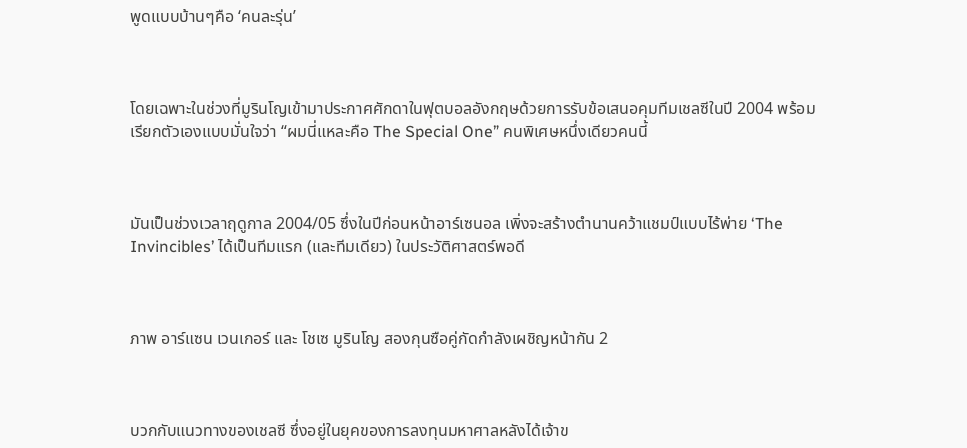พูดแบบบ้านๆคือ ‘คนละรุ่น’



โดยเฉพาะในช่วงที่มูรินโญเข้ามาประกาศศักดาในฟุตบอลอังกฤษด้วยการรับข้อเสนอคุมทีมเชลซีในปี 2004 พร้อมเรียกตัวเองแบบมั่นใจว่า “ผมนี่แหละคือ The Special One” คนพิเศษหนึ่งเดียวคนนี้



มันเป็นช่วงเวลาฤดูกาล 2004/05 ซึ่งในปีก่อนหน้าอาร์เซนอล เพิ่งจะสร้างตำนานคว้าแชมป์แบบไร้พ่าย ‘The Invincibles’ ได้เป็นทีมแรก (และทีมเดียว) ในประวัติศาสตร์พอดี



ภาพ อาร์แซน เวนเกอร์ และ โชเซ มูรินโญ สองกุนซือคู่กัดกำลังเผชิญหน้ากัน 2



บวกกับแนวทางของเชลซี ซึ่งอยู่ในยุคของการลงทุนมหาศาลหลังได้เจ้าข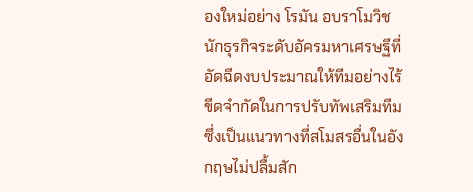องใหม่อย่าง โรมัน อบราโมวิช นักธุรกิจระดับอัครมหาเศรษฐีที่อัดฉีดงบประมาณให้ทีมอย่างไร้ขีดจำกัดในการปรับทัพเสริมทีม ซึ่งเป็นแนวทางที่สโมสรอื่นในอังกฤษไม่ปลื้มสัก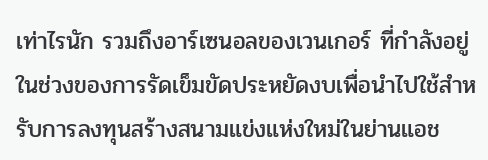เท่าไรนัก รวมถึงอาร์เซนอลของเวนเกอร์ ที่กำลังอยู่ในช่วงของการรัดเข็มขัดประหยัดงบเพื่อนำไปใช้สำหรับการลงทุนสร้างสนามแข่งแห่งใหม่ในย่านแอช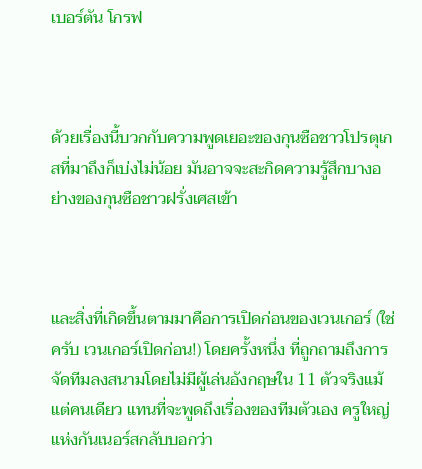เบอร์ตัน โกรฟ



ด้วยเรื่องนี้บวกกับความพูดเยอะของกุนซือชาวโปรตุเกสที่มาถึงก็เบ่งไม่น้อย มันอาจจะสะกิดความรู้สึกบางอย่างของกุนซือชาวฝรั่งเศสเข้า



และสิ่งที่เกิดขึ้นตามมาคือการเปิดก่อนของเวนเกอร์ (ใช่ครับ เวนเกอร์เปิดก่อน!) โดยครั้งหนึ่ง ที่ถูกถามถึงการจัดทีมลงสนามโดยไม่มีผู้เล่นอังกฤษใน 11 ตัวจริงแม้แต่คนเดียว แทนที่จะพูดถึงเรื่องของทีมตัวเอง ครูใหญ่แห่งกันเนอร์สกลับบอกว่า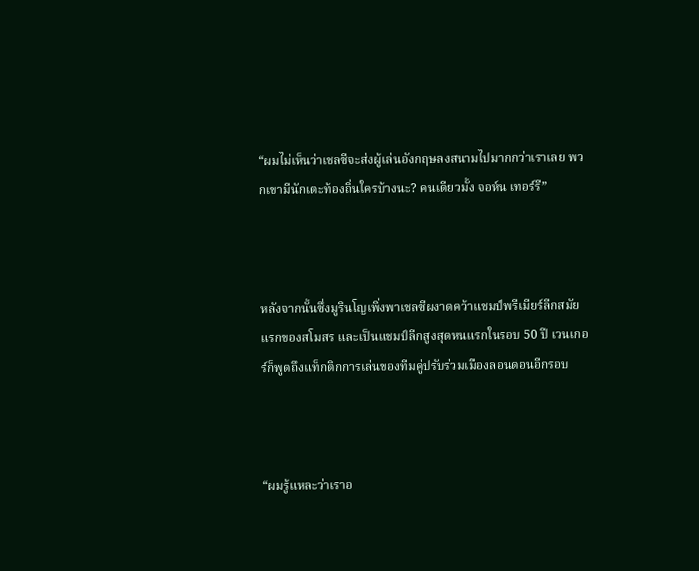“ผมไม่เห็นว่าเชลซีจะส่งผู้เล่นอังกฤษลงสนามไปมากกว่าเราเลย พวกเขามีนักเตะท้องถิ่นใครบ้างนะ? คนเดียวมั้ง จอห์น เทอร์รี”



หลังจากนั้นซึ่งมูรินโญเพิ่งพาเชลซีผงาดคว้าแชมป์พรีเมียร์ลีกสมัยแรกของสโมสร และเป็นแชมป์ลีกสูงสุดหนแรกในรอบ 50 ปี เวนเกอร์ก็พูดถึงแท็กติกการเล่นของทีมคู่ปรับร่วมเมืองลอนดอนอีกรอบ



“ผมรู้แหละว่าเราอ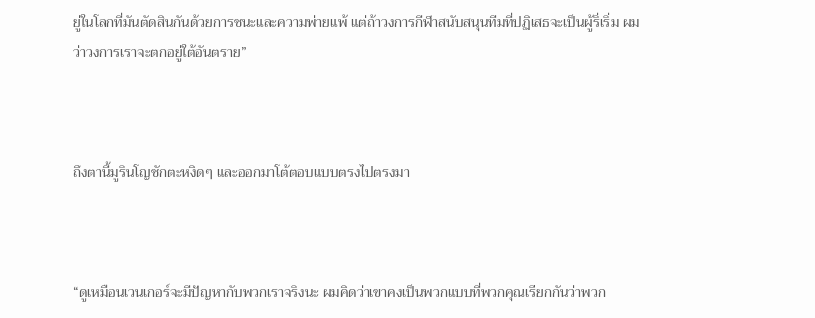ยู่ในโลกที่มันตัดสินกันด้วยการชนะและความพ่ายแพ้ แต่ถ้าวงการกีฬาสนับสนุนทีมที่ปฏิเสธจะเป็นผู้ริ่เริ่ม ผมว่าวงการเราจะตกอยู่ใต้อันตราย”



ถึงตานี้มูรินโญชักตะหงิดๆ และออกมาโต้ตอบแบบตรงไปตรงมา



“ดูเหมือนเวนเกอร์จะมีปัญหากับพวกเราจริงนะ ผมคิดว่าเขาคงเป็นพวกแบบที่พวกคุณเรียกกันว่าพวก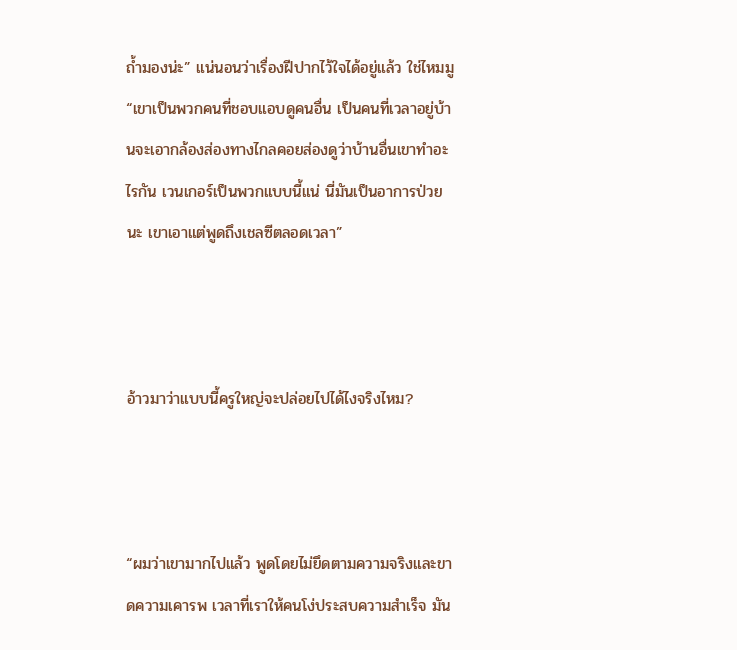ถ้ำมองน่ะ” แน่นอนว่าเรื่องฝีปากไว้ใจได้อยู่แล้ว ใช่ไหมมู “เขาเป็นพวกคนที่ชอบแอบดูคนอื่น เป็นคนที่เวลาอยู่บ้านจะเอากล้องส่องทางไกลคอยส่องดูว่าบ้านอื่นเขาทำอะไรกัน เวนเกอร์เป็นพวกแบบนี้แน่ นี่มันเป็นอาการป่วยนะ เขาเอาแต่พูดถึงเชลซีตลอดเวลา”



อ้าวมาว่าแบบนี้ครูใหญ่จะปล่อยไปได้ไงจริงไหม?



“ผมว่าเขามากไปแล้ว พูดโดยไม่ยึดตามความจริงและขาดความเคารพ เวลาที่เราให้คนโง่ประสบความสำเร็จ มัน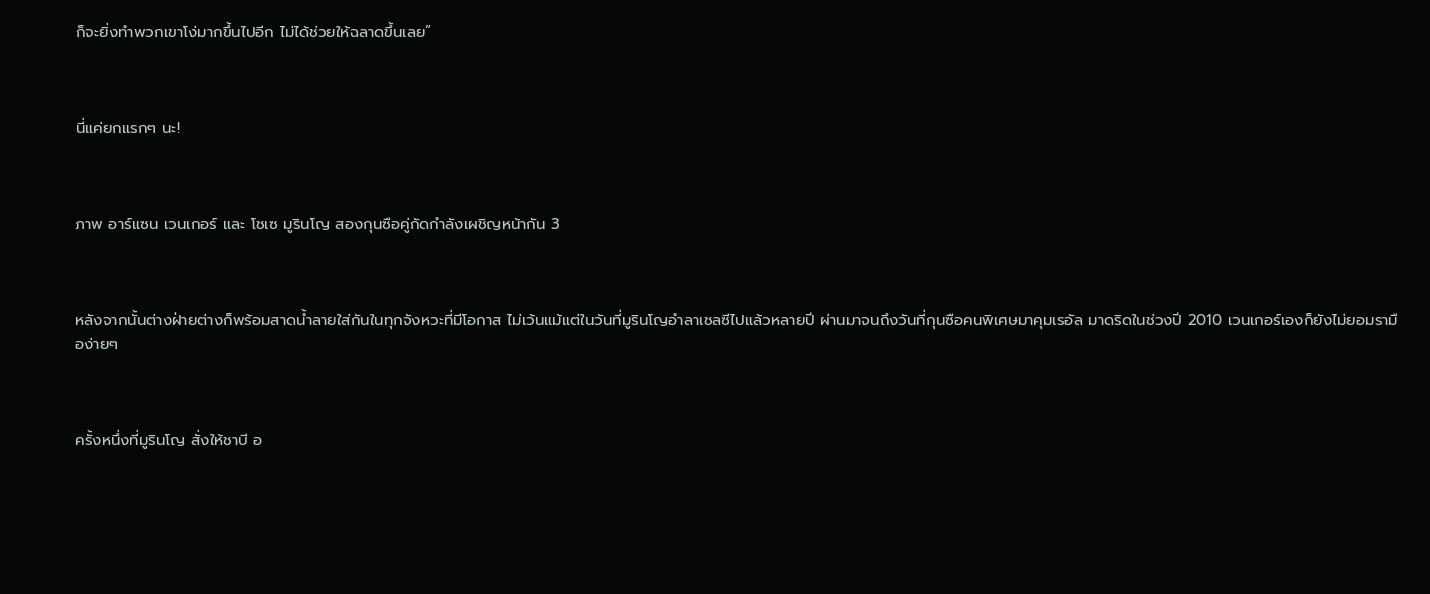ก็จะยิ่งทำพวกเขาโง่มากขึ้นไปอีก ไม่ได้ช่วยให้ฉลาดขึ้นเลย”



นี่แค่ยกแรกๆ นะ!



ภาพ อาร์แซน เวนเกอร์ และ โชเซ มูรินโญ สองกุนซือคู่กัดกำลังเผชิญหน้ากัน 3



หลังจากนั้นต่างฝ่ายต่างก็พร้อมสาดน้ำลายใส่กันในทุกจังหวะที่มีโอกาส ไม่เว้นแม้แต่ในวันที่มูรินโญอำลาเชลซีไปแล้วหลายปี ผ่านมาจนถึงวันที่กุนซือคนพิเศษมาคุมเรอัล มาดริดในช่วงปี 2010 เวนเกอร์เองก็ยังไม่ยอมรามือง่ายๆ



ครั้งหนึ่งที่มูรินโญ สั่งให้ชาบี อ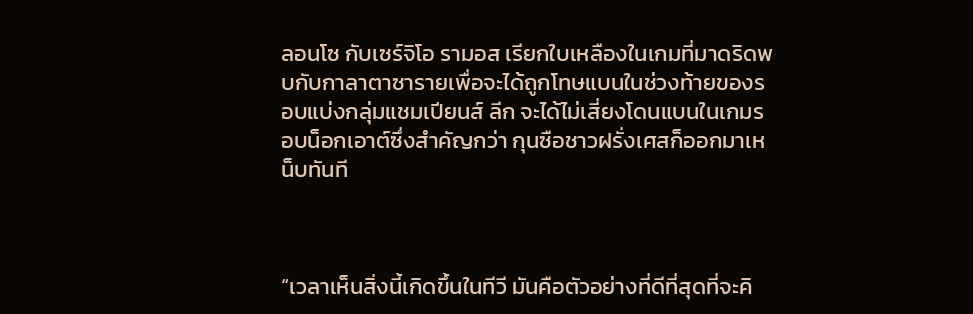ลอนโซ กับเซร์จิโอ รามอส เรียกใบเหลืองในเกมที่มาดริดพบกับกาลาตาซารายเพื่อจะได้ถูกโทษแบนในช่วงท้ายของรอบแบ่งกลุ่มแชมเปียนส์ ลีก จะได้ไม่เสี่ยงโดนแบนในเกมรอบน็อกเอาต์ซึ่งสำคัญกว่า กุนซือชาวฝรั่งเศสก็ออกมาเหน็บทันที



“เวลาเห็นสิ่งนี้เกิดขึ้นในทีวี มันคือตัวอย่างที่ดีที่สุดที่จะคิ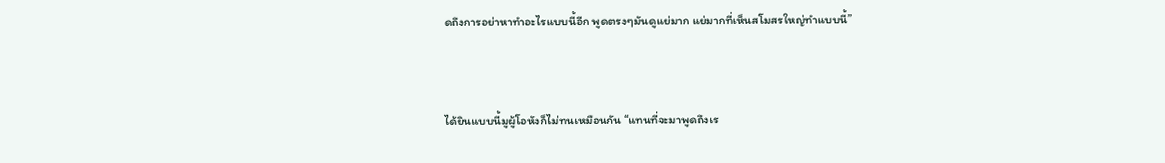ดถึงการอย่าหาทำอะไรแบบนี้อีก พูดตรงๆมันดูแย่มาก แย่มากที่เห็นสโมสรใหญ่ทำแบบนี้”



ได้ยินแบบนี้มูผู้โอหังก็ไม่ทนเหมือนกัน “แทนที่จะมาพูดถึงเร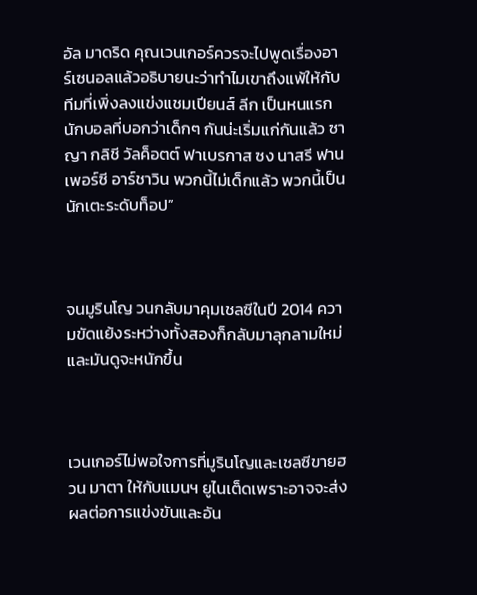อัล มาดริด คุณเวนเกอร์ควรจะไปพูดเรื่องอาร์เซนอลแล้วอธิบายนะว่าทำไมเขาถึงแพ้ให้กับทีมที่เพิ่งลงแข่งแชมเปียนส์ ลีก เป็นหนแรก นักบอลที่บอกว่าเด็กๆ กันน่ะเริ่มแก่กันแล้ว ซาญา กลิชี วัลค็อตต์ ฟาเบรกาส ซง นาสรี ฟาน เพอร์ซี อาร์ชาวิน พวกนี้ไม่เด็กแล้ว พวกนี้เป็นนักเตะระดับท็อป”



จนมูรินโญ วนกลับมาคุมเชลซีในปี 2014 ความขัดแย้งระหว่างทั้งสองก็กลับมาลุกลามใหม่และมันดูจะหนักขึ้น



เวนเกอร์ไม่พอใจการที่มูรินโญและเชลซีขายฮวน มาตา ให้กับแมนฯ ยูไนเต็ดเพราะอาจจะส่งผลต่อการแข่งขันและอัน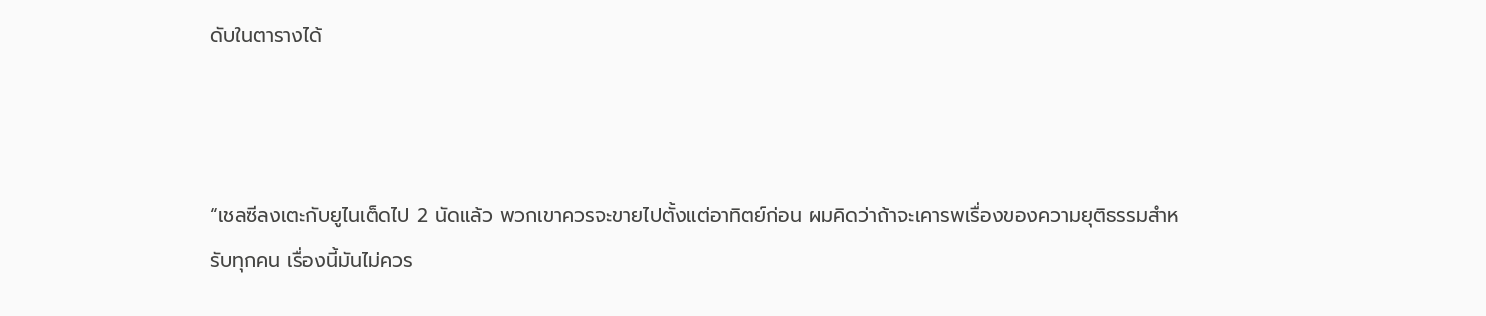ดับในตารางได้



“เชลซีลงเตะกับยูไนเต็ดไป 2 นัดแล้ว พวกเขาควรจะขายไปตั้งแต่อาทิตย์ก่อน ผมคิดว่าถ้าจะเคารพเรื่องของความยุติธรรมสำหรับทุกคน เรื่องนี้มันไม่ควร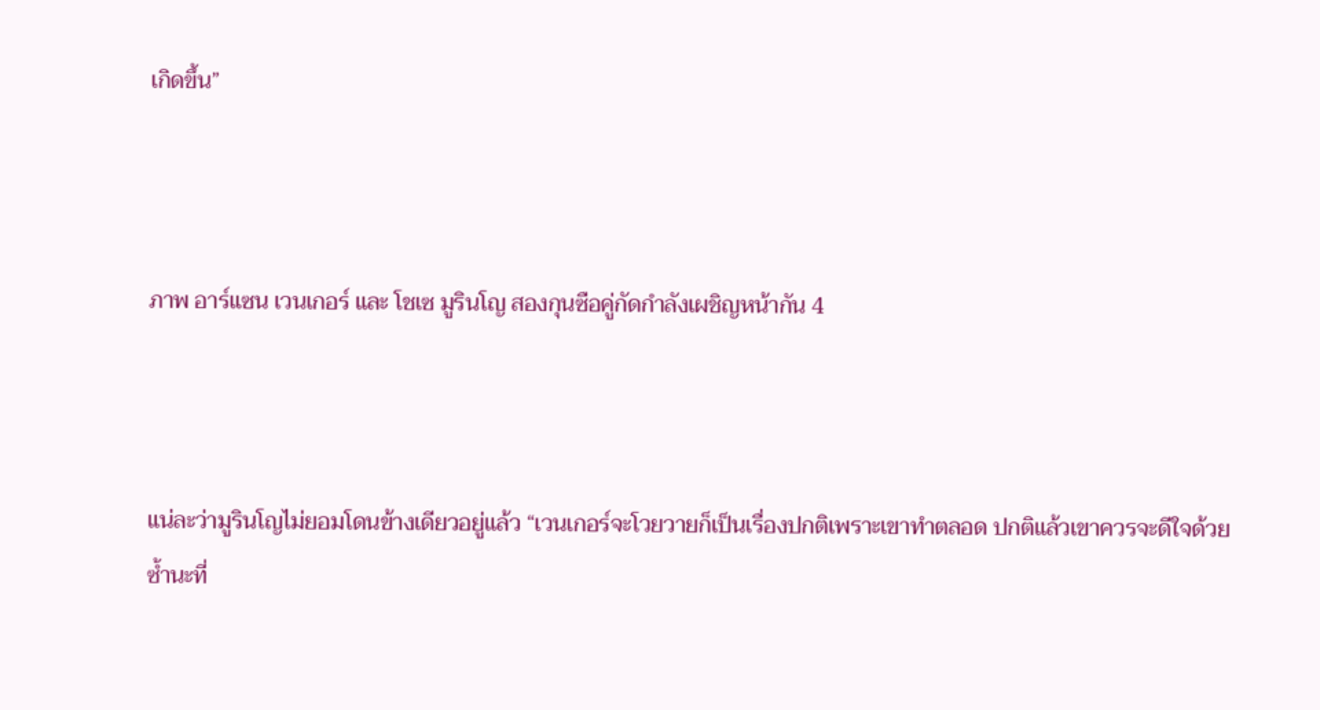เกิดขึ้น”



ภาพ อาร์แซน เวนเกอร์ และ โชเซ มูรินโญ สองกุนซือคู่กัดกำลังเผชิญหน้ากัน 4



แน่ละว่ามูรินโญไม่ยอมโดนข้างเดียวอยู่แล้ว “เวนเกอร์จะโวยวายก็เป็นเรื่องปกติเพราะเขาทำตลอด ปกติแล้วเขาควรจะดีใจด้วยซ้ำนะที่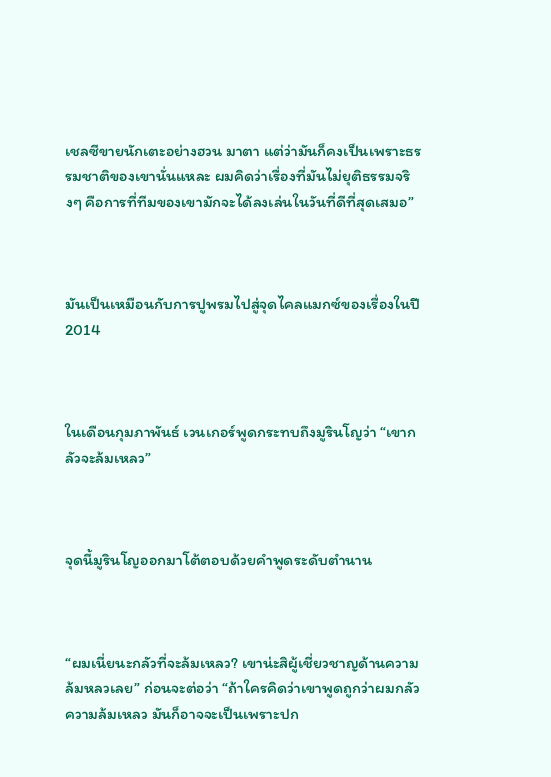เชลซีขายนักเตะอย่างฮวน มาตา แต่ว่ามันก็คงเป็นเพราะธรรมชาติของเขานั่นแหละ ผมคิดว่าเรื่องที่มันไม่ยุติธรรมจริงๆ คือการที่ทีมของเขามักจะได้ลงเล่นในวันที่ดีที่สุดเสมอ”



มันเป็นเหมือนกับการปูพรมไปสู่จุดไคลแมกซ์ของเรื่องในปี 2014



ในเดือนกุมภาพันธ์ เวนเกอร์พูดกระทบถึงมูรินโญว่า “เขากลัวจะล้มเหลว”



จุดนี้มูรินโญออกมาโต้ตอบด้วยคำพูดระดับตำนาน



“ผมเนี่ยนะกลัวที่จะล้มเหลว? เขาน่ะสิผู้เชี่ยวชาญด้านความล้มหลวเลย” ก่อนจะต่อว่า “ถ้าใครคิดว่าเขาพูดถูกว่าผมกลัวความล้มเหลว มันก็อาจจะเป็นเพราะปก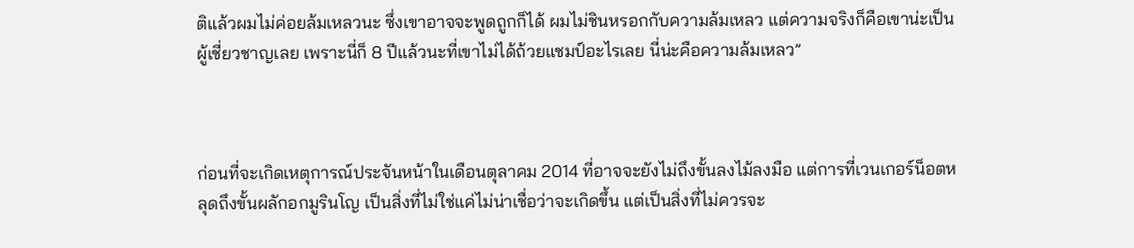ติแล้วผมไม่ค่อยล้มเหลวนะ ซึ่งเขาอาจจะพูดถูกก็ได้ ผมไม่ชินหรอกกับความล้มเหลว แต่ความจริงก็คือเขาน่ะเป็นผู้เชี่ยวชาญเลย เพราะนี่ก็ 8 ปีแล้วนะที่เขาไม่ได้ถ้วยแชมป์อะไรเลย นี่น่ะคือความล้มเหลว”



ก่อนที่จะเกิดเหตุการณ์ประจันหน้าในเดือนตุลาคม 2014 ที่อาจจะยังไม่ถึงขั้นลงไม้ลงมือ แต่การที่เวนเกอร์น็อตหลุดถึงขั้นผลักอกมูรินโญ เป็นสิ่งที่ไม่ใช่แค่ไม่น่าเชื่อว่าจะเกิดขึ้น แต่เป็นสิ่งที่ไม่ควรจะ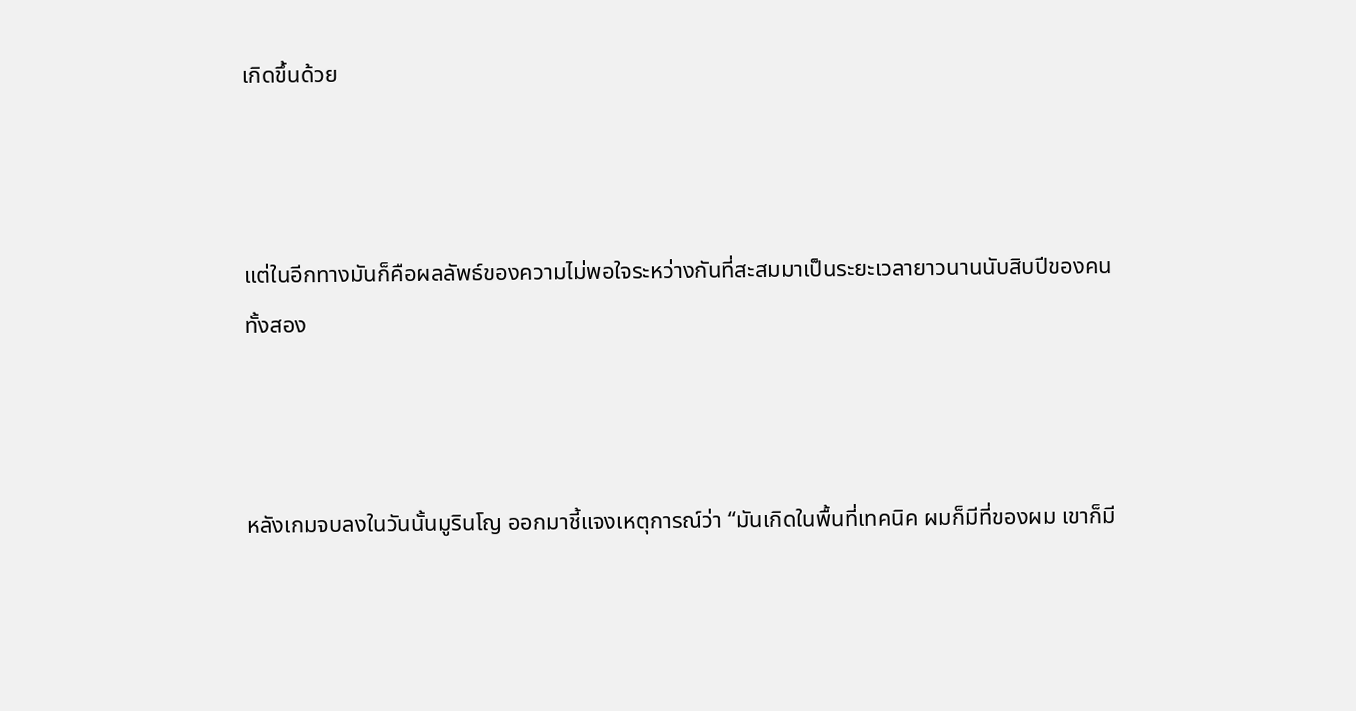เกิดขึ้นด้วย



แต่ในอีกทางมันก็คือผลลัพธ์ของความไม่พอใจระหว่างกันที่สะสมมาเป็นระยะเวลายาวนานนับสิบปีของคนทั้งสอง



หลังเกมจบลงในวันนั้นมูรินโญ ออกมาชี้แจงเหตุการณ์ว่า “มันเกิดในพื้นที่เทคนิค ผมก็มีที่ของผม เขาก็มี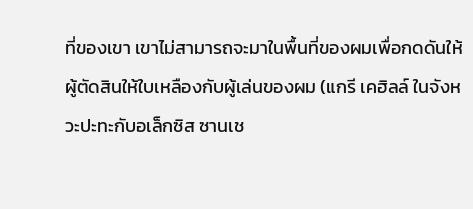ที่ของเขา เขาไม่สามารถจะมาในพื้นที่ของผมเพื่อกดดันให้ผู้ตัดสินให้ใบเหลืองกับผู้เล่นของผม (แกรี เคฮิลล์ ในจังหวะปะทะกับอเล็กซิส ซานเช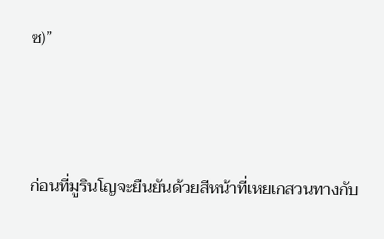ซ)”



ก่อนที่มูรินโญจะยืนยันด้วยสีหน้าที่เหยเกสวนทางกับ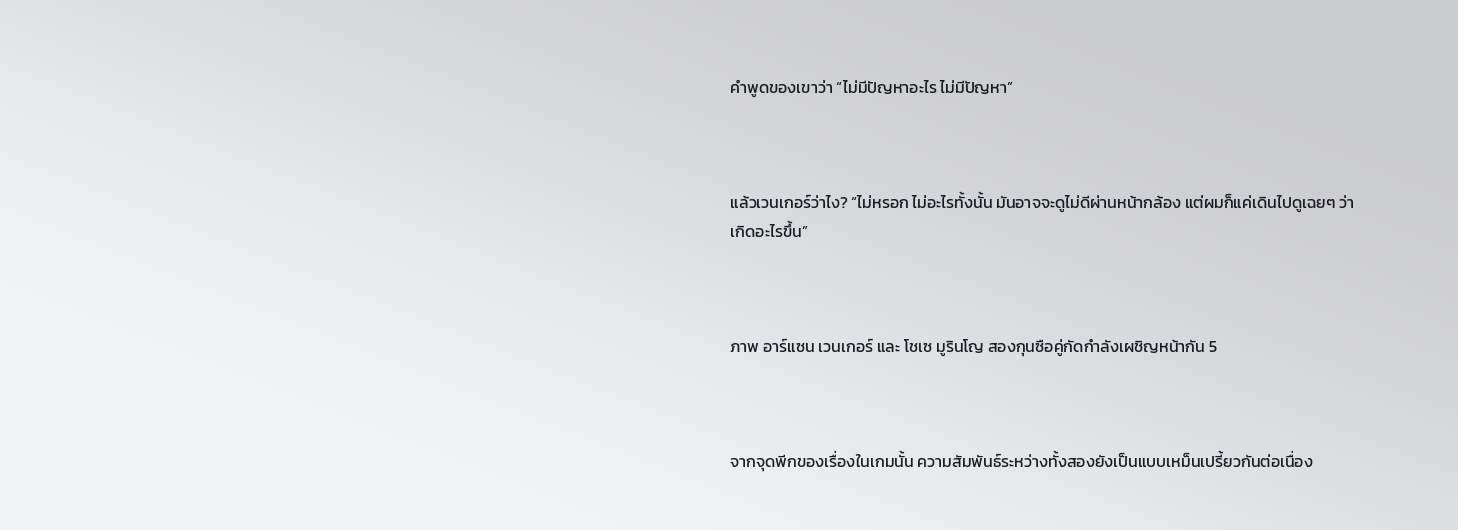คำพูดของเขาว่า “ไม่มีปัญหาอะไร ไม่มีปัญหา”



แล้วเวนเกอร์ว่าไง? “ไม่หรอก ไม่อะไรทั้งนั้น มันอาจจะดูไม่ดีผ่านหน้ากล้อง แต่ผมก็แค่เดินไปดูเฉยๆ ว่าเกิดอะไรขึ้น”



ภาพ อาร์แซน เวนเกอร์ และ โชเซ มูรินโญ สองกุนซือคู่กัดกำลังเผชิญหน้ากัน 5



จากจุดพีกของเรื่องในเกมนั้น ความสัมพันธ์ระหว่างทั้งสองยังเป็นแบบเหม็นเปรี้ยวกันต่อเนื่อง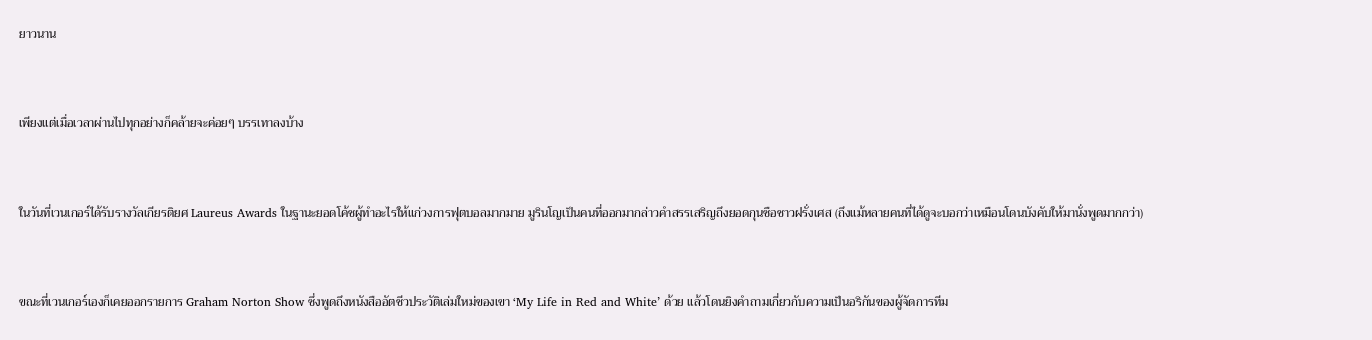ยาวนาน



เพียงแต่เมื่อเวลาผ่านไปทุกอย่างก็คล้ายจะค่อยๆ บรรเทาลงบ้าง



ในวันที่เวนเกอร์ได้รับรางวัลเกียรติยศ Laureus Awards ในฐานะยอดโค้ชผู้ทำอะไรให้แก่วงการฟุตบอลมากมาย มูรินโญเป็นคนที่ออกมากล่าวคำสรรเสริญถึงยอดกุนซือชาวฝรั่งเศส (ถึงแม้หลายคนที่ได้ดูจะบอกว่าเหมือนโดนบังคับให้มานั่งพูดมากกว่า)



ขณะที่เวนเกอร์เองก็เคยออกรายการ Graham Norton Show ซึ่งพูดถึงหนังสืออัตชีวประวัติเล่มใหม่ของเขา ‘My Life in Red and White’ ด้วย แล้วโดนยิงคำถามเกี่ยวกับความเป็นอริกันของผู้จัดการทีม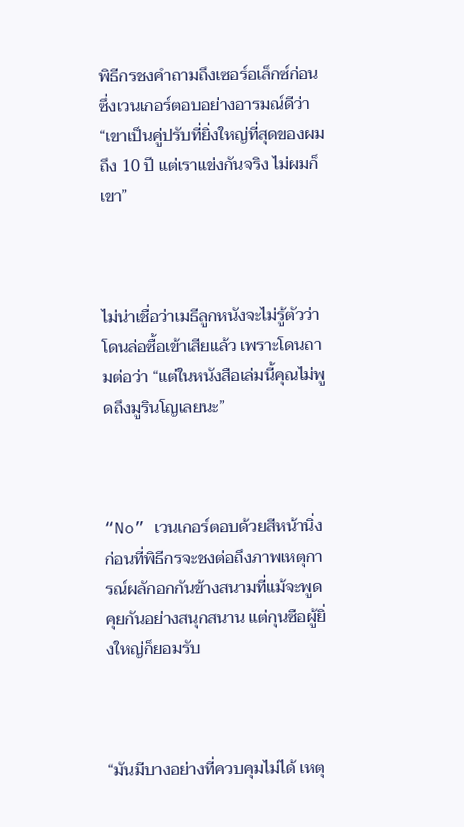พิธีกรชงคำถามถึงเซอร์อเล็กซ์ก่อน ซึ่งเวนเกอร์ตอบอย่างอารมณ์ดีว่า “เขาเป็นคู่ปรับที่ยิ่งใหญ่ที่สุดของผมถึง 10 ปี แต่เราแข่งกันจริง ไม่ผมก็เขา”



ไม่น่าเชื่อว่าเมธีลูกหนังจะไม่รู้ตัวว่าโดนล่อซื้อเข้าเสียแล้ว เพราะโดนถามต่อว่า “แต่ในหนังสือเล่มนี้คุณไม่พูดถึงมูรินโญเลยนะ”



“No” เวนเกอร์ตอบด้วยสีหน้านิ่ง ก่อนที่พิธีกรจะชงต่อถึงภาพเหตุการณ์ผลักอกกันข้างสนามที่แม้จะพูดคุยกันอย่างสนุกสนาน แต่กุนซือผู้ยิ่งใหญ่ก็ยอมรับ



“มันมีบางอย่างที่ควบคุมไม่ได้ เหตุ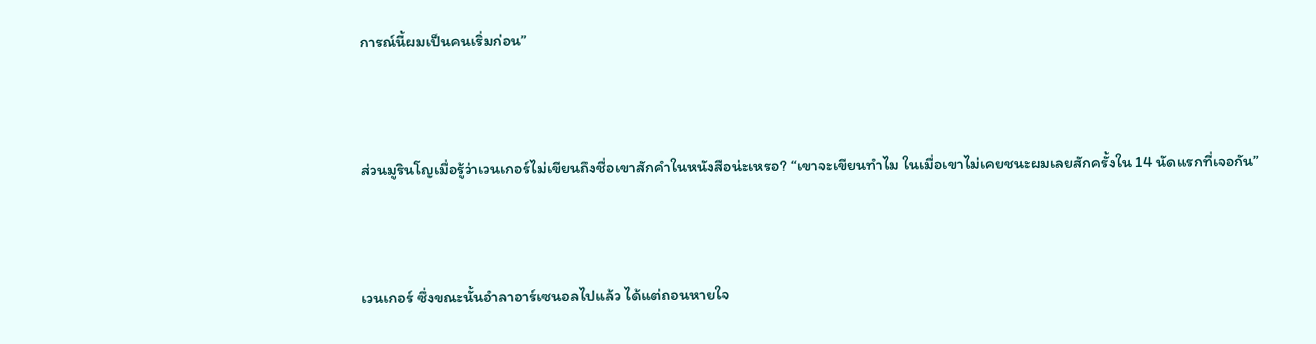การณ์นี้ผมเป็นคนเริ่มก่อน”



ส่วนมูรินโญเมื่อรู้ว่าเวนเกอร์ไม่เขียนถึงชื่อเขาสักคำในหนังสือน่ะเหรอ? “เขาจะเขียนทำไม ในเมื่อเขาไม่เคยชนะผมเลยสักครั้งใน 14 นัดแรกที่เจอกัน”



เวนเกอร์ ซึ่งขณะนั้นอำลาอาร์เซนอลไปแล้ว ได้แต่ถอนหายใจ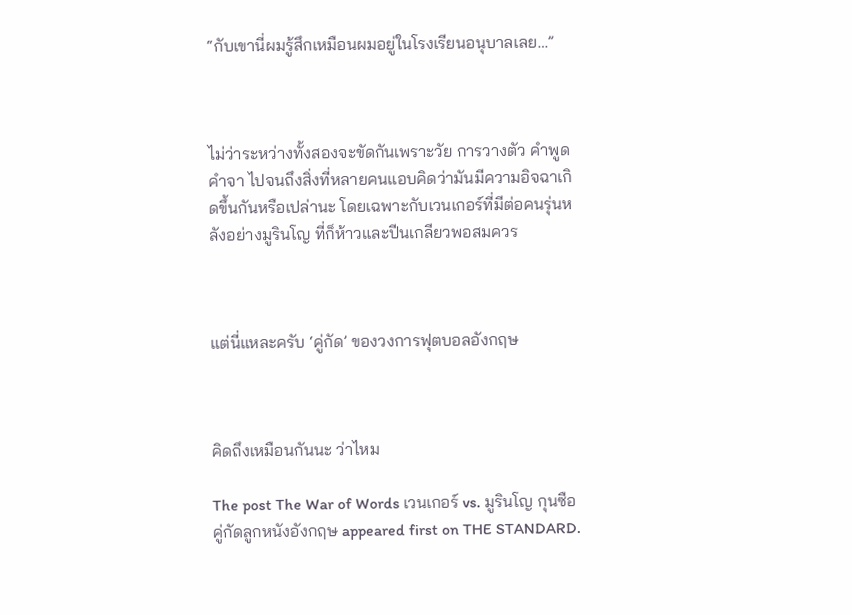“กับเขานี่ผมรู้สึกเหมือนผมอยู่ในโรงเรียนอนุบาลเลย…”



ไม่ว่าระหว่างทั้งสองจะขัดกันเพราะวัย การวางตัว คำพูดคำจา ไปจนถึงสิ่งที่หลายคนแอบคิดว่ามันมีความอิจฉาเกิดขึ้นกันหรือเปล่านะ โดยเฉพาะกับเวนเกอร์ที่มีต่อคนรุ่นหลังอย่างมูรินโญ ที่ก็ห้าวและปีนเกลียวพอสมควร



แต่นี่แหละครับ ‘คู่กัด’ ของวงการฟุตบอลอังกฤษ



คิดถึงเหมือนกันนะ ว่าไหม

The post The War of Words เวนเกอร์ vs. มูรินโญ กุนซือคู่กัดลูกหนังอังกฤษ appeared first on THE STANDARD.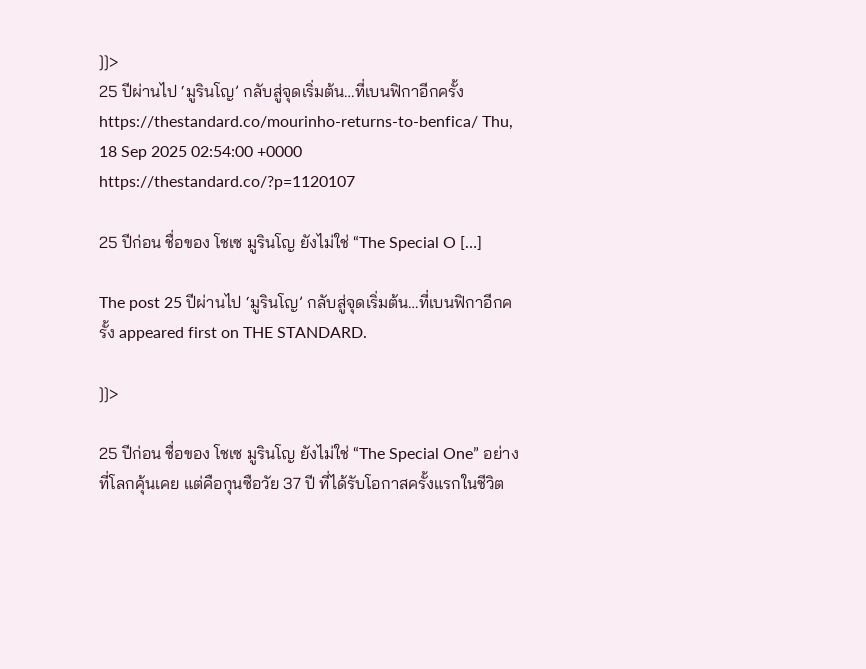]]>
25 ปีผ่านไป ‘มูรินโญ’ กลับสู่จุดเริ่มต้น…ที่เบนฟิกาอีกครั้ง https://thestandard.co/mourinho-returns-to-benfica/ Thu, 18 Sep 2025 02:54:00 +0000 https://thestandard.co/?p=1120107

25 ปีก่อน ชื่อของ โชเซ มูรินโญ ยังไม่ใช่ “The Special O […]

The post 25 ปีผ่านไป ‘มูรินโญ’ กลับสู่จุดเริ่มต้น…ที่เบนฟิกาอีกครั้ง appeared first on THE STANDARD.

]]>

25 ปีก่อน ชื่อของ โชเซ มูรินโญ ยังไม่ใช่ “The Special One” อย่างที่โลกคุ้นเคย แต่คือกุนซือวัย 37 ปี ที่ได้รับโอกาสครั้งแรกในชีวิต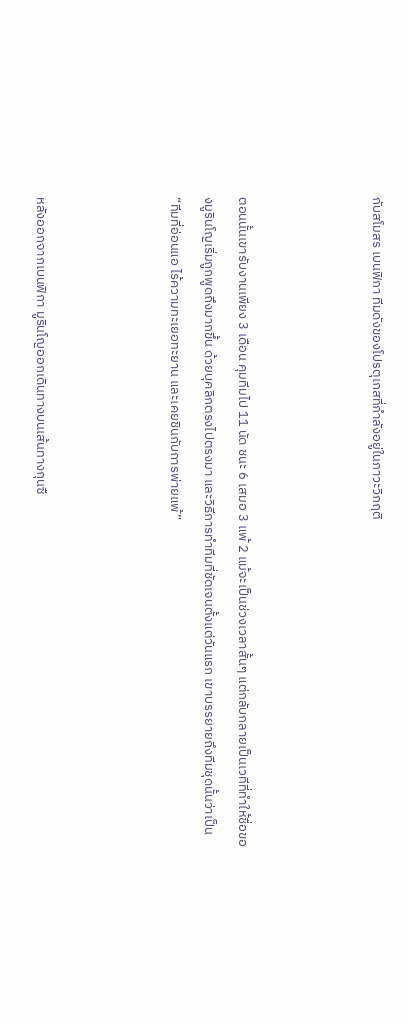กับสโมสร เบนฟิกา ทีมดังของโปรตุเกสที่กำลังอยู่ในภาวะวิกฤติ



ตอนนั้นเขารับงานเพียง 3 เดือน คุมทีมไป 11 นัด ชนะ 6 เสมอ 3 แพ้ 2 แม้จะเป็นช่วงเวลาสั้นๆ แต่กลับกลายเป็นเวทีที่ทำให้ชื่อของมูรินโญเริ่มถูกพูดถึงมากขึ้น ด้วยบุคลิกตรงไปตรงมา และวิธีการทำทีมที่ชัดเจนตั้งแต่วันแรก เขาบรรยายถึงทีมชุดนั้นว่าเป็น “ทีมที่อ่อนแอ ไร้ความทะเยอทะยาน และเคยชินกับการพ่ายแพ้”



หลังออกจากเบนฟิกา มูรินโญออกเดินทางบนเส้นทางกุนซื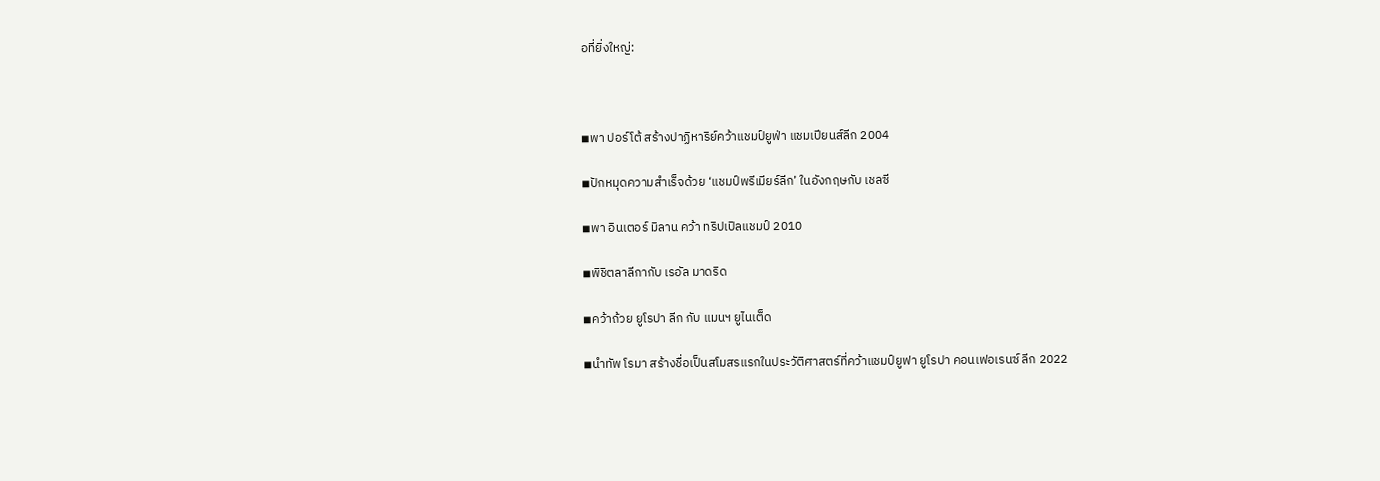อที่ยิ่งใหญ่:



◾พา ปอร์โต้ สร้างปาฏิหาริย์คว้าแชมป์ยูฟ่า แชมเปียนส์ลีก 2004

◾ปักหมุดความสำเร็จด้วย ‘แชมป์พรีเมียร์ลีก’ ในอังกฤษกับ เชลซี

◾พา อินเตอร์ มิลาน คว้า ทริปเปิลแชมป์ 2010

◾พิชิตลาลีกากับ เรอัล มาดริด

◾คว้าถ้วย ยูโรปา ลีก กับ แมนฯ ยูไนเต็ด

◾นำทัพ โรมา สร้างชื่อเป็นสโมสรแรกในประวัติศาสตร์ที่คว้าแชมป์ยูฟา ยูโรปา คอนเฟอเรนซ์ ลีก 2022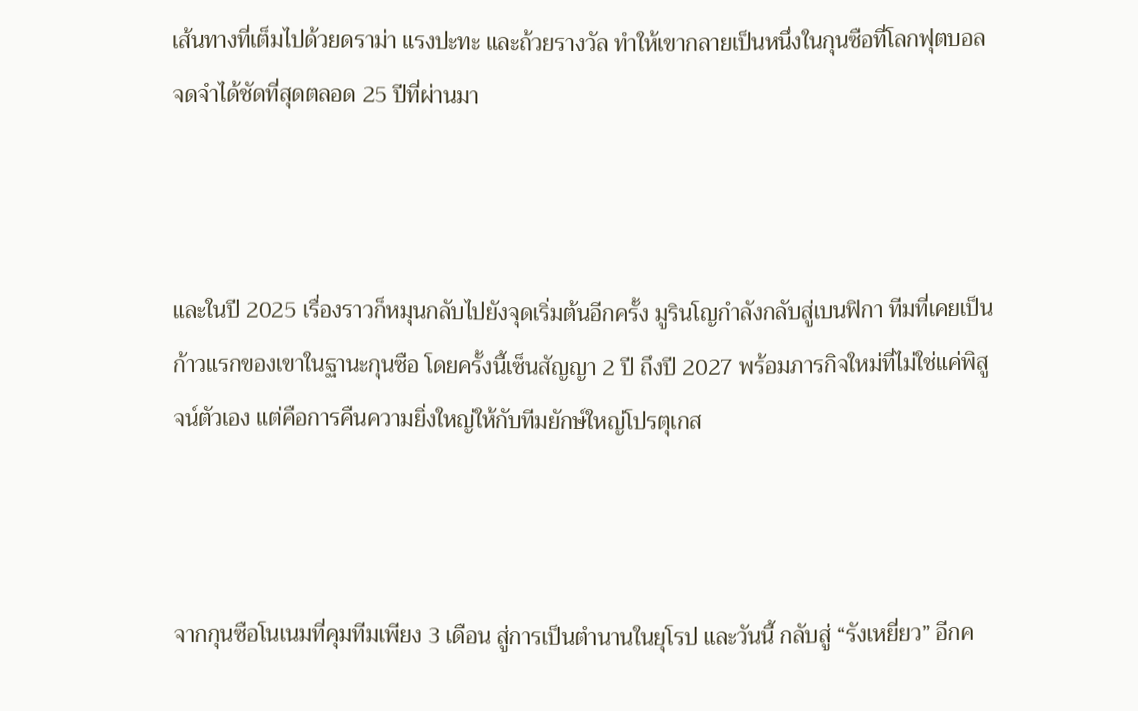เส้นทางที่เต็มไปด้วยดราม่า แรงปะทะ และถ้วยรางวัล ทำให้เขากลายเป็นหนึ่งในกุนซือที่โลกฟุตบอลจดจำได้ชัดที่สุดตลอด 25 ปีที่ผ่านมา



และในปี 2025 เรื่องราวก็หมุนกลับไปยังจุดเริ่มต้นอีกครั้ง มูรินโญกำลังกลับสู่เบนฟิกา ทีมที่เคยเป็นก้าวแรกของเขาในฐานะกุนซือ โดยครั้งนี้เซ็นสัญญา 2 ปี ถึงปี 2027 พร้อมภารกิจใหม่ที่ไม่ใช่แค่พิสูจน์ตัวเอง แต่คือการคืนความยิ่งใหญ่ให้กับทีมยักษ์ใหญ่โปรตุเกส



จากกุนซือโนเนมที่คุมทีมเพียง 3 เดือน สู่การเป็นตำนานในยุโรป และวันนี้ กลับสู่ “รังเหยี่ยว” อีกค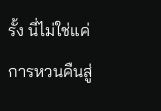รั้ง นี่ไม่ใช่แค่การหวนคืนสู่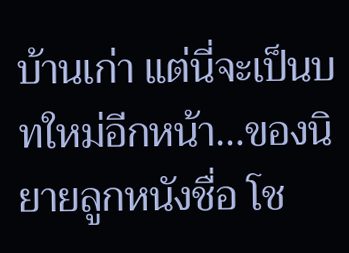บ้านเก่า แต่นี่จะเป็นบทใหม่อีกหน้า…ของนิยายลูกหนังชื่อ โช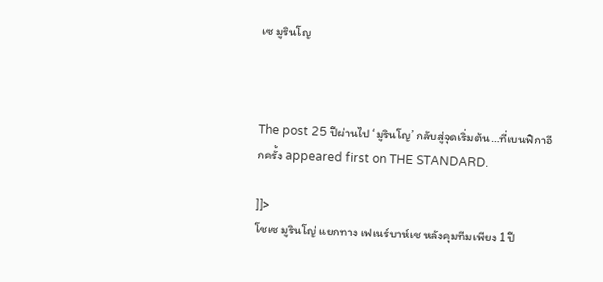เซ มูรินโญ



The post 25 ปีผ่านไป ‘มูรินโญ’ กลับสู่จุดเริ่มต้น…ที่เบนฟิกาอีกครั้ง appeared first on THE STANDARD.

]]>
โชเซ มูรินโญ่ แยกทาง เฟเนร์บาห์เช หลังคุมทีมเพียง 1 ปี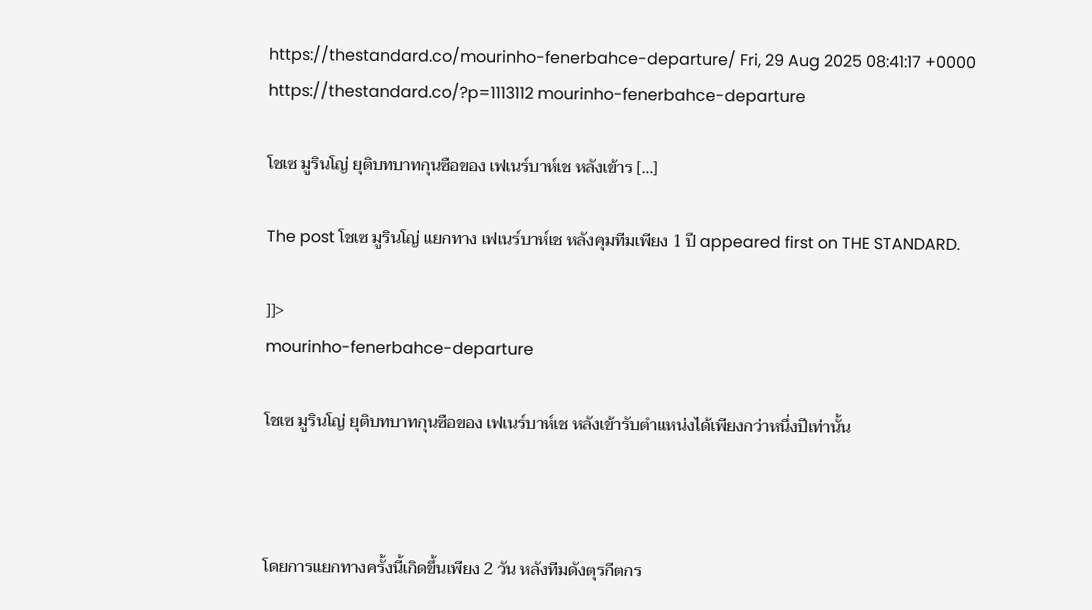https://thestandard.co/mourinho-fenerbahce-departure/ Fri, 29 Aug 2025 08:41:17 +0000 https://thestandard.co/?p=1113112 mourinho-fenerbahce-departure

โชเซ มูรินโญ่ ยุติบทบาทกุนซือของ เฟเนร์บาห์เช หลังเข้าร […]

The post โชเซ มูรินโญ่ แยกทาง เฟเนร์บาห์เช หลังคุมทีมเพียง 1 ปี appeared first on THE STANDARD.

]]>
mourinho-fenerbahce-departure

โชเซ มูรินโญ่ ยุติบทบาทกุนซือของ เฟเนร์บาห์เช หลังเข้ารับตำแหน่งได้เพียงกว่าหนึ่งปีเท่านั้น



โดยการแยกทางครั้งนี้เกิดขึ้นเพียง 2 วัน หลังทีมดังตุรกีตกร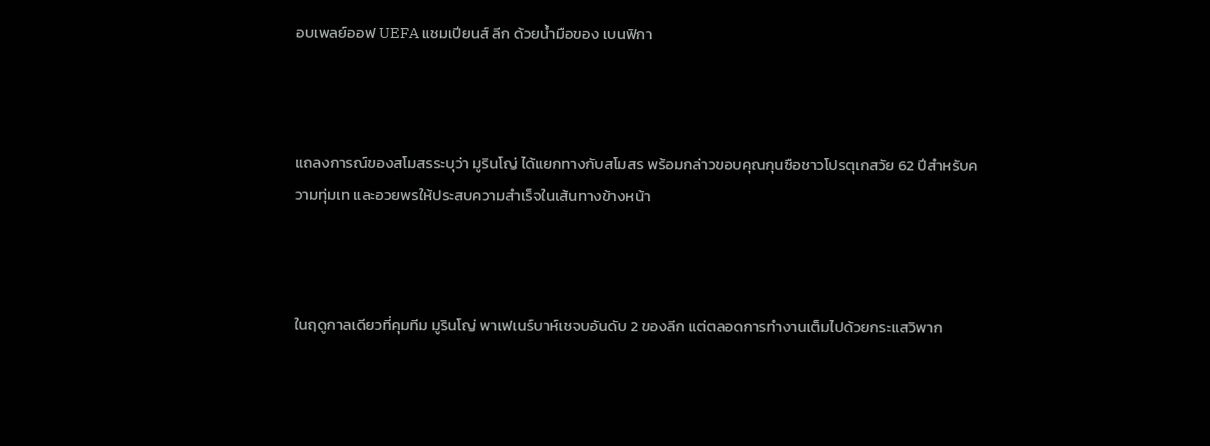อบเพลย์ออฟ UEFA แชมเปียนส์ ลีก ด้วยน้ำมือของ เบนฟิกา



แถลงการณ์ของสโมสรระบุว่า มูรินโญ่ ได้แยกทางกับสโมสร พร้อมกล่าวขอบคุณกุนซือชาวโปรตุเกสวัย 62 ปีสำหรับความทุ่มเท และอวยพรให้ประสบความสำเร็จในเส้นทางข้างหน้า



ในฤดูกาลเดียวที่คุมทีม มูรินโญ่ พาเฟเนร์บาห์เชจบอันดับ 2 ของลีก แต่ตลอดการทำงานเต็มไปด้วยกระแสวิพาก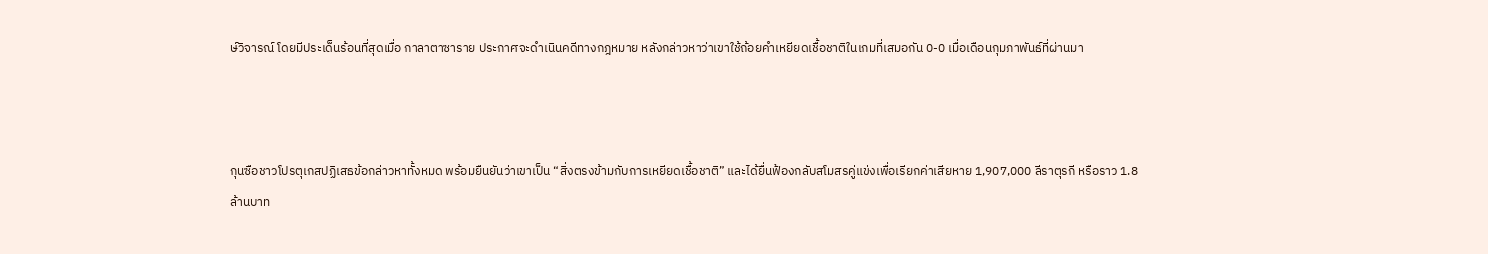ษ์วิจารณ์ โดยมีประเด็นร้อนที่สุดเมื่อ กาลาตาซาราย ประกาศจะดำเนินคดีทางกฎหมาย หลังกล่าวหาว่าเขาใช้ถ้อยคำเหยียดเชื้อชาติในเกมที่เสมอกัน 0-0 เมื่อเดือนกุมภาพันธ์ที่ผ่านมา



กุนซือชาวโปรตุเกสปฏิเสธข้อกล่าวหาทั้งหมด พร้อมยืนยันว่าเขาเป็น “สิ่งตรงข้ามกับการเหยียดเชื้อชาติ” และได้ยื่นฟ้องกลับสโมสรคู่แข่งเพื่อเรียกค่าเสียหาย 1,907,000 ลีราตุรกี หรือราว 1.8 ล้านบาท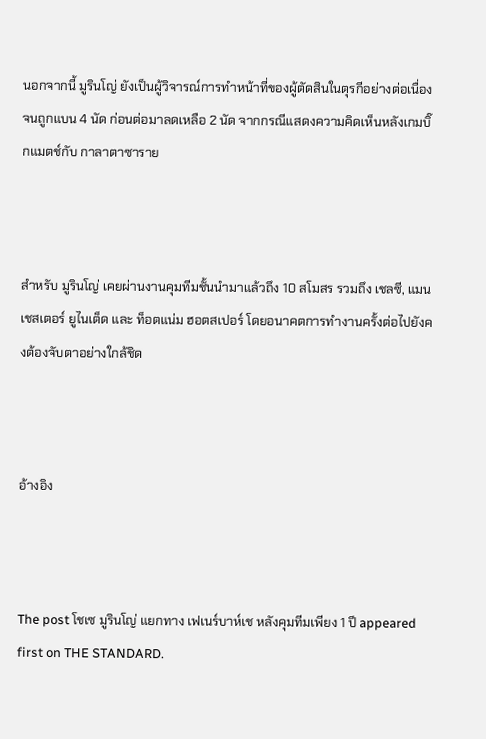นอกจากนี้ มูรินโญ่ ยังเป็นผู้วิจารณ์การทำหน้าที่ของผู้ตัดสินในตุรกีอย่างต่อเนื่อง จนถูกแบน 4 นัด ก่อนต่อมาลดเหลือ 2 นัด จากกรณีแสดงความคิดเห็นหลังเกมบิ๊กแมตช์กับ กาลาตาซาราย



สำหรับ มูรินโญ่ เคยผ่านงานคุมทีมชั้นนำมาแล้วถึง 10 สโมสร รวมถึง เชลซี, แมนเชสเตอร์ ยูไนเต็ด และ ท็อตแน่ม ฮอตสเปอร์ โดยอนาคตการทำงานครั้งต่อไปยังคงต้องจับตาอย่างใกล้ชิด



อ้างอิง



The post โชเซ มูรินโญ่ แยกทาง เฟเนร์บาห์เช หลังคุมทีมเพียง 1 ปี appeared first on THE STANDARD.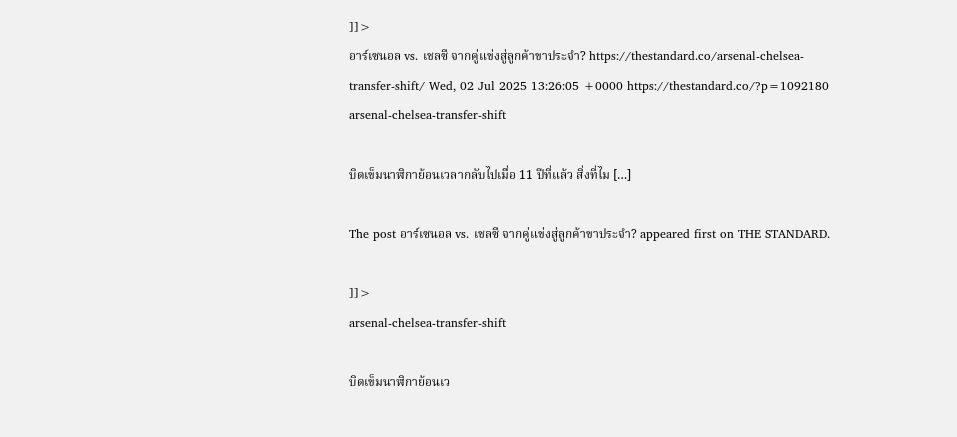]]>
อาร์เซนอล vs. เชลซี จากคู่แข่งสู่ลูกค้าขาประจำ? https://thestandard.co/arsenal-chelsea-transfer-shift/ Wed, 02 Jul 2025 13:26:05 +0000 https://thestandard.co/?p=1092180 arsenal-chelsea-transfer-shift

บิดเข็มนาฬิกาย้อนเวลากลับไปเมื่อ 11 ปีที่แล้ว สิ่งที่ไม […]

The post อาร์เซนอล vs. เชลซี จากคู่แข่งสู่ลูกค้าขาประจำ? appeared first on THE STANDARD.

]]>
arsenal-chelsea-transfer-shift

บิดเข็มนาฬิกาย้อนเว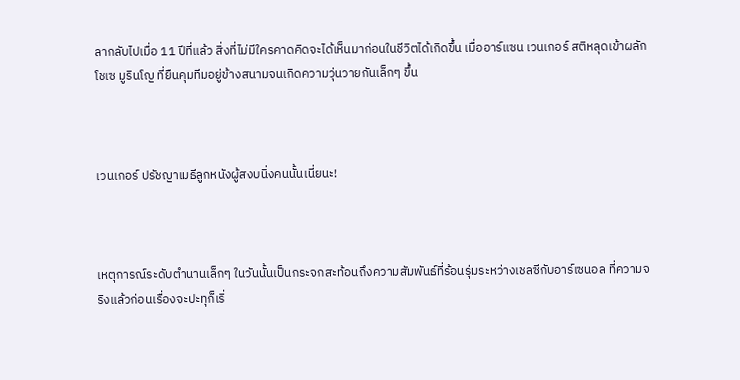ลากลับไปเมื่อ 11 ปีที่แล้ว สิ่งที่ไม่มีใครคาดคิดจะได้เห็นมาก่อนในชีวิตได้เกิดขึ้น เมื่ออาร์แซน เวนเกอร์ สติหลุดเข้าผลักโชเซ มูรินโญ ที่ยืนคุมทีมอยู่ข้างสนามจนเกิดความวุ่นวายกันเล็กๆ ขึ้น



เวนเกอร์ ปรัชญาเมธีลูกหนังผู้สงบนิ่งคนนั้นเนี่ยนะ!



เหตุการณ์ระดับตำนานเล็กๆ ในวันนั้นเป็นกระจกสะท้อนถึงความสัมพันธ์ที่ร้อนรุ่มระหว่างเชลซีกับอาร์เซนอล ที่ความจริงแล้วก่อนเรื่องจะปะทุก็เริ่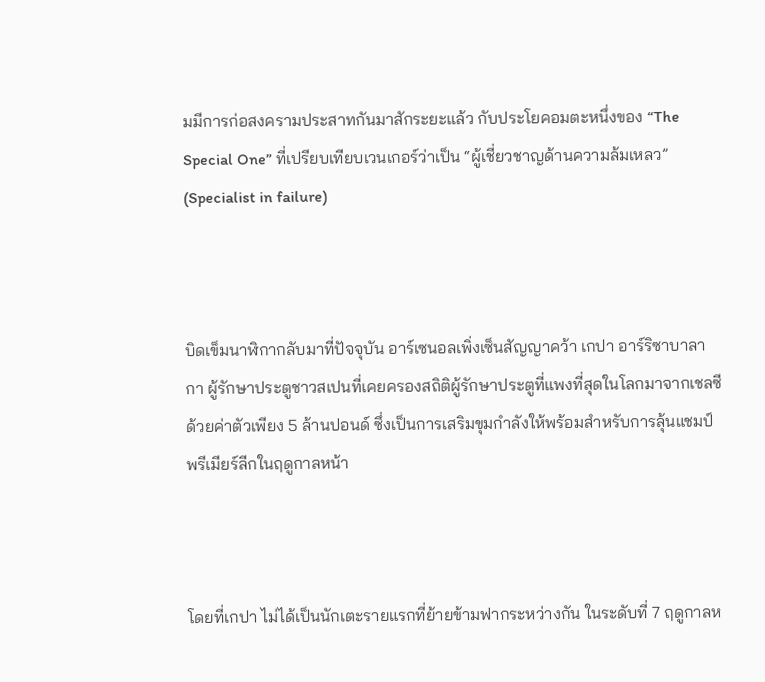มมีการก่อสงครามประสาทกันมาสักระยะแล้ว กับประโยคอมตะหนึ่งของ “The Special One” ที่เปรียบเทียบเวนเกอร์ว่าเป็น “ผู้เชี่ยวชาญด้านความล้มเหลว” (Specialist in failure)



บิดเข็มนาฬิกากลับมาที่ปัจจุบัน อาร์เซนอลเพิ่งเซ็นสัญญาคว้า เกปา อาร์ริซาบาลากา ผู้รักษาประตูชาวสเปนที่เคยครองสถิติผู้รักษาประตูที่แพงที่สุดในโลกมาจากเชลซีด้วยค่าตัวเพียง 5 ล้านปอนด์ ซึ่งเป็นการเสริมขุมกำลังให้พร้อมสำหรับการลุ้นแชมป์พรีเมียร์ลีกในฤดูกาลหน้า



โดยที่เกปา ไม่ได้เป็นนักเตะรายแรกที่ย้ายข้ามฟากระหว่างกัน ในระดับที่ 7 ฤดูกาลห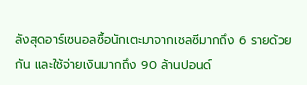ลังสุดอาร์เซนอลซื้อนักเตะมาจากเชลซีมากถึง 6 รายด้วยกัน และใช้จ่ายเงินมากถึง 90 ล้านปอนด์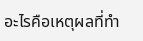อะไรคือเหตุผลที่ทำ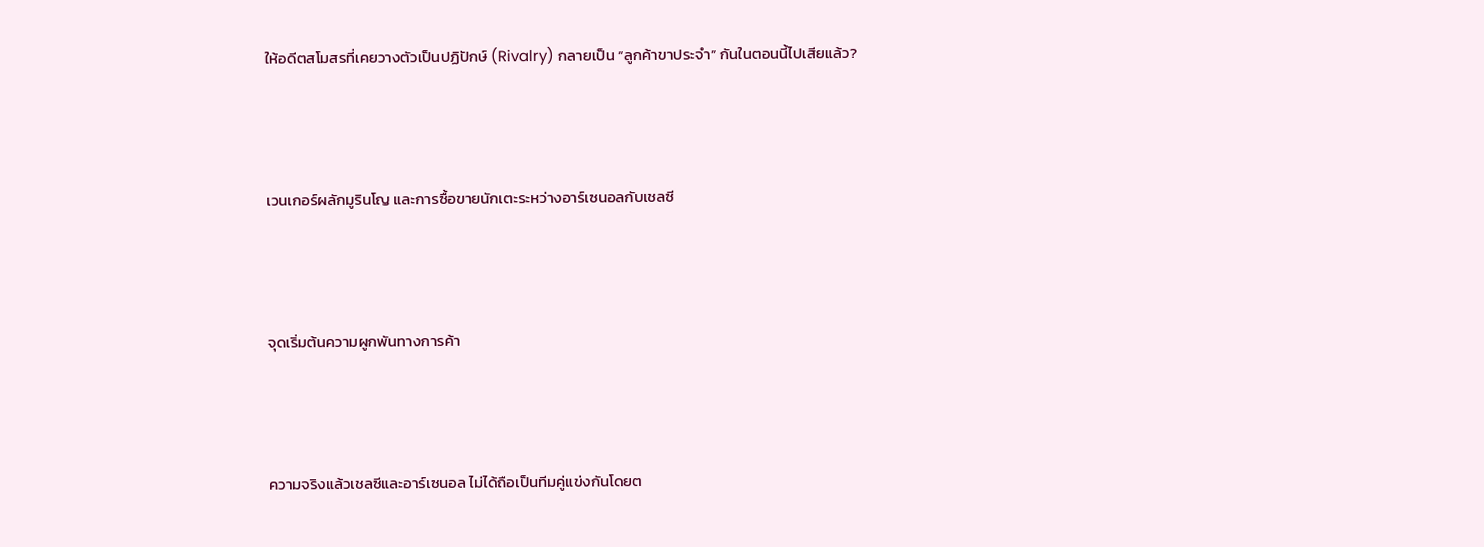ให้อดีตสโมสรที่เคยวางตัวเป็นปฏิปักษ์ (Rivalry) กลายเป็น “ลูกค้าขาประจำ” กันในตอนนี้ไปเสียแล้ว?



เวนเกอร์ผลักมูรินโญ และการซื้อขายนักเตะระหว่างอาร์เซนอลกับเชลซี



จุดเริ่มต้นความผูกพันทางการค้า



ความจริงแล้วเชลซีและอาร์เซนอล ไม่ได้ถือเป็นทีมคู่แข่งกันโดยต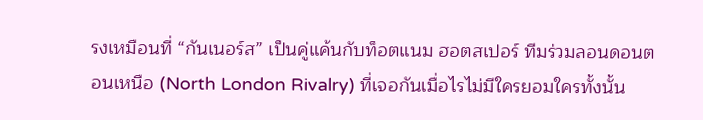รงเหมือนที่ “กันเนอร์ส” เป็นคู่แค้นกับท็อตแนม ฮอตสเปอร์ ทีมร่วมลอนดอนตอนเหนือ (North London Rivalry) ที่เจอกันเมื่อไรไม่มีใครยอมใครทั้งนั้น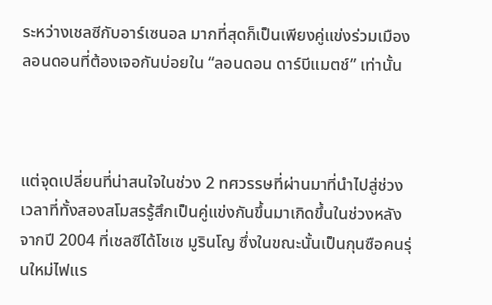ระหว่างเชลซีกับอาร์เซนอล มากที่สุดก็เป็นเพียงคู่แข่งร่วมเมืองลอนดอนที่ต้องเจอกันบ่อยใน “ลอนดอน ดาร์บีแมตช์” เท่านั้น



แต่จุดเปลี่ยนที่น่าสนใจในช่วง 2 ทศวรรษที่ผ่านมาที่นำไปสู่ช่วงเวลาที่ทั้งสองสโมสรรู้สึกเป็นคู่แข่งกันขึ้นมาเกิดขึ้นในช่วงหลังจากปี 2004 ที่เชลซีได้โชเซ มูรินโญ ซึ่งในขณะนั้นเป็นกุนซือคนรุ่นใหม่ไฟแร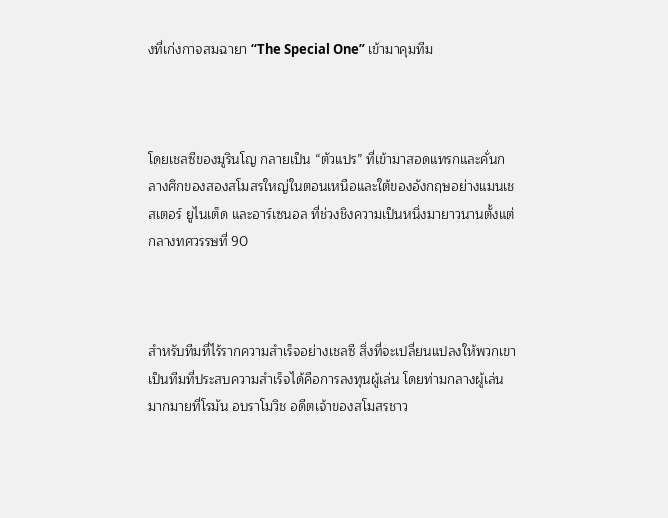งที่เก่งกาจสมฉายา “The Special One” เข้ามาคุมทีม



โดยเชลซีของมูรินโญ กลายเป็น “ตัวแปร” ที่เข้ามาสอดแทรกและคั่นกลางศึกของสองสโมสรใหญ่ในตอนเหนือและใต้ของอังกฤษอย่างแมนเชสเตอร์ ยูไนเต็ด และอาร์เซนอล ที่ช่วงชิงความเป็นหนึ่งมายาวนานตั้งแต่กลางทศวรรษที่ 90



สำหรับทีมที่ไร้รากความสำเร็จอย่างเชลซี สิ่งที่จะเปลี่ยนแปลงให้พวกเขาเป็นทีมที่ประสบความสำเร็จได้คือการลงทุนผู้เล่น โดยท่ามกลางผู้เล่นมากมายที่โรมัน อบราโมวิช อดีตเจ้าของสโมสรชาว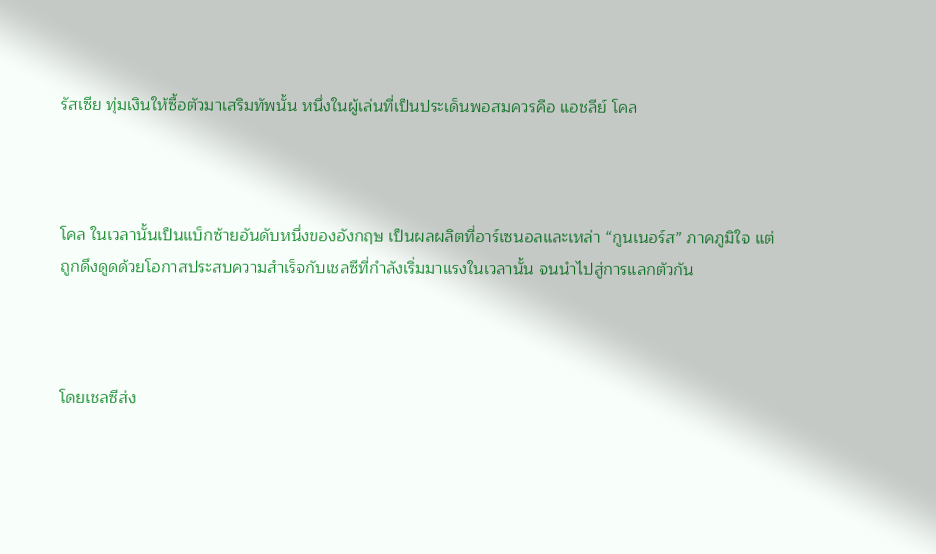รัสเซีย ทุ่มเงินให้ซื้อตัวมาเสริมทัพนั้น หนึ่งในผู้เล่นที่เป็นประเด็นพอสมควรคือ แอชลีย์ โคล



โคล ในเวลานั้นเป็นแบ็กซ้ายอันดับหนึ่งของอังกฤษ เป็นผลผลิตที่อาร์เซนอลและเหล่า “กูนเนอร์ส” ภาคภูมิใจ แต่ถูกดึงดูดด้วยโอกาสประสบความสำเร็จกับเชลซีที่กำลังเริ่มมาแรงในเวลานั้น จนนำไปสู่การแลกตัวกัน



โดยเชลซีส่ง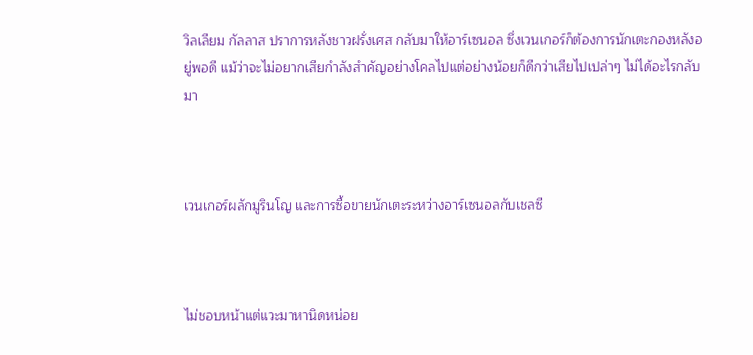วิลเลียม กัลลาส ปราการหลังชาวฝรั่งเศส กลับมาให้อาร์เซนอล ซึ่งเวนเกอร์ก็ต้องการนักเตะกองหลังอยู่พอดี แม้ว่าจะไม่อยากเสียกำลังสำคัญอย่างโคลไปแต่อย่างน้อยก็ดีกว่าเสียไปเปล่าๆ ไม่ได้อะไรกลับมา



เวนเกอร์ผลักมูรินโญ และการซื้อขายนักเตะระหว่างอาร์เซนอลกับเชลซี



ไม่ชอบหน้าแต่แวะมาหานิดหน่อย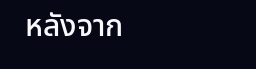หลังจาก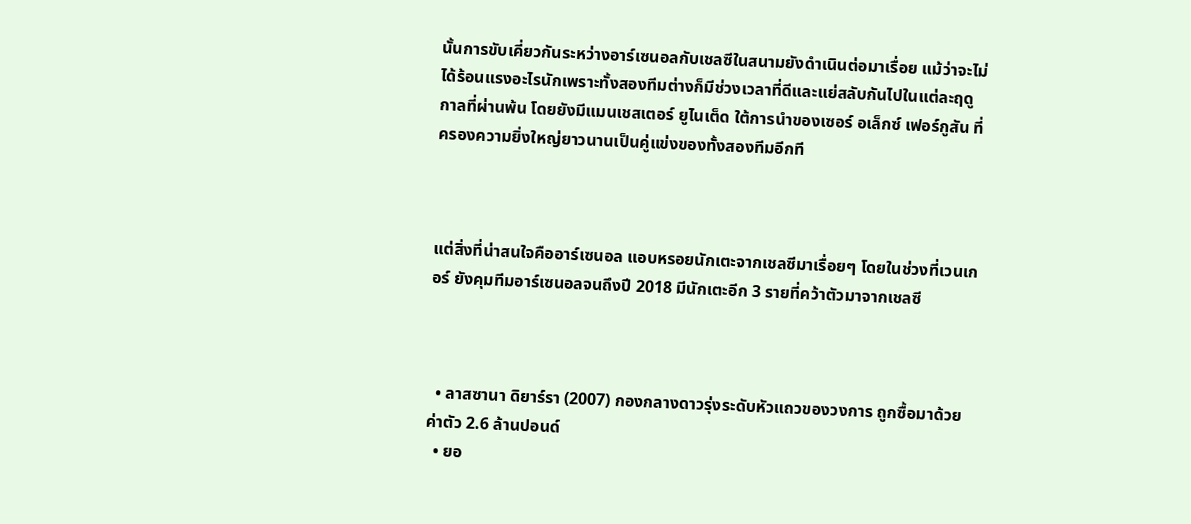นั้นการขับเคี่ยวกันระหว่างอาร์เซนอลกับเชลซีในสนามยังดำเนินต่อมาเรื่อย แม้ว่าจะไม่ได้ร้อนแรงอะไรนักเพราะทั้งสองทีมต่างก็มีช่วงเวลาที่ดีและแย่สลับกันไปในแต่ละฤดูกาลที่ผ่านพ้น โดยยังมีแมนเชสเตอร์ ยูไนเต็ด ใต้การนำของเซอร์ อเล็กซ์ เฟอร์กูสัน ที่ครองความยิ่งใหญ่ยาวนานเป็นคู่แข่งของทั้งสองทีมอีกที



แต่สิ่งที่น่าสนใจคืออาร์เซนอล แอบหรอยนักเตะจากเชลซีมาเรื่อยๆ โดยในช่วงที่เวนเกอร์ ยังคุมทีมอาร์เซนอลจนถึงปี 2018 มีนักเตะอีก 3 รายที่คว้าตัวมาจากเชลซี



  • ลาสซานา ดิยาร์รา (2007) กองกลางดาวรุ่งระดับหัวแถวของวงการ ถูกซื้อมาด้วยค่าตัว 2.6 ล้านปอนด์
  • ยอ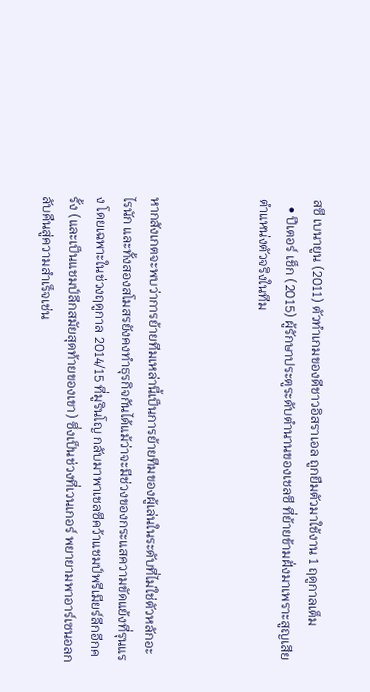สซี เบนายูน (2011) ตัวทำเกมของดีชาวอิสราเอล ถูกยืมตัวมาใช้งาน 1 ฤดูกาลเต็ม
  • ปีเตอร์ เช็ก (2015) ผู้รักษาประตูระดับตำนานของเชลซี ที่ย้ายข้ามฝั่งมาเพราะสูญเสียตำแหน่งตัวจริงในทีม



หากสังเกตจะพบว่าการย้ายทีมเหล่านี้เป็นการย้ายทีมของผู้เล่นในระดับที่ไม่ใช่ตัวหลักอะไรนัก และทั้งสองสโมสรยังคงทำธุรกิจกันได้แม้ว่าจะมีช่วงของกระแสความขัดแย้งที่รุนแรง โดยเฉพาะในช่วงฤดูกาล 2014/15 ที่มูรินโญ กลับมาพาเชลซีคว้าแชมป์พรีเมียร์ลีกอีกครั้ง (และเป็นแชมป์ลีกสมัยสุดท้ายของเขา) ซึ่งเป็นช่วงที่เวนเกอร์ พยายามพาอาร์เซนอลกลับคืนสู่ความสำเร็จเช่น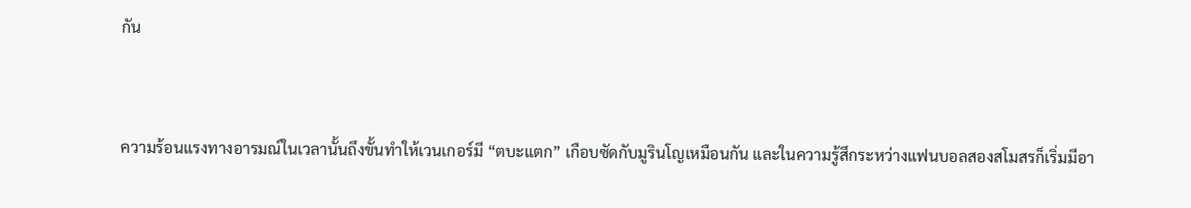กัน



ความร้อนแรงทางอารมณ์ในเวลานั้นถึงขั้นทำให้เวนเกอร์มี “ตบะแตก” เกือบซัดกับมูรินโญเหมือนกัน และในความรู้สึกระหว่างแฟนบอลสองสโมสรก็เริ่มมีอา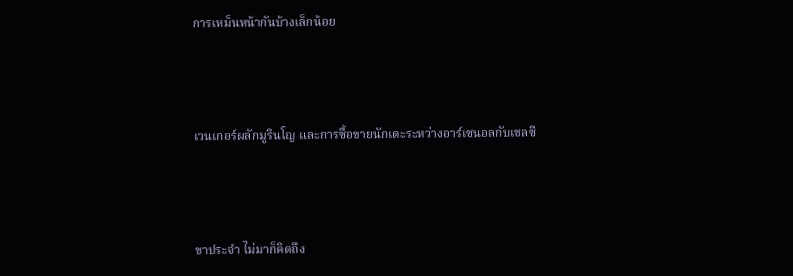การเหม็นหน้ากันบ้างเล็กน้อย



เวนเกอร์ผลักมูรินโญ และการซื้อขายนักเตะระหว่างอาร์เซนอลกับเชลซี



ขาประจำ ไม่มาก็คิดถึง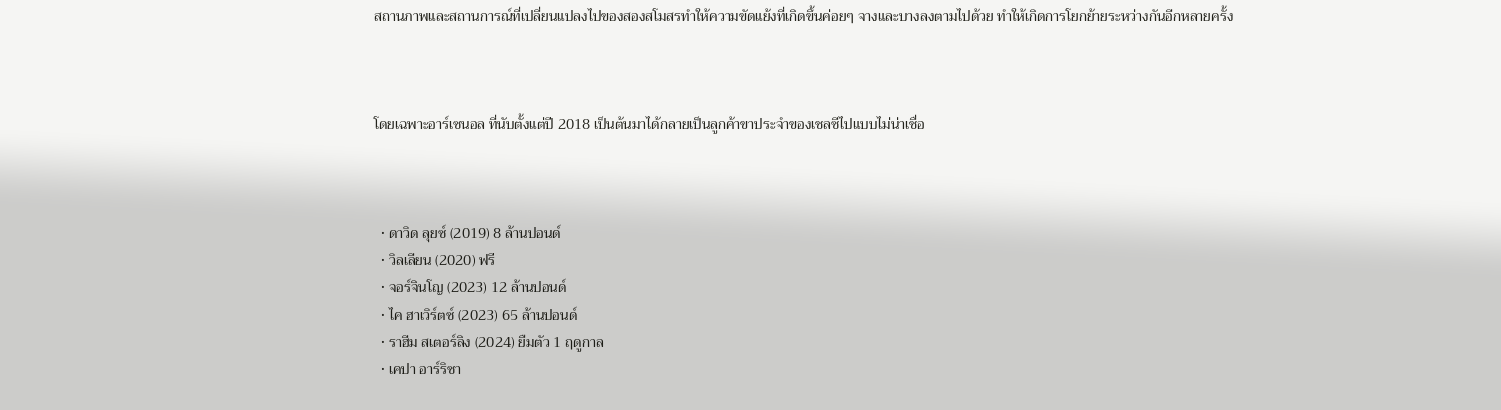สถานภาพและสถานการณ์ที่เปลี่ยนแปลงไปของสองสโมสรทำให้ความขัดแย้งที่เกิดขึ้นค่อยๆ จางและบางลงตามไปด้วย ทำให้เกิดการโยกย้ายระหว่างกันอีกหลายครั้ง



โดยเฉพาะอาร์เซนอล ที่นับตั้งแต่ปี 2018 เป็นต้นมาได้กลายเป็นลูกค้าขาประจำของเชลซีไปแบบไม่น่าเชื่อ



  • ดาวิด ลุยซ์ (2019) 8 ล้านปอนด์
  • วิลเลียน (2020) ฟรี
  • จอร์จินโญ (2023) 12 ล้านปอนด์
  • ไค ฮาเวิร์ตซ์ (2023) 65 ล้านปอนด์
  • ราฮีม สเตอร์ลิง (2024) ยืมตัว 1 ฤดูกาล
  • เคปา อาร์ริซา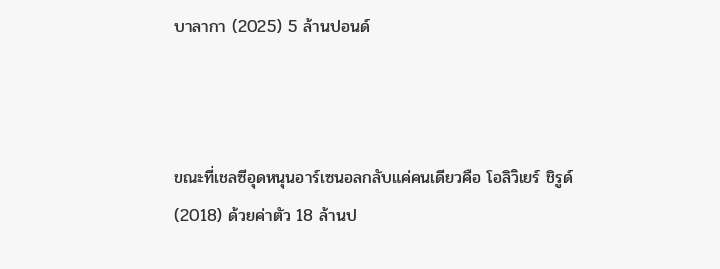บาลากา (2025) 5 ล้านปอนด์



ขณะที่เชลซีอุดหนุนอาร์เซนอลกลับแค่คนเดียวคือ โอลิวิเยร์ ชิรูด์ (2018) ด้วยค่าตัว 18 ล้านป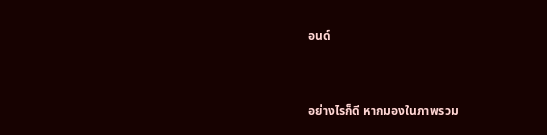อนด์



อย่างไรก็ดี หากมองในภาพรวม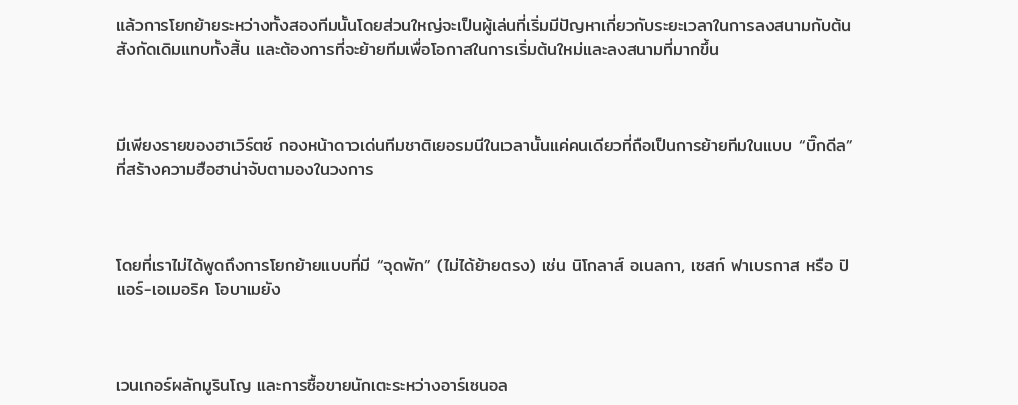แล้วการโยกย้ายระหว่างทั้งสองทีมนั้นโดยส่วนใหญ่จะเป็นผู้เล่นที่เริ่มมีปัญหาเกี่ยวกับระยะเวลาในการลงสนามกับต้นสังกัดเดิมแทบทั้งสิ้น และต้องการที่จะย้ายทีมเพื่อโอกาสในการเริ่มต้นใหม่และลงสนามที่มากขึ้น



มีเพียงรายของฮาเวิร์ตซ์ กองหน้าดาวเด่นทีมชาติเยอรมนีในเวลานั้นแค่คนเดียวที่ถือเป็นการย้ายทีมในแบบ “บิ๊กดีล” ที่สร้างความฮือฮาน่าจับตามองในวงการ



โดยที่เราไม่ได้พูดถึงการโยกย้ายแบบที่มี “จุดพัก” (ไม่ได้ย้ายตรง) เช่น นิโกลาส์ อเนลกา, เซสก์ ฟาเบรกาส หรือ ปิแอร์-เอเมอริค โอบาเมยัง



เวนเกอร์ผลักมูรินโญ และการซื้อขายนักเตะระหว่างอาร์เซนอล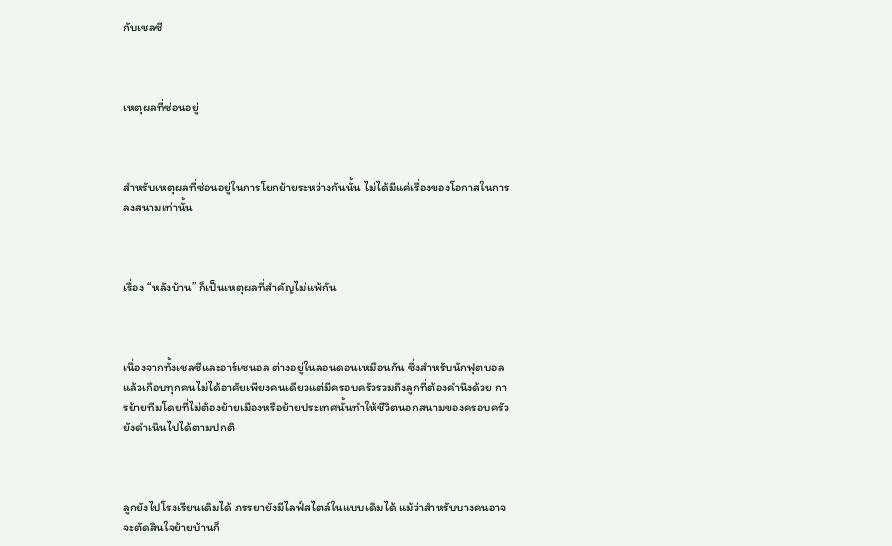กับเชลซี



เหตุผลที่ซ่อนอยู่



สำหรับเหตุผลที่ซ่อนอยู่ในการโยกย้ายระหว่างกันนั้น ไม่ได้มีแค่เรื่องของโอกาสในการลงสนามเท่านั้น



เรื่อง “หลังบ้าน” ก็เป็นเหตุผลที่สำคัญไม่แพ้กัน



เนื่องจากทั้งเชลซีและอาร์เซนอล ต่างอยู่ในลอนดอนเหมือนกัน ซึ่งสำหรับนักฟุตบอลแล้วเกือบทุกคนไม่ได้อาศัยเพียงคนเดียวแต่มีครอบครัวรวมถึงลูกที่ต้องคำนึงด้วย การย้ายทีมโดยที่ไม่ต้องย้ายเมืองหรือย้ายประเทศนั้นทำให้ชีวิตนอกสนามของครอบครัวยังดำเนินไปได้ตามปกติ



ลูกยังไปโรงเรียนเดิมได้ ภรรยายังมีไลฟ์สไตล์ในแบบเดิมได้ แม้ว่าสำหรับบางคนอาจจะตัดสินใจย้ายบ้านก็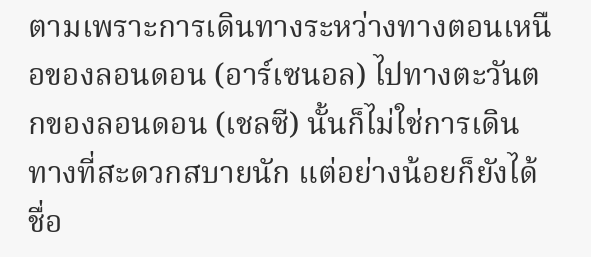ตามเพราะการเดินทางระหว่างทางตอนเหนือของลอนดอน (อาร์เซนอล) ไปทางตะวันตกของลอนดอน (เชลซี) นั้นก็ไม่ใช่การเดินทางที่สะดวกสบายนัก แต่อย่างน้อยก็ยังได้ชื่อ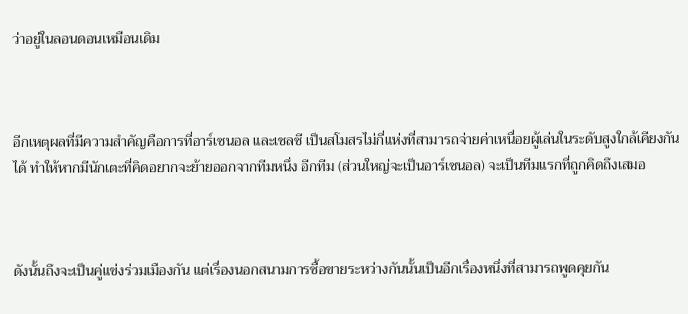ว่าอยู่ในลอนดอนเหมือนเดิม



อีกเหตุผลที่มีความสำคัญคือการที่อาร์เซนอล และเชลซี เป็นสโมสรไม่กี่แห่งที่สามารถจ่ายค่าเหนื่อยผู้เล่นในระดับสูงใกล้เคียงกันได้ ทำให้หากมีนักเตะที่คิดอยากจะย้ายออกจากทีมหนึ่ง อีกทีม (ส่วนใหญ่จะเป็นอาร์เซนอล) จะเป็นทีมแรกที่ถูกคิดถึงเสมอ



ดังนั้นถึงจะเป็นคู่แข่งร่วมเมืองกัน แต่เรื่องนอกสนามการซื้อขายระหว่างกันนั้นเป็นอีกเรื่องหนึ่งที่สามารถพูดคุยกัน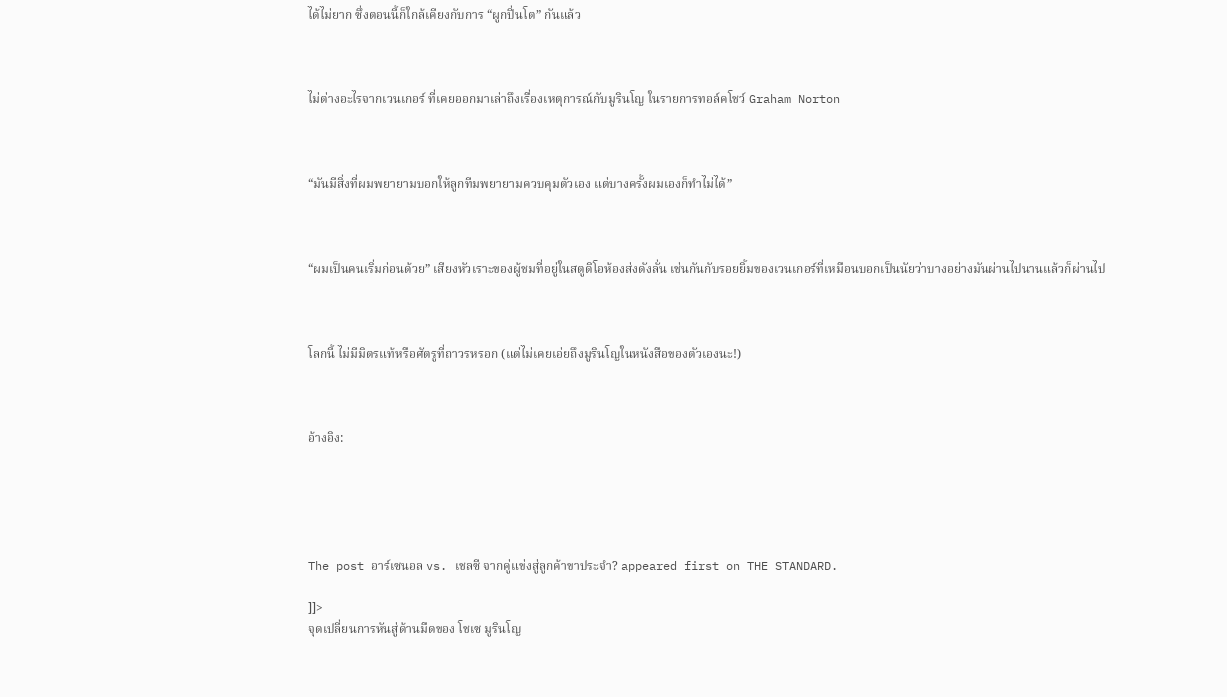ได้ไม่ยาก ซึ่งตอนนี้ก็ใกล้เคียงกับการ “ผูกปิ่นโต” กันแล้ว



ไม่ต่างอะไรจากเวนเกอร์ ที่เคยออกมาเล่าถึงเรื่องเหตุการณ์กับมูรินโญ ในรายการทอล์คโชว์ Graham Norton



“มันมีสิ่งที่ผมพยายามบอกให้ลูกทีมพยายามควบคุมตัวเอง แต่บางครั้งผมเองก็ทำไม่ได้”



“ผมเป็นคนเริ่มก่อนด้วย” เสียงหัวเราะของผู้ชมที่อยู่ในสตูดิโอห้องส่งดังลั่น เช่นกันกับรอยยิ้มของเวนเกอร์ที่เหมือนบอกเป็นนัยว่าบางอย่างมันผ่านไปนานแล้วก็ผ่านไป



โลกนี้ ไม่มีมิตรแท้หรือศัตรูที่ถาวรหรอก (แต่ไม่เคยเอ่ยถึงมูรินโญในหนังสือของตัวเองนะ!)



อ้างอิง:





The post อาร์เซนอล vs. เชลซี จากคู่แข่งสู่ลูกค้าขาประจำ? appeared first on THE STANDARD.

]]>
จุดเปลี่ยนการหันสู่ด้านมืดของ โชเซ มูรินโญ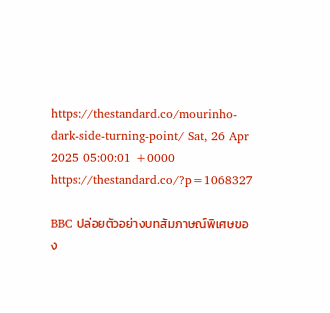https://thestandard.co/mourinho-dark-side-turning-point/ Sat, 26 Apr 2025 05:00:01 +0000 https://thestandard.co/?p=1068327

BBC ปล่อยตัวอย่างบทสัมภาษณ์พิเศษของ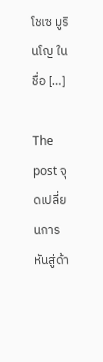โชเซ มูรินโญ ในชื่อ […]

The post จุดเปลี่ยนการหันสู่ด้า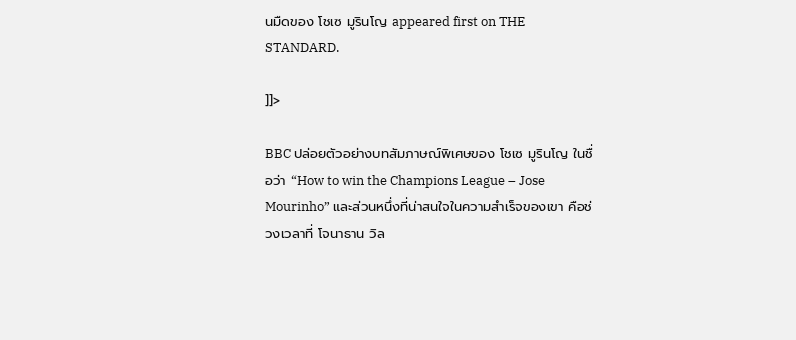นมืดของ โชเซ มูรินโญ appeared first on THE STANDARD.

]]>

BBC ปล่อยตัวอย่างบทสัมภาษณ์พิเศษของ โชเซ มูรินโญ ในชื่อว่า “How to win the Champions League – Jose Mourinho” และส่วนหนึ่งที่น่าสนใจในความสำเร็จของเขา คือช่วงเวลาที่ โจนาธาน วิล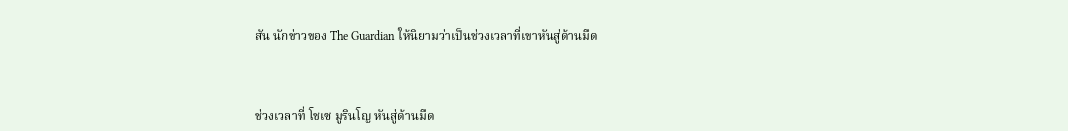สัน นักข่าวของ The Guardian ให้นิยามว่าเป็นช่วงเวลาที่เขาหันสู่ด้านมืด



ช่วงเวลาที่ โชเซ มูรินโญ หันสู่ด้านมืด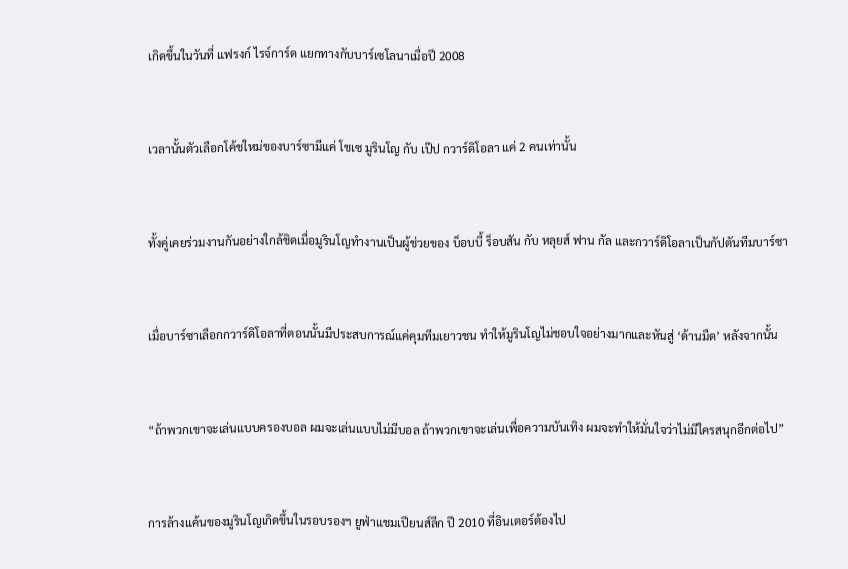เกิดขึ้นในวันที่ แฟรงก์ ไรจ์การ์ด แยกทางกับบาร์เซโลนาเมื่อปี 2008



เวลานั้นตัวเลือกโค้ชใหม่ของบาร์ซามีแค่ โชเซ มูรินโญ กับ เป๊ป กวาร์ดิโอลา แค่ 2 คนเท่านั้น



ทั้งคู่เคยร่วมงานกันอย่างใกล้ชิดเมื่อมูรินโญทำงานเป็นผู้ช่วยของ บ็อบบี้ ร็อบสัน กับ หลุยส์ ฟาน กัล และกวาร์ดิโอลาเป็นกัปตันทีมบาร์ซา



เมื่อบาร์ซาเลือกกวาร์ดิโอลาที่ตอนนั้นมีประสบการณ์แค่คุมทีมเยาวชน ทำให้มูรินโญไม่ชอบใจอย่างมากและหันสู่ ‘ด้านมืด’ หลังจากนั้น



“ถ้าพวกเขาจะเล่นแบบครองบอล ผมจะเล่นแบบไม่มีบอล ถ้าพวกเขาจะเล่นเพื่อความบันเทิง ผมจะทำให้มั่นใจว่าไม่มีใครสนุกอีกต่อไป”



การล้างแค้นของมูรินโญเกิดขึ้นในรอบรองฯ ยูฟ่าแชมเปียนส์ลีก ปี 2010 ที่อินเตอร์ต้องไป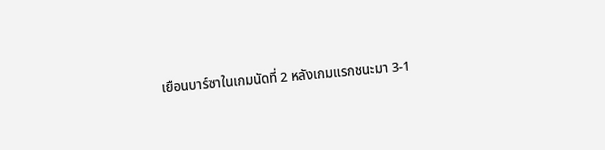เยือนบาร์ซาในเกมนัดที่ 2 หลังเกมแรกชนะมา 3-1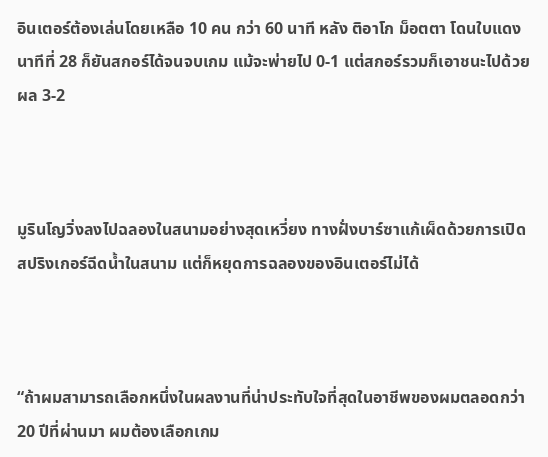อินเตอร์ต้องเล่นโดยเหลือ 10 คน กว่า 60 นาที หลัง ติอาโก ม็อตตา โดนใบแดงนาทีที่ 28 ก็ยันสกอร์ได้จนจบเกม แม้จะพ่ายไป 0-1 แต่สกอร์รวมก็เอาชนะไปด้วยผล 3-2



มูรินโญวิ่งลงไปฉลองในสนามอย่างสุดเหวี่ยง ทางฝั่งบาร์ซาแก้เผ็ดด้วยการเปิดสปริงเกอร์ฉีดน้ำในสนาม แต่ก็หยุดการฉลองของอินเตอร์ไม่ได้



“ถ้าผมสามารถเลือกหนึ่งในผลงานที่น่าประทับใจที่สุดในอาชีพของผมตลอดกว่า 20 ปีที่ผ่านมา ผมต้องเลือกเกม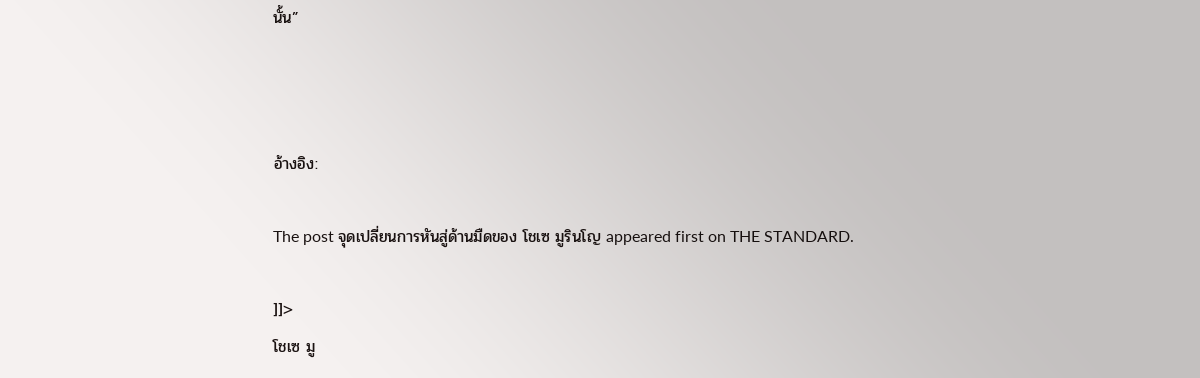นั้น”



อ้างอิง:

The post จุดเปลี่ยนการหันสู่ด้านมืดของ โชเซ มูรินโญ appeared first on THE STANDARD.

]]>
โชเซ มู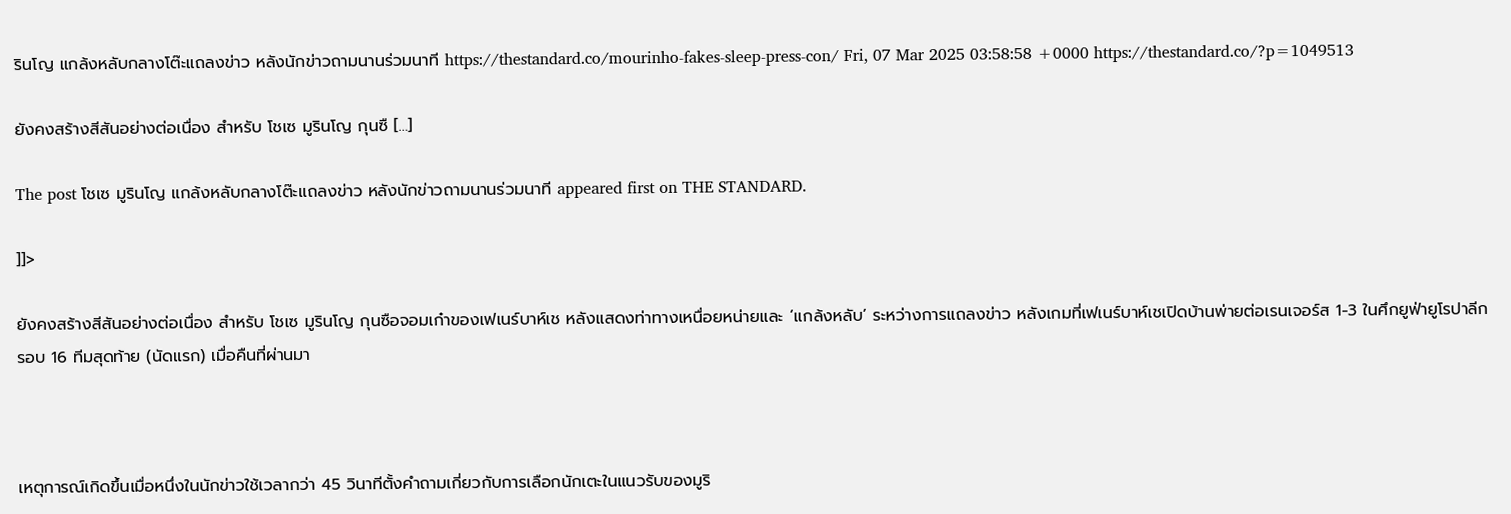รินโญ แกล้งหลับกลางโต๊ะแถลงข่าว หลังนักข่าวถามนานร่วมนาที https://thestandard.co/mourinho-fakes-sleep-press-con/ Fri, 07 Mar 2025 03:58:58 +0000 https://thestandard.co/?p=1049513

ยังคงสร้างสีสันอย่างต่อเนื่อง สำหรับ โชเซ มูรินโญ กุนซื […]

The post โชเซ มูรินโญ แกล้งหลับกลางโต๊ะแถลงข่าว หลังนักข่าวถามนานร่วมนาที appeared first on THE STANDARD.

]]>

ยังคงสร้างสีสันอย่างต่อเนื่อง สำหรับ โชเซ มูรินโญ กุนซือจอมเก๋าของเฟเนร์บาห์เช หลังแสดงท่าทางเหนื่อยหน่ายและ ‘แกล้งหลับ’ ระหว่างการแถลงข่าว หลังเกมที่เฟเนร์บาห์เชเปิดบ้านพ่ายต่อเรนเจอร์ส 1-3 ในศึกยูฟ่ายูโรปาลีก รอบ 16 ทีมสุดท้าย (นัดแรก) เมื่อคืนที่ผ่านมา



เหตุการณ์เกิดขึ้นเมื่อหนึ่งในนักข่าวใช้เวลากว่า 45 วินาทีตั้งคำถามเกี่ยวกับการเลือกนักเตะในแนวรับของมูริ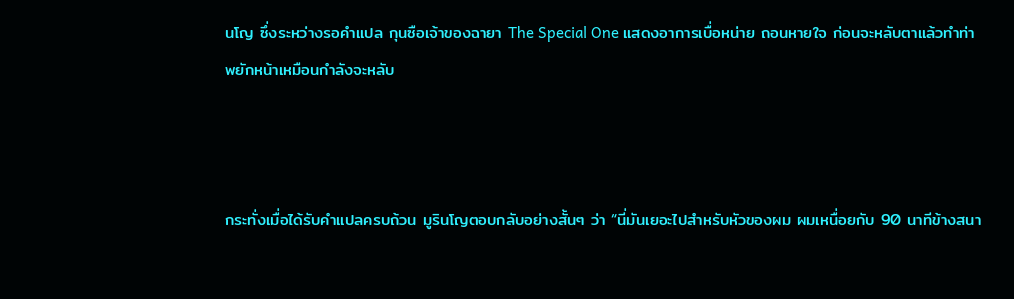นโญ ซึ่งระหว่างรอคำแปล กุนซือเจ้าของฉายา The Special One แสดงอาการเบื่อหน่าย ถอนหายใจ ก่อนจะหลับตาแล้วทำท่าพยักหน้าเหมือนกำลังจะหลับ



กระทั่งเมื่อได้รับคำแปลครบถ้วน มูรินโญตอบกลับอย่างสั้นๆ ว่า “นี่มันเยอะไปสำหรับหัวของผม ผมเหนื่อยกับ 90 นาทีข้างสนา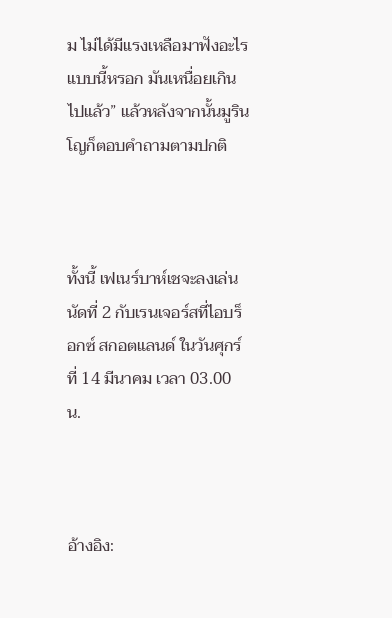ม ไม่ได้มีแรงเหลือมาฟังอะไรแบบนี้หรอก มันเหนื่อยเกินไปแล้ว” แล้วหลังจากนั้นมูรินโญก็ตอบคำถามตามปกติ



ทั้งนี้ เฟเนร์บาห์เชจะลงเล่นนัดที่ 2 กับเรนเจอร์สที่ไอบร็อกซ์ สกอตแลนด์ ในวันศุกร์ที่ 14 มีนาคม เวลา 03.00 น.



อ้างอิง: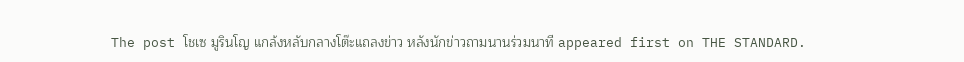The post โชเซ มูรินโญ แกล้งหลับกลางโต๊ะแถลงข่าว หลังนักข่าวถามนานร่วมนาที appeared first on THE STANDARD.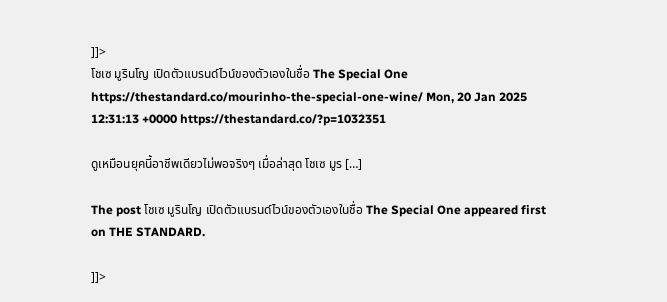]]>
โชเซ มูรินโญ เปิดตัวแบรนด์ไวน์ของตัวเองในชื่อ The Special One https://thestandard.co/mourinho-the-special-one-wine/ Mon, 20 Jan 2025 12:31:13 +0000 https://thestandard.co/?p=1032351

ดูเหมือนยุคนี้อาชีพเดียวไม่พอจริงๆ เมื่อล่าสุด โชเซ มูร […]

The post โชเซ มูรินโญ เปิดตัวแบรนด์ไวน์ของตัวเองในชื่อ The Special One appeared first on THE STANDARD.

]]>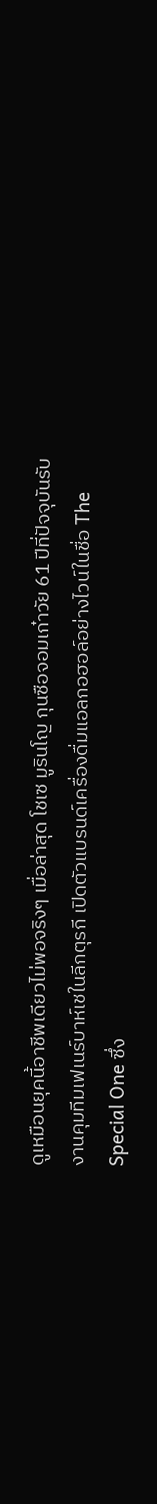ดูเหมือนยุคนี้อาชีพเดียวไม่พอจริงๆ เมื่อล่าสุด โชเซ มูรินโญ กุนซือจอมเก๋าวัย 61 ปีที่ปัจจุบันรับงานคุมทีมเฟเนร์บาห์เชในลีกตุรกี เปิดตัวแบรนด์เครื่องดื่มแอลกอฮอล์อย่างไวน์ในชื่อ The Special One ซึ่ง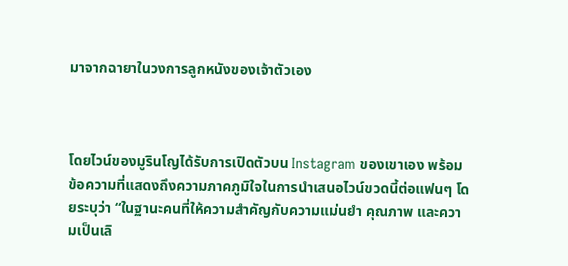มาจากฉายาในวงการลูกหนังของเจ้าตัวเอง



โดยไวน์ของมูรินโญได้รับการเปิดตัวบน Instagram ของเขาเอง พร้อมข้อความที่แสดงถึงความภาคภูมิใจในการนำเสนอไวน์ขวดนี้ต่อแฟนๆ โดยระบุว่า “ในฐานะคนที่ให้ความสำคัญกับความแม่นยำ คุณภาพ และความเป็นเลิ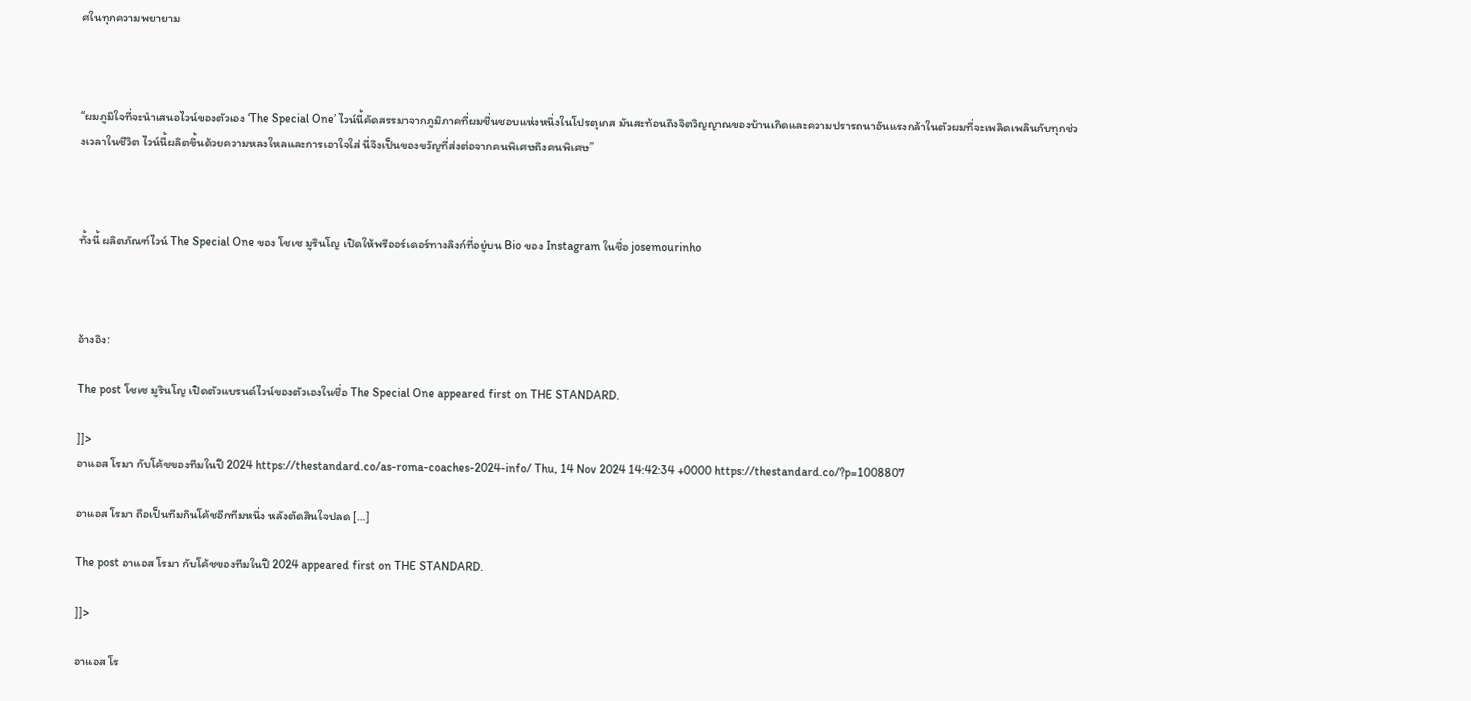ศในทุกความพยายาม



“ผมภูมิใจที่จะนำเสนอไวน์ของตัวเอง ‘The Special One’ ไวน์นี้คัดสรรมาจากภูมิภาคที่ผมชื่นชอบแห่งหนึ่งในโปรตุเกส มันสะท้อนถึงจิตวิญญาณของบ้านเกิดและความปรารถนาอันแรงกล้าในตัวผมที่จะเพลิดเพลินกับทุกช่วงเวลาในชีวิต ไวน์นี้ผลิตขึ้นด้วยความหลงใหลและการเอาใจใส่ นี่จึงเป็นของขวัญที่ส่งต่อจากคนพิเศษถึงคนพิเศษ”



ทั้งนี้ ผลิตภัณฑ์ไวน์ The Special One ของ โชเซ มูรินโญ เปิดให้พรีออร์เดอร์ทางลิงก์ที่อยู่บน Bio ของ Instagram ในชื่อ josemourinho



อ้างอิง:

The post โชเซ มูรินโญ เปิดตัวแบรนด์ไวน์ของตัวเองในชื่อ The Special One appeared first on THE STANDARD.

]]>
อาแอส โรมา กับโค้ชของทีมในปี 2024 https://thestandard.co/as-roma-coaches-2024-info/ Thu, 14 Nov 2024 14:42:34 +0000 https://thestandard.co/?p=1008807

อาแอส โรมา ถือเป็นทีมกินโค้ชอีกทีมหนึ่ง หลังตัดสินใจปลด […]

The post อาแอส โรมา กับโค้ชของทีมในปี 2024 appeared first on THE STANDARD.

]]>

อาแอส โร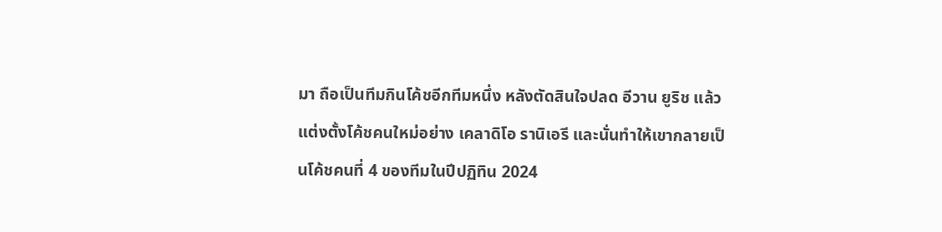มา ถือเป็นทีมกินโค้ชอีกทีมหนึ่ง หลังตัดสินใจปลด อีวาน ยูริช แล้วแต่งตั้งโค้ชคนใหม่อย่าง เคลาดิโอ รานิเอรี และนั่นทำให้เขากลายเป็นโค้ชคนที่ 4 ของทีมในปีปฏิทิน 2024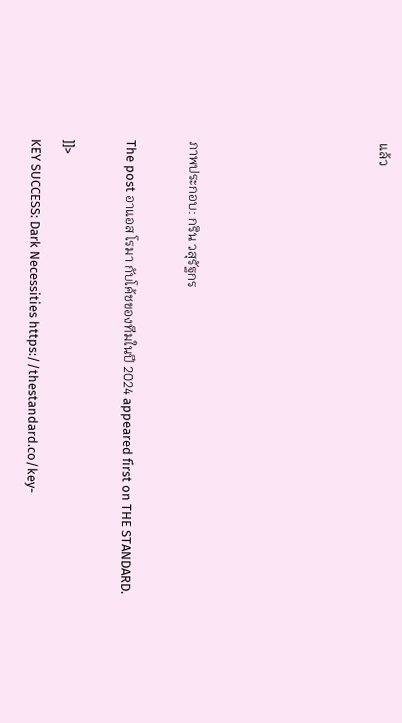แล้ว





ภาพประกอบ: กริน วสุรัฐกร

The post อาแอส โรมา กับโค้ชของทีมในปี 2024 appeared first on THE STANDARD.

]]>
KEY SUCCESS: Dark Necessities https://thestandard.co/key-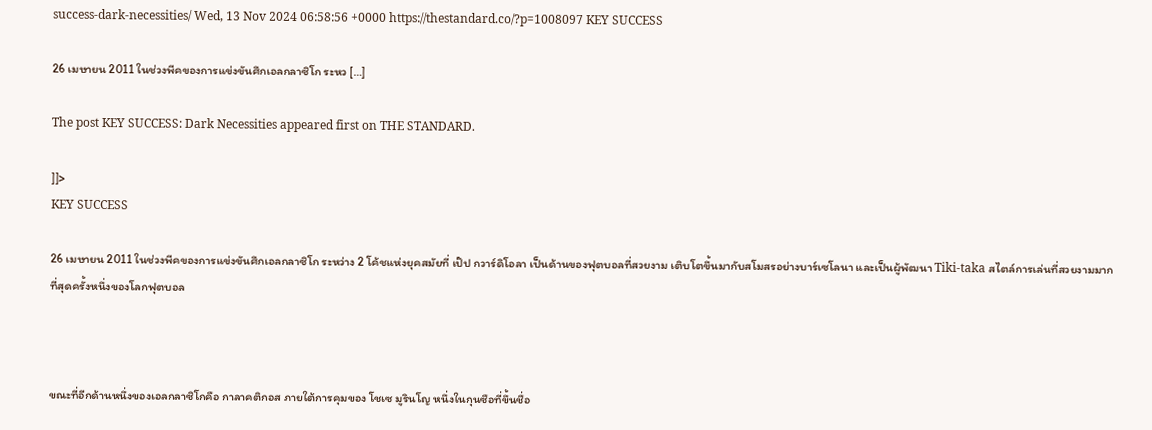success-dark-necessities/ Wed, 13 Nov 2024 06:58:56 +0000 https://thestandard.co/?p=1008097 KEY SUCCESS

26 เมษายน 2011 ในช่วงพีคของการแข่งขันศึกเอลกลาซิโก ระหว […]

The post KEY SUCCESS: Dark Necessities appeared first on THE STANDARD.

]]>
KEY SUCCESS

26 เมษายน 2011 ในช่วงพีคของการแข่งขันศึกเอลกลาซิโก ระหว่าง 2 โค้ชแห่งยุคสมัยที่ เป๊ป กวาร์ดิโอลา เป็นด้านของฟุตบอลที่สวยงาม เติบโตขึ้นมากับสโมสรอย่างบาร์เซโลนา และเป็นผู้พัฒนา Tiki-taka สไตล์การเล่นที่สวยงามมากที่สุดครั้งหนึ่งของโลกฟุตบอล



ขณะที่อีกด้านหนึ่งของเอลกลาซิโกคือ กาลาคติกอส ภายใต้การคุมของ โชเซ มูรินโญ หนึ่งในกุนซือที่ขึ้นชื่อ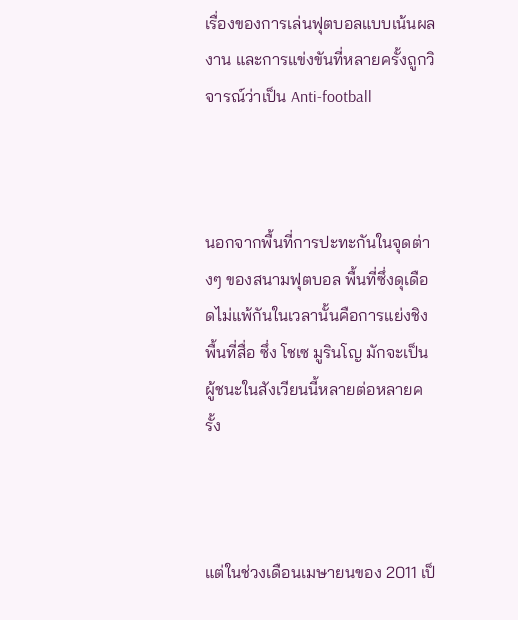เรื่องของการเล่นฟุตบอลแบบเน้นผลงาน และการแข่งขันที่หลายครั้งถูกวิจารณ์ว่าเป็น Anti-football



นอกจากพื้นที่การปะทะกันในจุดต่างๆ ของสนามฟุตบอล พื้นที่ซึ่งดุเดือดไม่แพ้กันในเวลานั้นคือการแย่งชิงพื้นที่สื่อ ซึ่ง โชเซ มูรินโญ มักจะเป็นผู้ชนะในสังเวียนนี้หลายต่อหลายครั้ง



แต่ในช่วงเดือนเมษายนของ 2011 เป็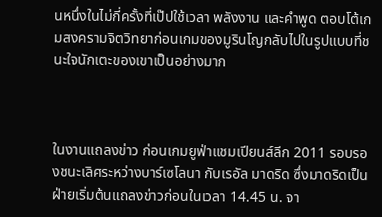นหนึ่งในไม่กี่ครั้งที่เป๊ปใช้เวลา พลังงาน และคำพูด ตอบโต้เกมสงครามจิตวิทยาก่อนเกมของมูรินโญกลับไปในรูปแบบที่ชนะใจนักเตะของเขาเป็นอย่างมาก



ในงานแถลงข่าว ก่อนเกมยูฟ่าแชมเปียนส์ลีก 2011 รอบรองชนะเลิศระหว่างบาร์เซโลนา กับเรอัล มาดริด ซึ่งมาดริดเป็นฝ่ายเริ่มต้นแถลงข่าวก่อนในเวลา 14.45 น. จา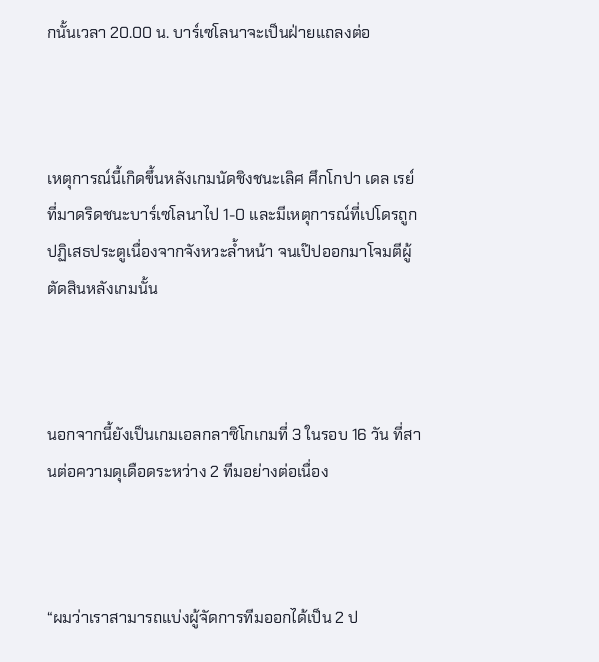กนั้นเวลา 20.00 น. บาร์เซโลนาจะเป็นฝ่ายแถลงต่อ



เหตุการณ์นี้เกิดขึ้นหลังเกมนัดชิงชนะเลิศ ศึกโกปา เดล เรย์ ที่มาดริดชนะบาร์เซโลนาไป 1-0 และมีเหตุการณ์ที่เปโดรถูกปฏิเสธประตูเนื่องจากจังหวะล้ำหน้า จนเป๊ปออกมาโจมตีผู้ตัดสินหลังเกมนั้น



นอกจากนี้ยังเป็นเกมเอลกลาซิโกเกมที่ 3 ในรอบ 16 วัน ที่สานต่อความดุเดือดระหว่าง 2 ทีมอย่างต่อเนื่อง



“ผมว่าเราสามารถแบ่งผู้จัดการทีมออกได้เป็น 2 ป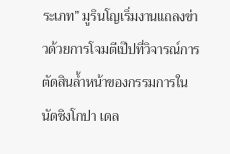ระเภท” มูรินโญเริ่มงานแถลงข่าวด้วยการโจมตีเป๊ปที่วิจารณ์การตัดสินล้ำหน้าของกรรมการในนัดชิงโกปา เดล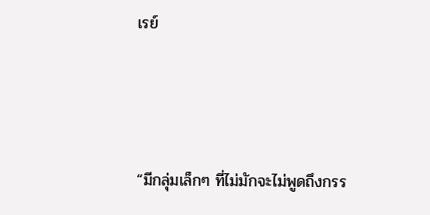เรย์



“มีกลุ่มเล็กๆ ที่ไม่มักจะไม่พูดถึงกรร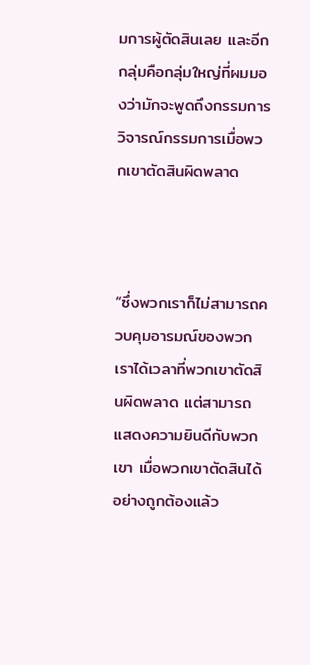มการผู้ตัดสินเลย และอีกกลุ่มคือกลุ่มใหญ่ที่ผมมองว่ามักจะพูดถึงกรรมการ วิจารณ์กรรมการเมื่อพวกเขาตัดสินผิดพลาด



“ซึ่งพวกเราก็ไม่สามารถควบคุมอารมณ์ของพวกเราได้เวลาที่พวกเขาตัดสินผิดพลาด แต่สามารถแสดงความยินดีกับพวกเขา เมื่อพวกเขาตัดสินได้อย่างถูกต้องแล้ว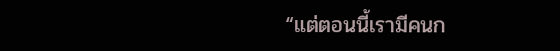“แต่ตอนนี้เรามีคนก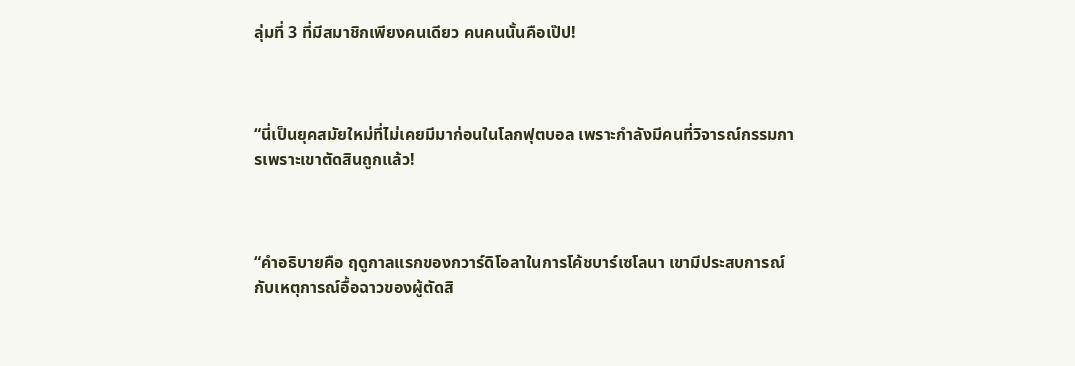ลุ่มที่ 3 ที่มีสมาชิกเพียงคนเดียว คนคนนั้นคือเป๊ป!



“นี่เป็นยุคสมัยใหม่ที่ไม่เคยมีมาก่อนในโลกฟุตบอล เพราะกำลังมีคนที่วิจารณ์กรรมการเพราะเขาตัดสินถูกแล้ว!



“คำอธิบายคือ ฤดูกาลแรกของกวาร์ดิโอลาในการโค้ชบาร์เซโลนา เขามีประสบการณ์กับเหตุการณ์อื้อฉาวของผู้ตัดสิ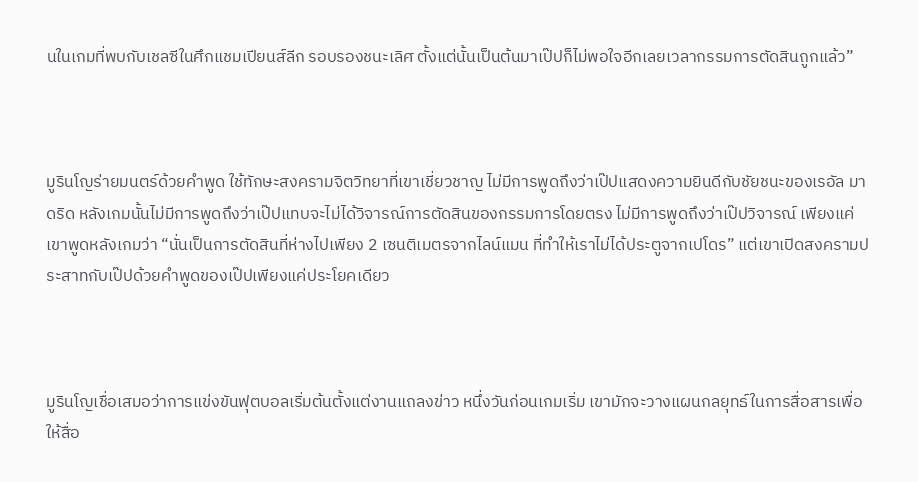นในเกมที่พบกับเชลซีในศึกแชมเปียนส์ลีก รอบรองชนะเลิศ ตั้งแต่นั้นเป็นต้นมาเป๊ปก็ไม่พอใจอีกเลยเวลากรรมการตัดสินถูกแล้ว”



มูรินโญร่ายมนตร์ด้วยคำพูด ใช้ทักษะสงครามจิตวิทยาที่เขาเชี่ยวชาญ ไม่มีการพูดถึงว่าเป๊ปแสดงความยินดีกับชัยชนะของเรอัล มาดริด หลังเกมนั้นไม่มีการพูดถึงว่าเป๊ปแทบจะไม่ได้วิจารณ์การตัดสินของกรรมการโดยตรง ไม่มีการพูดถึงว่าเป๊ปวิจารณ์ เพียงแค่เขาพูดหลังเกมว่า “นั่นเป็นการตัดสินที่ห่างไปเพียง 2 เซนติเมตรจากไลน์แมน ที่ทำให้เราไม่ได้ประตูจากเปโดร” แต่เขาเปิดสงครามประสาทกับเป๊ปด้วยคำพูดของเป๊ปเพียงแค่ประโยคเดียว



มูรินโญเชื่อเสมอว่าการแข่งขันฟุตบอลเริ่มต้นตั้งแต่งานแถลงข่าว หนึ่งวันก่อนเกมเริ่ม เขามักจะวางแผนกลยุทธ์ในการสื่อสารเพื่อให้สื่อ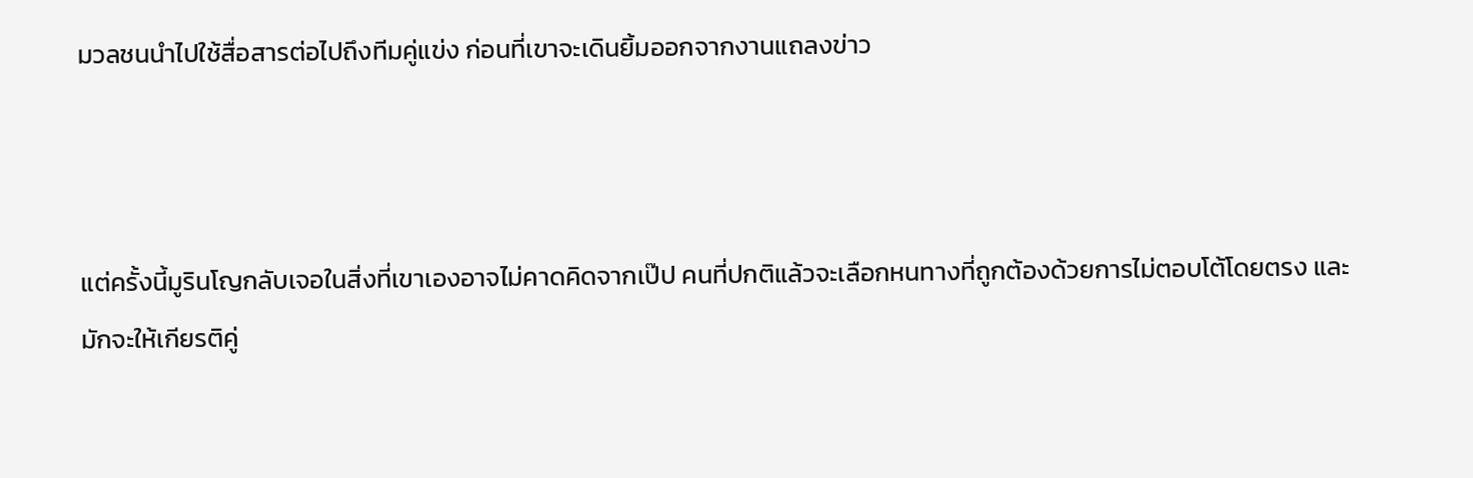มวลชนนำไปใช้สื่อสารต่อไปถึงทีมคู่แข่ง ก่อนที่เขาจะเดินยิ้มออกจากงานแถลงข่าว



แต่ครั้งนี้มูรินโญกลับเจอในสิ่งที่เขาเองอาจไม่คาดคิดจากเป๊ป คนที่ปกติแล้วจะเลือกหนทางที่ถูกต้องด้วยการไม่ตอบโต้โดยตรง และมักจะให้เกียรติคู่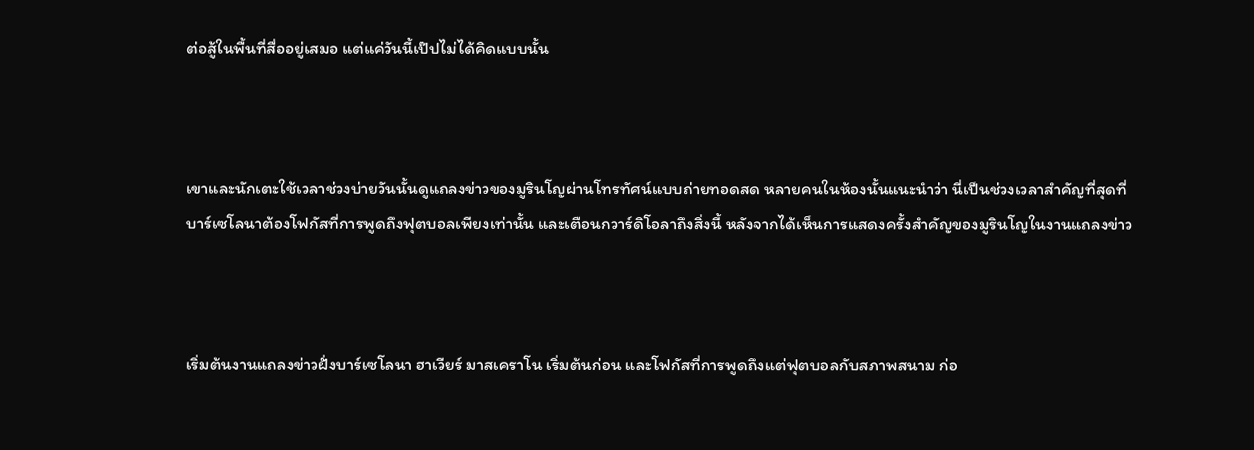ต่อสู้ในพื้นที่สื่ออยู่เสมอ แต่แค่วันนี้เป๊ปไม่ได้คิดแบบนั้น



เขาและนักเตะใช้เวลาช่วงบ่ายวันนั้นดูแถลงข่าวของมูรินโญผ่านโทรทัศน์แบบถ่ายทอดสด หลายคนในห้องนั้นแนะนำว่า นี่เป็นช่วงเวลาสำคัญที่สุดที่บาร์เซโลนาต้องโฟกัสที่การพูดถึงฟุตบอลเพียงเท่านั้น และเตือนกวาร์ดิโอลาถึงสิ่งนี้ หลังจากได้เห็นการแสดงครั้งสำคัญของมูรินโญในงานแถลงข่าว



เริ่มต้นงานแถลงข่าวฝั่งบาร์เซโลนา ฮาเวียร์ มาสเคราโน เริ่มต้นก่อน และโฟกัสที่การพูดถึงแต่ฟุตบอลกับสภาพสนาม ก่อ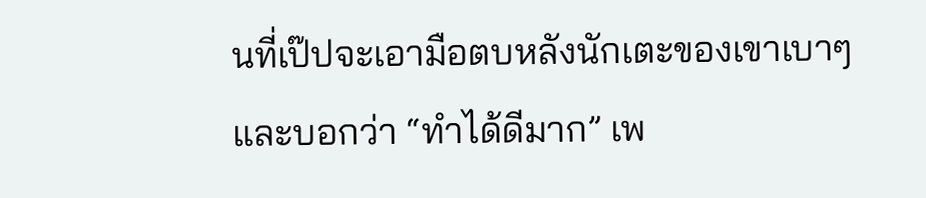นที่เป๊ปจะเอามือตบหลังนักเตะของเขาเบาๆ และบอกว่า “ทำได้ดีมาก” เพ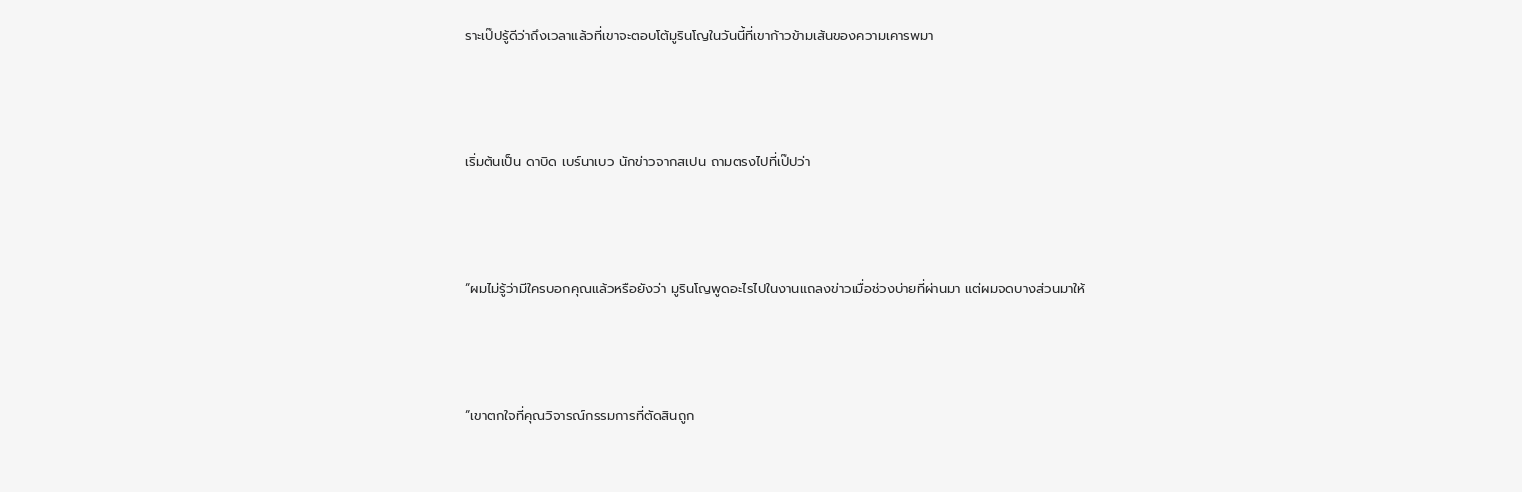ราะเป๊ปรู้ดีว่าถึงเวลาแล้วที่เขาจะตอบโต้มูรินโญในวันนี้ที่เขาก้าวข้ามเส้นของความเคารพมา



เริ่มต้นเป็น ดาบิด เบร์นาเบว นักข่าวจากสเปน ถามตรงไปที่เป๊ปว่า



“ผมไม่รู้ว่ามีใครบอกคุณแล้วหรือยังว่า มูรินโญพูดอะไรไปในงานแถลงข่าวเมื่อช่วงบ่ายที่ผ่านมา แต่ผมจดบางส่วนมาให้



“เขาตกใจที่คุณวิจารณ์กรรมการที่ตัดสินถูก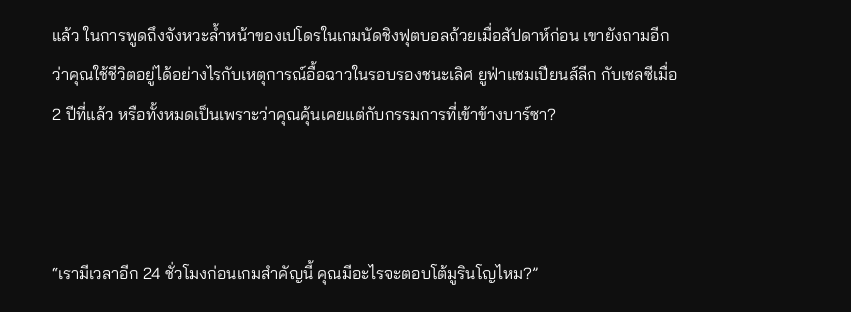แล้ว ในการพูดถึงจังหวะล้ำหน้าของเปโดรในเกมนัดชิงฟุตบอลถ้วยเมื่อสัปดาห์ก่อน เขายังถามอีกว่าคุณใช้ชีวิตอยู่ได้อย่างไรกับเหตุการณ์อื้อฉาวในรอบรองชนะเลิศ ยูฟ่าแชมเปียนส์ลีก กับเชลซีเมื่อ 2 ปีที่แล้ว หรือทั้งหมดเป็นเพราะว่าคุณคุ้นเคยแต่กับกรรมการที่เข้าข้างบาร์ซา?



“เรามีเวลาอีก 24 ชั่วโมงก่อนเกมสำคัญนี้ คุณมีอะไรจะตอบโต้มูรินโญไหม?”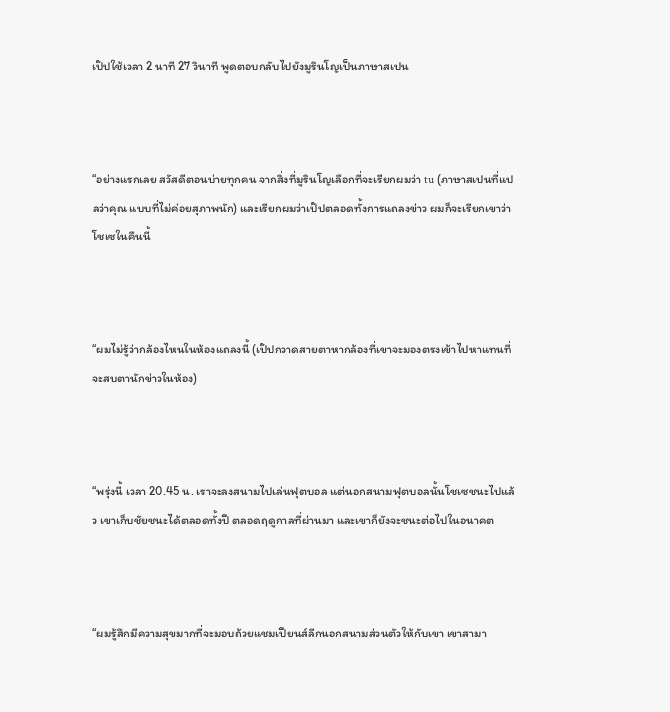เป๊ปใช้เวลา 2 นาที 27 วินาที พูดตอบกลับไปยังมูรินโญเป็นภาษาสเปน



“อย่างแรกเลย สวัสดีตอนบ่ายทุกคน จากสิ่งที่มูรินโญเลือกที่จะเรียกผมว่า tu (ภาษาสเปนที่แปลว่าคุณ แบบที่ไม่ค่อยสุภาพนัก) และเรียกผมว่าเป๊ปตลอดทั้งการแถลงข่าว ผมก็จะเรียกเขาว่าโชเซในคืนนี้



“ผมไม่รู้ว่ากล้องไหนในห้องแถลงนี้ (เป๊ปกวาดสายตาหากล้องที่เขาจะมองตรงเข้าไปหาแทนที่จะสบตานักข่าวในห้อง)



“พรุ่งนี้ เวลา 20.45 น. เราจะลงสนามไปเล่นฟุตบอล แต่นอกสนามฟุตบอลนั้นโชเซชนะไปแล้ว เขาเก็บชัยชนะได้ตลอดทั้งปี ตลอดฤดูกาลที่ผ่านมา และเขาก็ยังจะชนะต่อไปในอนาคต



“ผมรู้สึกมีความสุขมากที่จะมอบถ้วยแชมเปียนส์ลีกนอกสนามส่วนตัวให้กับเขา เขาสามา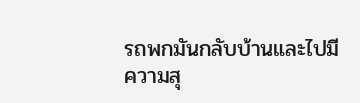รถพกมันกลับบ้านและไปมีความสุ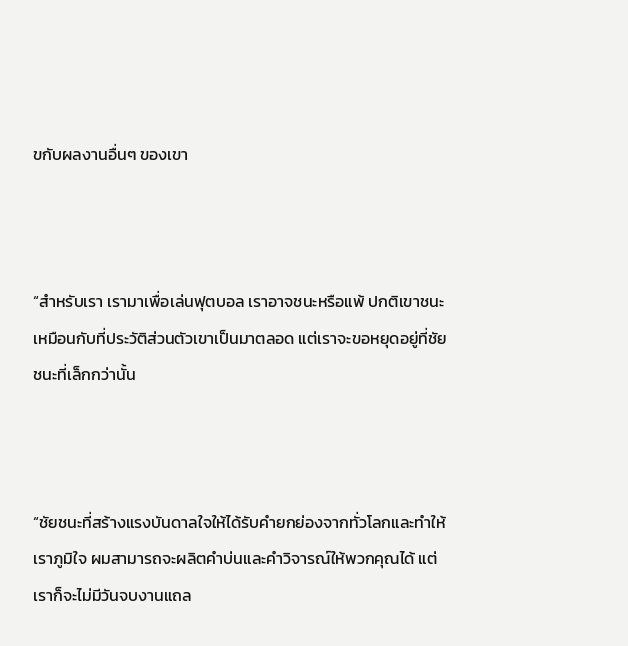ขกับผลงานอื่นๆ ของเขา



“สำหรับเรา เรามาเพื่อเล่นฟุตบอล เราอาจชนะหรือแพ้ ปกติเขาชนะ เหมือนกับที่ประวัติส่วนตัวเขาเป็นมาตลอด แต่เราจะขอหยุดอยู่ที่ชัยชนะที่เล็กกว่านั้น



“ชัยชนะที่สร้างแรงบันดาลใจให้ได้รับคำยกย่องจากทั่วโลกและทำให้เราภูมิใจ ผมสามารถจะผลิตคำบ่นและคำวิจารณ์ให้พวกคุณได้ แต่เราก็จะไม่มีวันจบงานแถล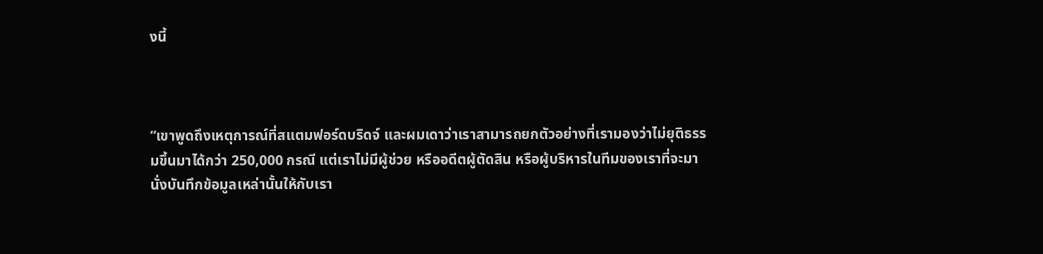งนี้



“เขาพูดถึงเหตุการณ์ที่สแตมฟอร์ดบริดจ์ และผมเดาว่าเราสามารถยกตัวอย่างที่เรามองว่าไม่ยุติธรรมขึ้นมาได้กว่า 250,000 กรณี แต่เราไม่มีผู้ช่วย หรืออดีตผู้ตัดสิน หรือผู้บริหารในทีมของเราที่จะมานั่งบันทึกข้อมูลเหล่านั้นให้กับเรา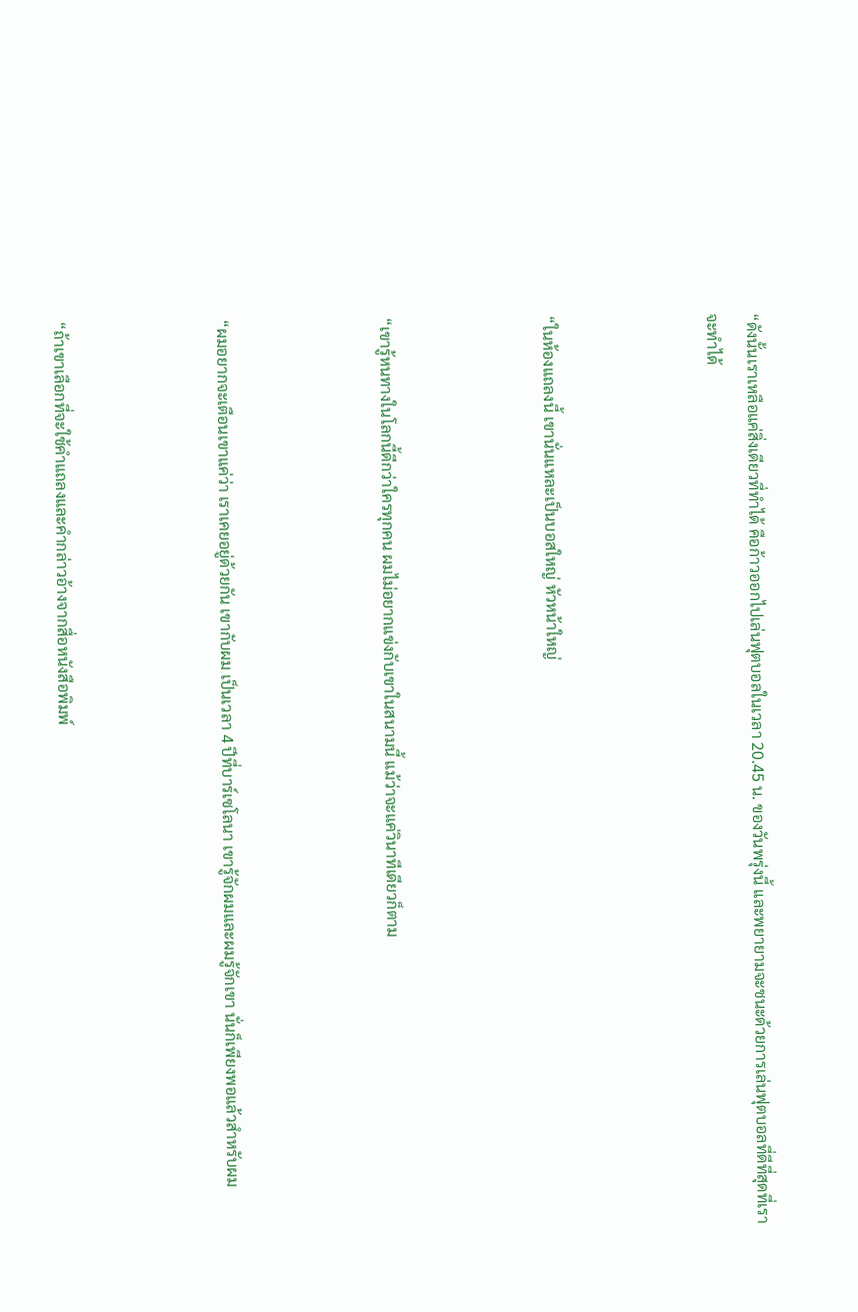“ดังนั้นเราเหลือแค่สิ่งเดียวที่ทำได้ คือก้าวออกไปเล่นฟุตบอลในเวลา 20.45 น. ของวันพรุ่งนี้ และพยายามจะชนะด้วยการเล่นฟุตบอลที่ดีที่สุดที่เราจะทำได้



“ในห้องแถลงนี้ เขานั่นแหละเป็นบอสใหญ่ หัวหน้าใหญ่



“เขารู้หนทางในโลกนี้ดีกว่าใครทุกคน ผมไม่อยากแข่งกับเขาในสนามนี้ แม้ว่าจะแค่วินาทีเดียวก็ตาม



“ผมอยากจะเตือนเขาแค่ว่า เราเคยอยู่ด้วยกัน เขากับผม เป็นเวลา 4 ปีที่บาร์เซโลนา เขารู้จักผมและผมรู้จักเขา นั่นก็เพียงพอแล้วสำหรับผม



“ถ้าเขาเลือกที่จะใช้คำแถลงและคำกล่าวอ้างจากสื่อหนังสือพิมพ์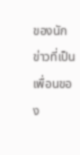ของนักข่าวที่เป็นเพื่อนของ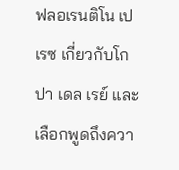ฟลอเรนติโน เปเรซ เกี่ยวกับโกปา เดล เรย์ และเลือกพูดถึงควา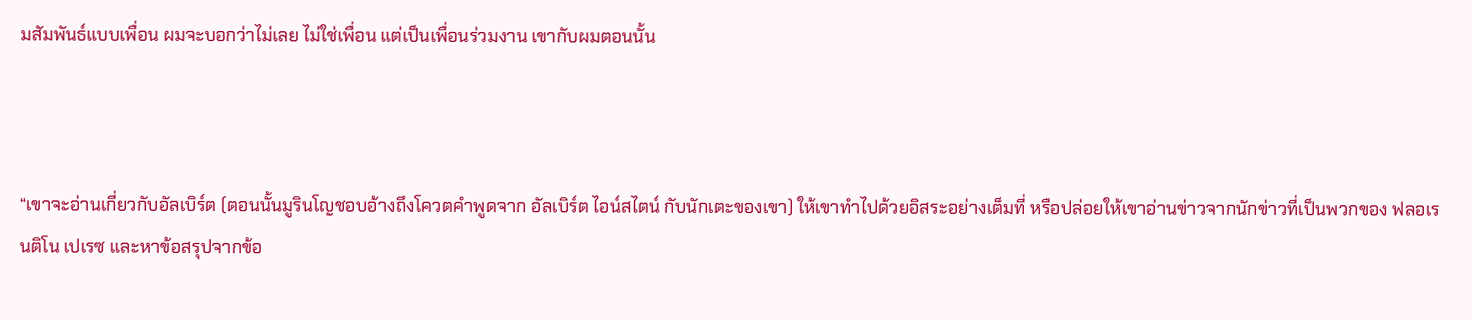มสัมพันธ์แบบเพื่อน ผมจะบอกว่าไม่เลย ไม่ใช่เพื่อน แต่เป็นเพื่อนร่วมงาน เขากับผมตอนนั้น



“เขาจะอ่านเกี่ยวกับอัลเบิร์ต (ตอนนั้นมูรินโญชอบอ้างถึงโควตคำพูดจาก อัลเบิร์ต ไอน์สไตน์ กับนักเตะของเขา) ให้เขาทำไปด้วยอิสระอย่างเต็มที่ หรือปล่อยให้เขาอ่านข่าวจากนักข่าวที่เป็นพวกของ ฟลอเรนติโน เปเรซ และหาข้อสรุปจากข้อ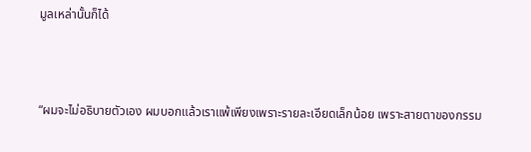มูลเหล่านั้นก็ได้



“ผมจะไม่อธิบายตัวเอง ผมบอกแล้วเราแพ้เพียงเพราะรายละเอียดเล็กน้อย เพราะสายตาของกรรม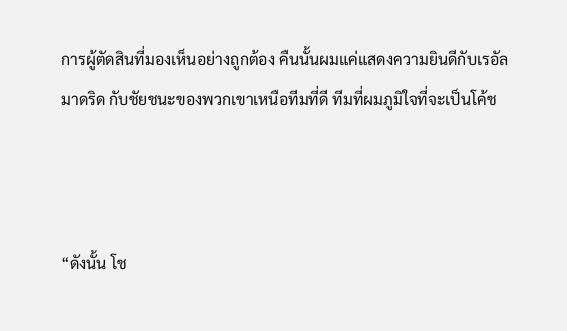การผู้ตัดสินที่มองเห็นอย่างถูกต้อง คืนนั้นผมแค่แสดงความยินดีกับเรอัล มาดริด กับชัยชนะของพวกเขาเหนือทีมที่ดี ทีมที่ผมภูมิใจที่จะเป็นโค้ช



“ดังนั้น โช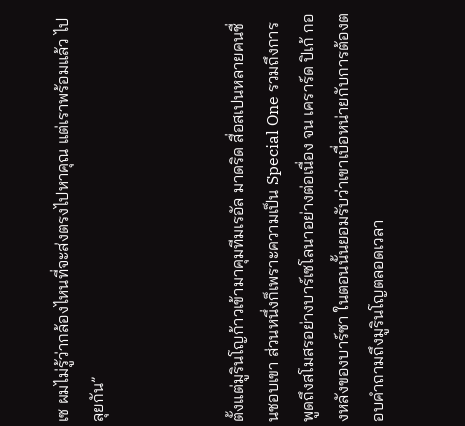เซ ผมไม่รู้ว่ากล้องไหนที่จะส่งตรงไปหาคุณ แต่เราพร้อมแล้ว ไปลุยกัน”



ตั้งแต่มูรินโญก้าวเข้ามาคุมทีมเรอัล มาดริด สื่อสเปนหลายคนชื่นชอบเขา ส่วนหนึ่งก็เพราะความเป็น Special One รวมถึงการพูดถึงสโมสรอย่างบาร์เซโลนาอย่างต่อเนื่อง จน เคราร์ด ปิเก้ กองหลังของบาร์ซา ในตอนนั้นยอมรับว่าเขาเบื่อหน่ายกับการต้องตอบคำถามถึงมูรินโญตลอดเวลา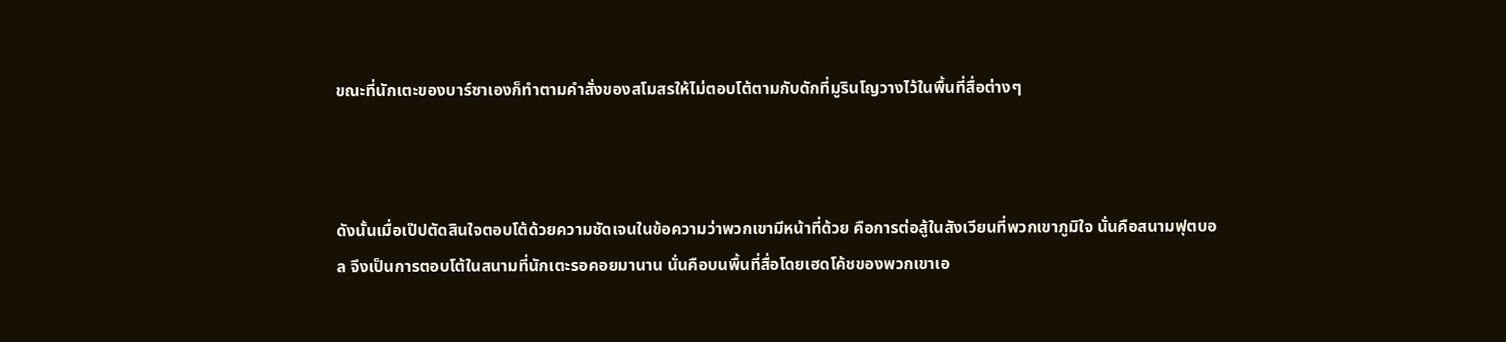ขณะที่นักเตะของบาร์ซาเองก็ทำตามคำสั่งของสโมสรให้ไม่ตอบโต้ตามกับดักที่มูรินโญวางไว้ในพื้นที่สื่อต่างๆ



ดังนั้นเมื่อเป๊ปตัดสินใจตอบโต้ด้วยความชัดเจนในข้อความว่าพวกเขามีหน้าที่ด้วย คือการต่อสู้ในสังเวียนที่พวกเขาภูมิใจ นั่นคือสนามฟุตบอล จึงเป็นการตอบโต้ในสนามที่นักเตะรอคอยมานาน นั่นคือบนพื้นที่สื่อโดยเฮดโค้ชของพวกเขาเอ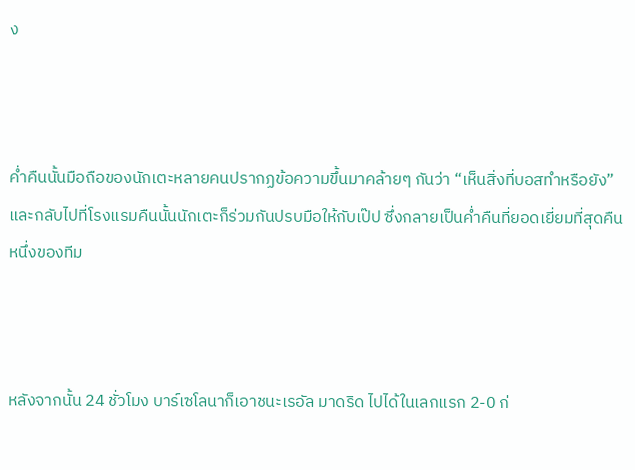ง



ค่ำคืนนั้นมือถือของนักเตะหลายคนปรากฏข้อความขึ้นมาคล้ายๆ กันว่า “เห็นสิ่งที่บอสทำหรือยัง” และกลับไปที่โรงแรมคืนนั้นนักเตะก็ร่วมกันปรบมือให้กับเป๊ป ซึ่งกลายเป็นค่ำคืนที่ยอดเยี่ยมที่สุดคืนหนึ่งของทีม



หลังจากนั้น 24 ชั่วโมง บาร์เซโลนาก็เอาชนะเรอัล มาดริด ไปได้ในเลกแรก 2-0 ก่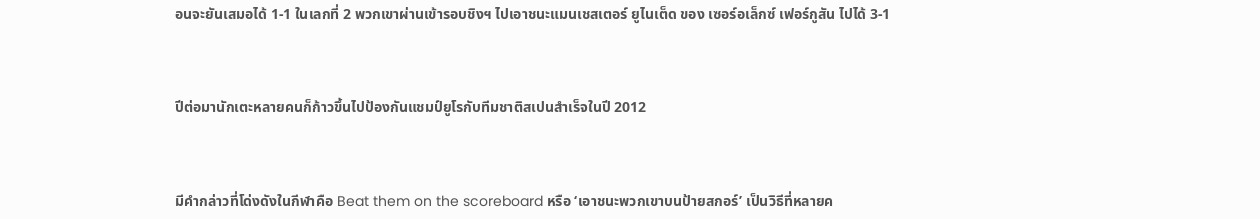อนจะยันเสมอได้ 1-1 ในเลกที่ 2 พวกเขาผ่านเข้ารอบชิงฯ ไปเอาชนะแมนเชสเตอร์ ยูไนเต็ด ของ เซอร์อเล็กซ์ เฟอร์กูสัน ไปได้ 3-1



ปีต่อมานักเตะหลายคนก็ก้าวขึ้นไปป้องกันแชมป์ยูโรกับทีมชาติสเปนสำเร็จในปี 2012



มีคำกล่าวที่โด่งดังในกีฬาคือ Beat them on the scoreboard หรือ ‘เอาชนะพวกเขาบนป้ายสกอร์’ เป็นวิธีที่หลายค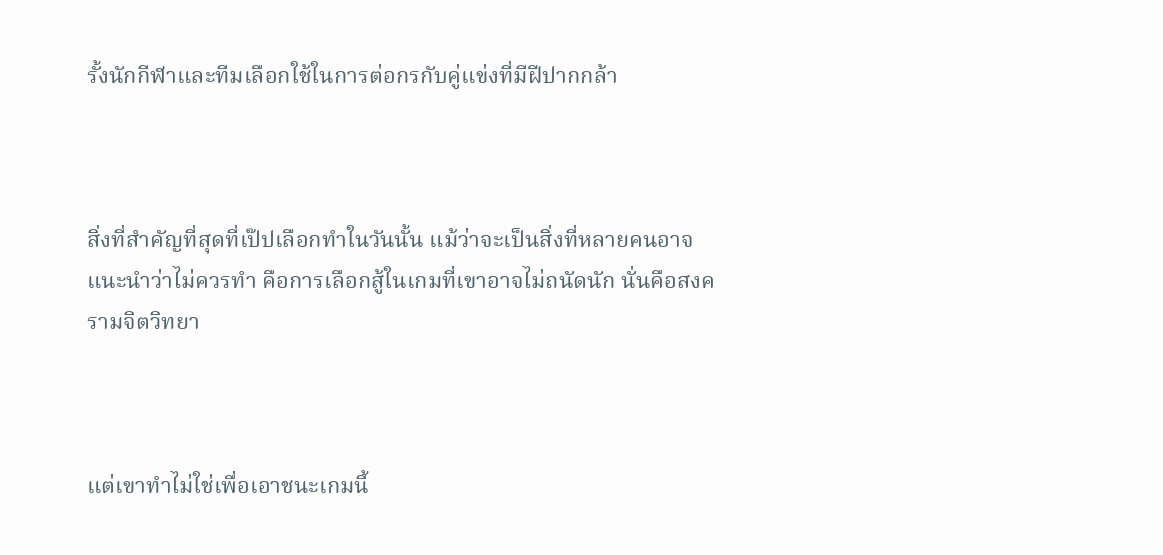รั้งนักกีฬาและทีมเลือกใช้ในการต่อกรกับคู่แข่งที่มีฝีปากกล้า



สิ่งที่สำคัญที่สุดที่เป๊ปเลือกทำในวันนั้น แม้ว่าจะเป็นสิ่งที่หลายคนอาจแนะนำว่าไม่ควรทำ คือการเลือกสู้ในเกมที่เขาอาจไม่ถนัดนัก นั่นคือสงครามจิตวิทยา



แต่เขาทำไม่ใช่เพื่อเอาชนะเกมนี้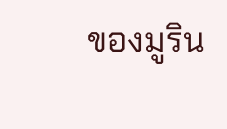ของมูริน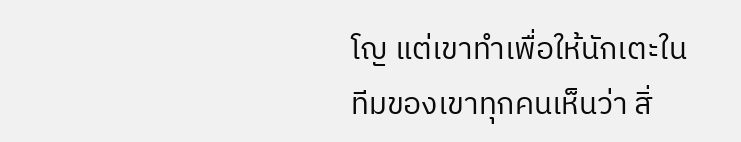โญ แต่เขาทำเพื่อให้นักเตะในทีมของเขาทุกคนเห็นว่า สิ่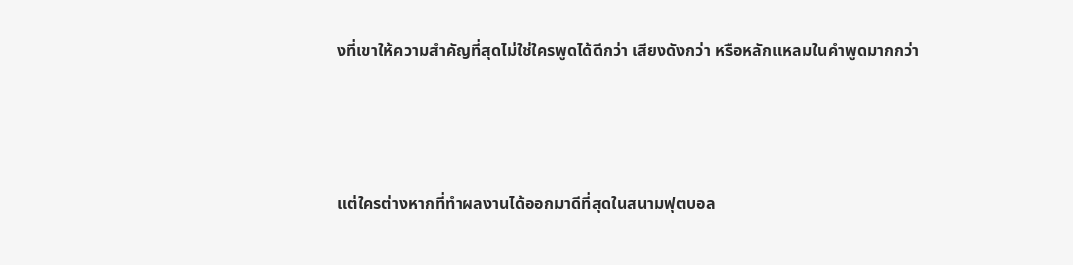งที่เขาให้ความสำคัญที่สุดไม่ใช่ใครพูดได้ดีกว่า เสียงดังกว่า หรือหลักแหลมในคำพูดมากกว่า



แต่ใครต่างหากที่ทำผลงานได้ออกมาดีที่สุดในสนามฟุตบอล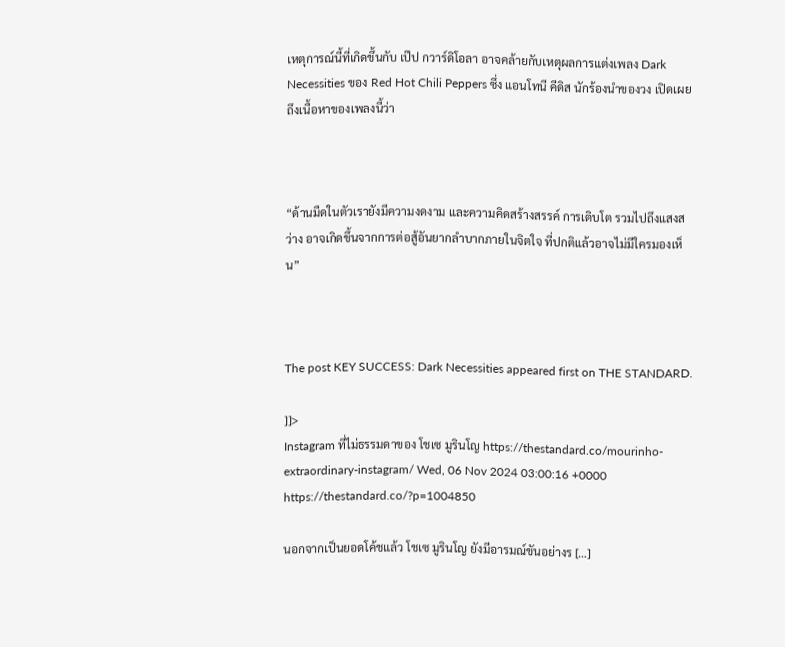เหตุการณ์นี้ที่เกิดขึ้นกับ เป๊ป กวาร์ดิโอลา อาจคล้ายกับเหตุผลการแต่งเพลง Dark Necessities ของ Red Hot Chili Peppers ซึ่ง แอนโทนี คีดิส นักร้องนำของวง เปิดเผยถึงเนื้อหาของเพลงนี้ว่า



“ด้านมืดในตัวเรายังมีความงดงาม และความคิดสร้างสรรค์ การเติบโต รวมไปถึงแสงสว่าง อาจเกิดขึ้นจากการต่อสู้อันยากลำบากภายในจิตใจ ที่ปกติแล้วอาจไม่มีใครมองเห็น”



The post KEY SUCCESS: Dark Necessities appeared first on THE STANDARD.

]]>
Instagram ที่ไม่ธรรมดาของ โชเซ มูรินโญ https://thestandard.co/mourinho-extraordinary-instagram/ Wed, 06 Nov 2024 03:00:16 +0000 https://thestandard.co/?p=1004850

นอกจากเป็นยอดโค้ชแล้ว โชเซ มูรินโญ ยังมีอารมณ์ขันอย่างร […]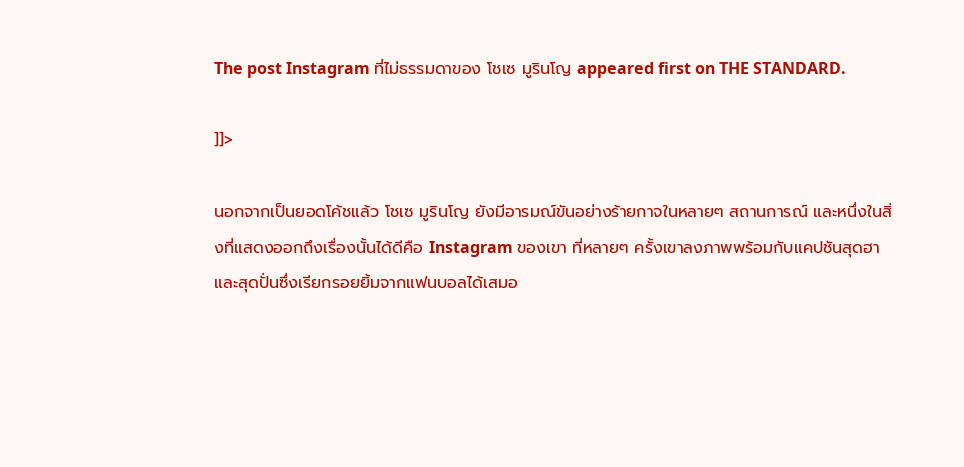The post Instagram ที่ไม่ธรรมดาของ โชเซ มูรินโญ appeared first on THE STANDARD.

]]>

นอกจากเป็นยอดโค้ชแล้ว โชเซ มูรินโญ ยังมีอารมณ์ขันอย่างร้ายกาจในหลายๆ สถานการณ์ และหนึ่งในสิ่งที่แสดงออกถึงเรื่องนั้นได้ดีคือ Instagram ของเขา ที่หลายๆ ครั้งเขาลงภาพพร้อมกับแคปชันสุดฮาและสุดปั่นซึ่งเรียกรอยยิ้มจากแฟนบอลได้เสมอ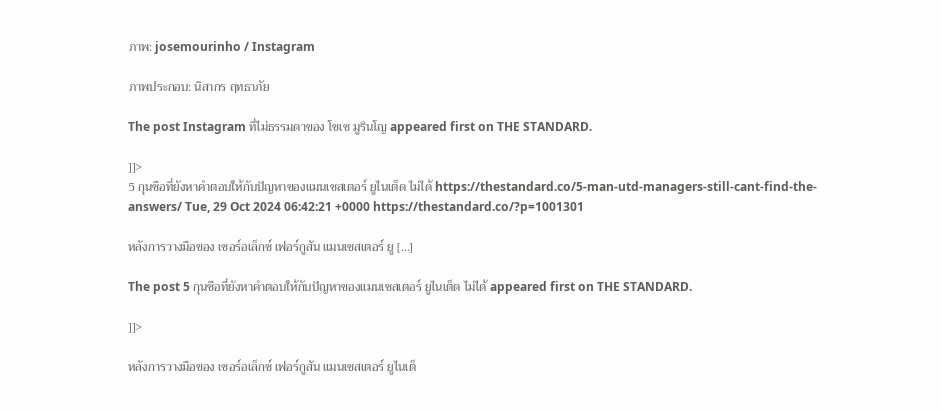ภาพ: josemourinho / Instagram

ภาพประกอบ: นิสากร ฤทธาภัย

The post Instagram ที่ไม่ธรรมดาของ โชเซ มูรินโญ appeared first on THE STANDARD.

]]>
5 กุนซือที่ยังหาคำตอบให้กับปัญหาของแมนเชสเตอร์ ยูไนเต็ด ไม่ได้ https://thestandard.co/5-man-utd-managers-still-cant-find-the-answers/ Tue, 29 Oct 2024 06:42:21 +0000 https://thestandard.co/?p=1001301

หลังการวางมือของ เซอร์อเล็กซ์ เฟอร์กูสัน แมนเชสเตอร์ ยู […]

The post 5 กุนซือที่ยังหาคำตอบให้กับปัญหาของแมนเชสเตอร์ ยูไนเต็ด ไม่ได้ appeared first on THE STANDARD.

]]>

หลังการวางมือของ เซอร์อเล็กซ์ เฟอร์กูสัน แมนเชสเตอร์ ยูไนเต็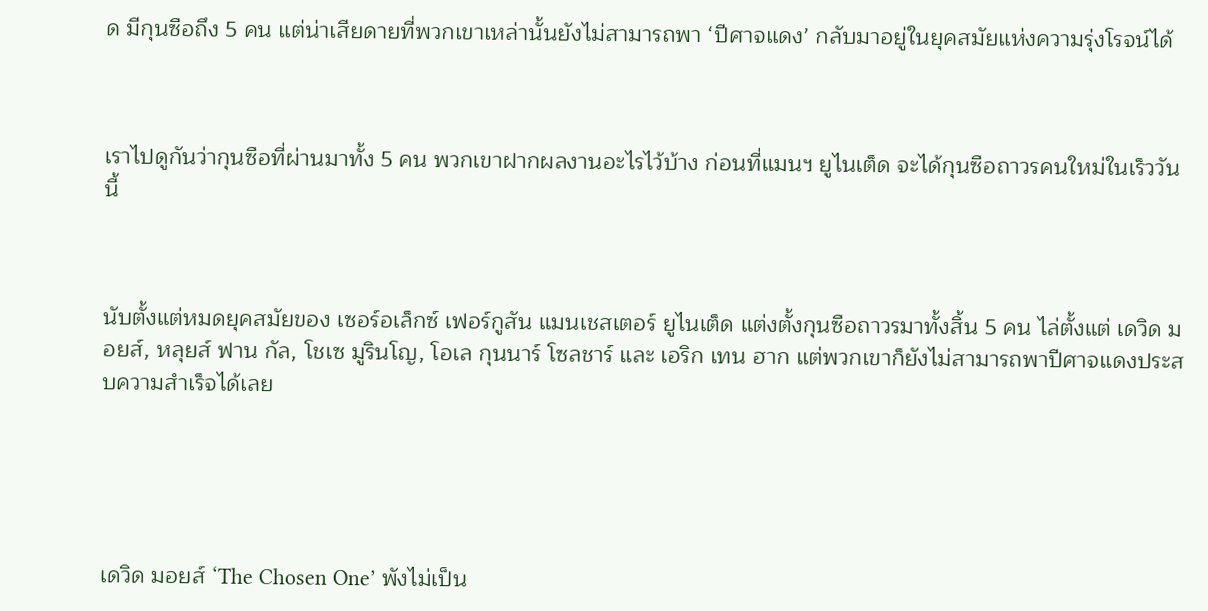ด มีกุนซือถึง 5 คน แต่น่าเสียดายที่พวกเขาเหล่านั้นยังไม่สามารถพา ‘ปีศาจแดง’ กลับมาอยู่ในยุคสมัยแห่งความรุ่งโรจน์ได้



เราไปดูกันว่ากุนซือที่ผ่านมาทั้ง 5 คน พวกเขาฝากผลงานอะไรไว้บ้าง ก่อนที่แมนฯ ยูไนเต็ด จะได้กุนซือถาวรคนใหม่ในเร็ววันนี้



นับตั้งแต่หมดยุคสมัยของ เซอร์อเล็กซ์ เฟอร์กูสัน แมนเชสเตอร์ ยูไนเต็ด แต่งตั้งกุนซือถาวรมาทั้งสิ้น 5 คน ไล่ตั้งแต่ เดวิด มอยส์, หลุยส์ ฟาน กัล, โชเซ มูรินโญ, โอเล กุนนาร์ โซลชาร์ และ เอริก เทน ฮาก แต่พวกเขาก็ยังไม่สามารถพาปีศาจแดงประสบความสำเร็จได้เลย





เดวิด มอยส์ ‘The Chosen One’ พังไม่เป็น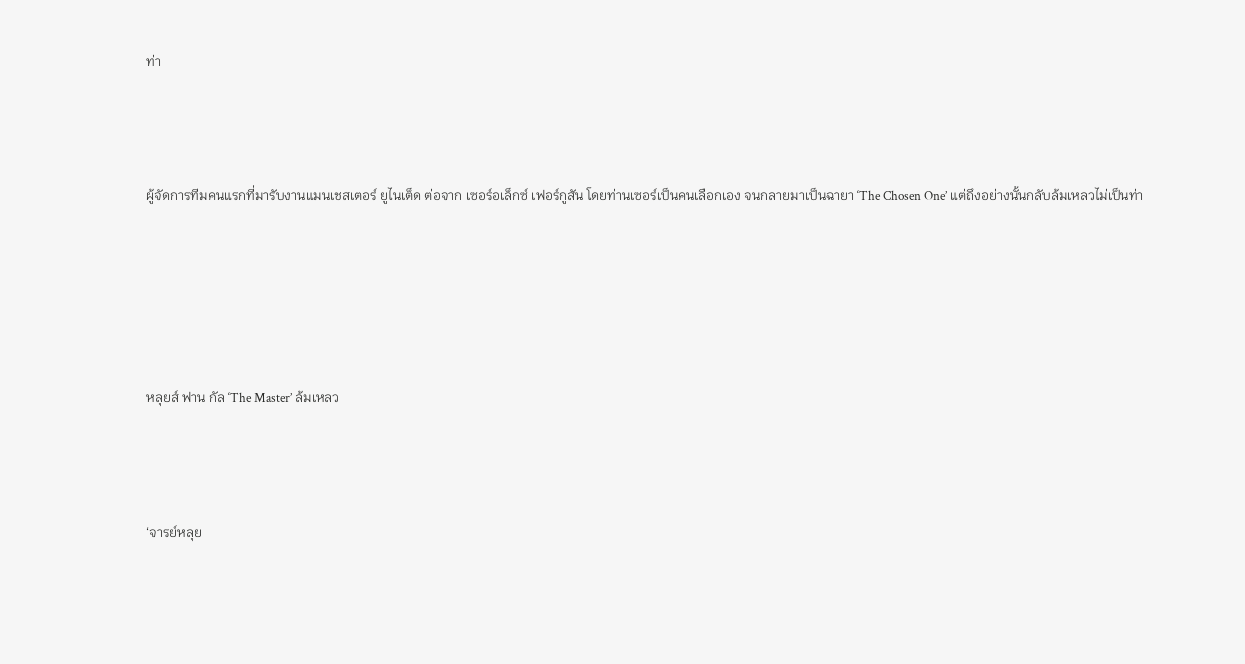ท่า



ผู้จัดการทีมคนแรกที่มารับงานแมนเชสเตอร์ ยูไนเต็ด ต่อจาก เซอร์อเล็กซ์ เฟอร์กูสัน โดยท่านเซอร์เป็นคนเลือกเอง จนกลายมาเป็นฉายา ‘The Chosen One’ แต่ถึงอย่างนั้นกลับล้มเหลวไม่เป็นท่า





หลุยส์ ฟาน กัล ‘The Master’ ล้มเหลว



‘จารย์หลุย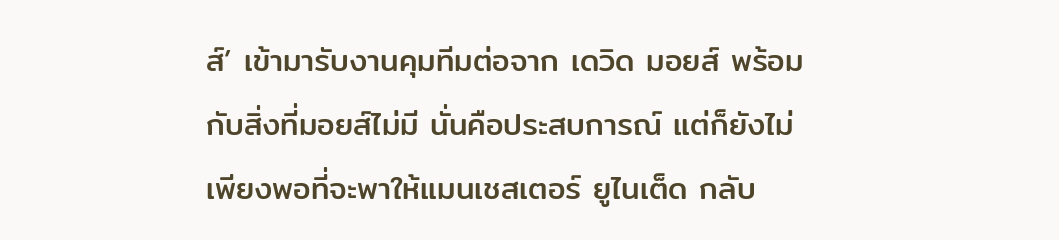ส์’ เข้ามารับงานคุมทีมต่อจาก เดวิด มอยส์ พร้อมกับสิ่งที่มอยส์ไม่มี นั่นคือประสบการณ์ แต่ก็ยังไม่เพียงพอที่จะพาให้แมนเชสเตอร์ ยูไนเต็ด กลับ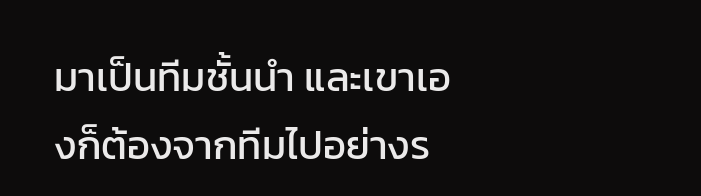มาเป็นทีมชั้นนำ และเขาเองก็ต้องจากทีมไปอย่างร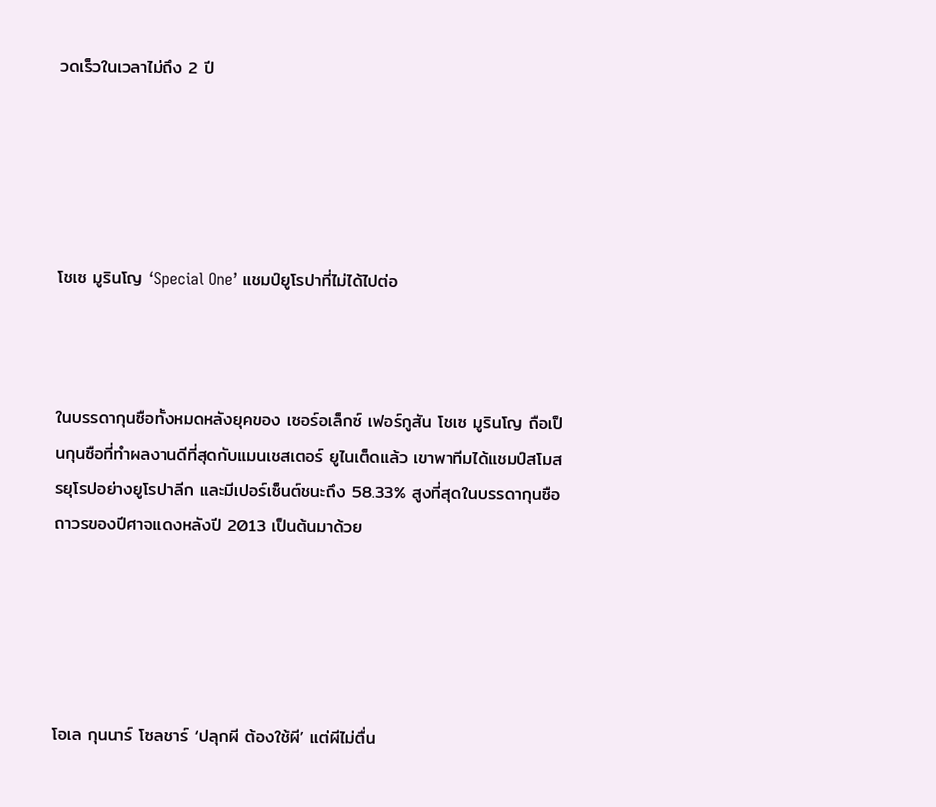วดเร็วในเวลาไม่ถึง 2 ปี





โชเซ มูรินโญ ‘Special One’ แชมป์ยูโรปาที่ไม่ได้ไปต่อ



ในบรรดากุนซือทั้งหมดหลังยุคของ เซอร์อเล็กซ์ เฟอร์กูสัน โชเซ มูรินโญ ถือเป็นกุนซือที่ทำผลงานดีที่สุดกับแมนเชสเตอร์ ยูไนเต็ดแล้ว เขาพาทีมได้แชมป์สโมสรยุโรปอย่างยูโรปาลีก และมีเปอร์เซ็นต์ชนะถึง 58.33% สูงที่สุดในบรรดากุนซือถาวรของปีศาจแดงหลังปี 2013 เป็นต้นมาด้วย





โอเล กุนนาร์ โซลชาร์ ‘ปลุกผี ต้องใช้ผี’ แต่ผีไม่ตื่น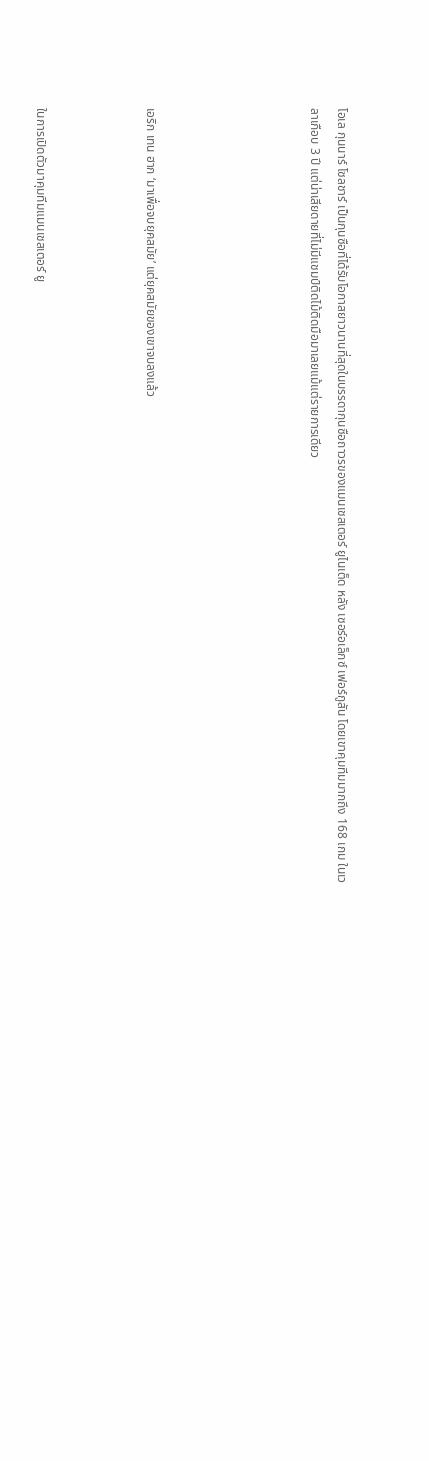โอเล กุนนาร์ โซลชาร์ เป็นกุนซือที่ได้รับโอกาสยาวนานที่สุดในบรรดากุนซือถาวรของแมนเชสเตอร์ ยูไนเต็ด หลัง เซอร์อเล็กซ์ เฟอร์กูสัน โดยเขาคุมทีมมากถึง 168 เกม ในเวลาเกือบ 3 ปี แต่น่าเสียดายที่ไม่มีแชมป์ติดไม้ติดมือมาเลยแม้แต่รายการเดียว





เอริก เทน ฮาก ‘มาเพื่อจบยุคสมัย’ แต่ยุคสมัยของเขาจบลงแล้ว



ในการเปิดตัวมาคุมทีมแมนเชสเตอร์ ยู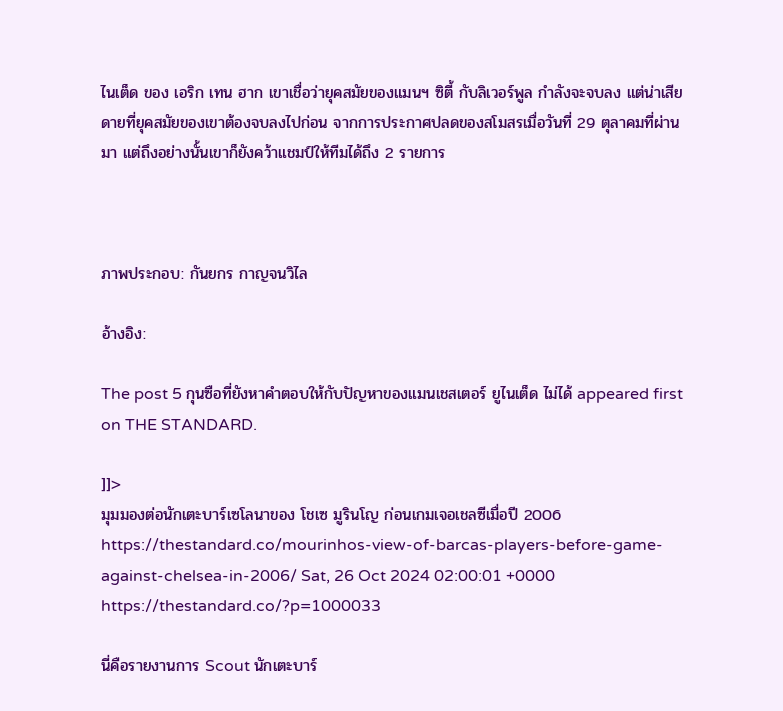ไนเต็ด ของ เอริก เทน ฮาก เขาเชื่อว่ายุคสมัยของแมนฯ ซิตี้ กับลิเวอร์พูล กำลังจะจบลง แต่น่าเสียดายที่ยุคสมัยของเขาต้องจบลงไปก่อน จากการประกาศปลดของสโมสรเมื่อวันที่ 29 ตุลาคมที่ผ่านมา แต่ถึงอย่างนั้นเขาก็ยังคว้าแชมป์ให้ทีมได้ถึง 2 รายการ



ภาพประกอบ: กันยกร กาญจนวิไล

อ้างอิง:

The post 5 กุนซือที่ยังหาคำตอบให้กับปัญหาของแมนเชสเตอร์ ยูไนเต็ด ไม่ได้ appeared first on THE STANDARD.

]]>
มุมมองต่อนักเตะบาร์เซโลนาของ โชเซ มูรินโญ ก่อนเกมเจอเชลซีเมื่อปี 2006 https://thestandard.co/mourinhos-view-of-barcas-players-before-game-against-chelsea-in-2006/ Sat, 26 Oct 2024 02:00:01 +0000 https://thestandard.co/?p=1000033

นี่คือรายงานการ Scout นักเตะบาร์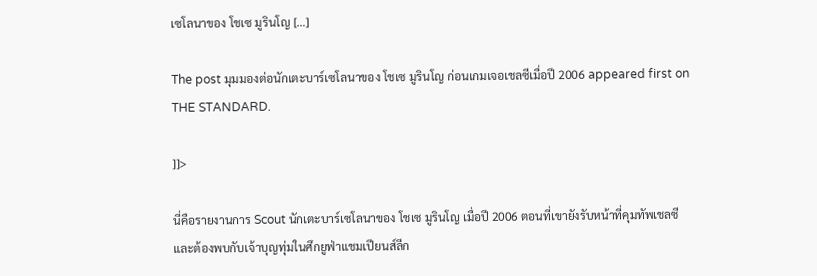เซโลนาของ โชเซ มูรินโญ […]

The post มุมมองต่อนักเตะบาร์เซโลนาของ โชเซ มูรินโญ ก่อนเกมเจอเชลซีเมื่อปี 2006 appeared first on THE STANDARD.

]]>

นี่คือรายงานการ Scout นักเตะบาร์เซโลนาของ โชเซ มูรินโญ เมื่อปี 2006 ตอนที่เขายังรับหน้าที่คุมทัพเชลซี และต้องพบกับเจ้าบุญทุ่มในศึกยูฟ่าแชมเปียนส์ลีก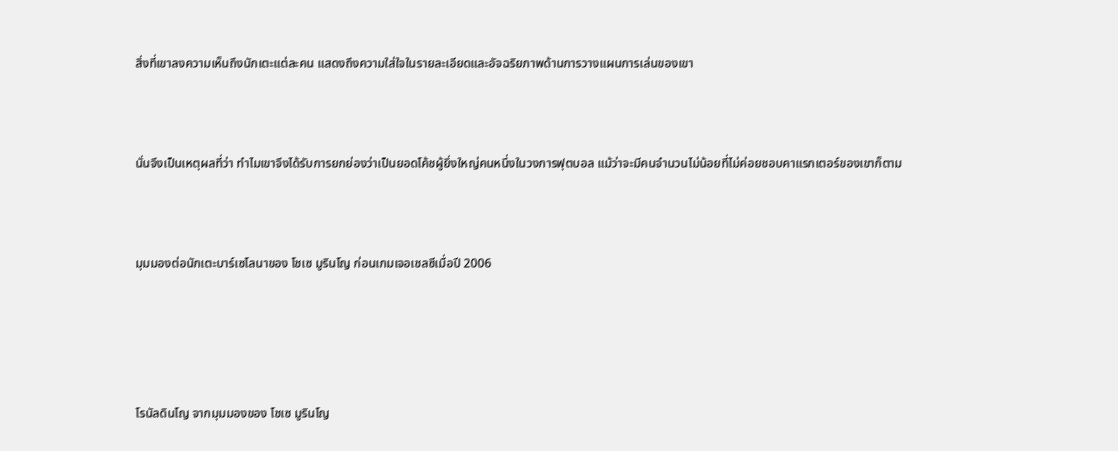สิ่งที่เขาลงความเห็นถึงนักเตะแต่ละคน แสดงถึงความใส่ใจในรายละเอียดและอัจฉริยภาพด้านการวางแผนการเล่นของเขา



นั่นจึงเป็นเหตุผลที่ว่า ทำไมเขาจึงได้รับการยกย่องว่าเป็นยอดโค้ชผู้ยิ่งใหญ่คนหนึ่งในวงการฟุตบอล แม้ว่าจะมีคนจำนวนไม่น้อยที่ไม่ค่อยชอบคาแรกเตอร์ของเขาก็ตาม



มุมมองต่อนักเตะบาร์เซโลนาของ โชเซ มูรินโญ ก่อนเกมเจอเชลซีเมื่อปี 2006





โรนัลดินโญ จากมุมมองของ โชเซ มูรินโญ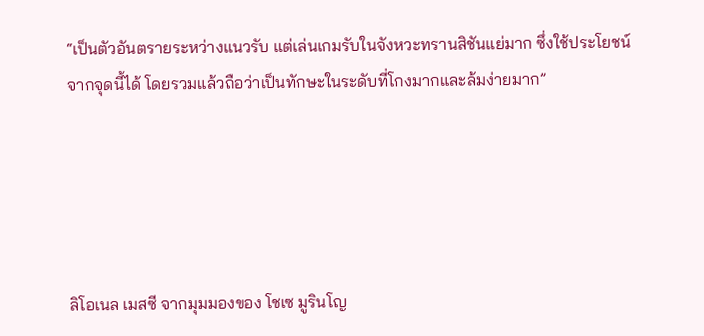“เป็นตัวอันตรายระหว่างแนวรับ แต่เล่นเกมรับในจังหวะทรานสิชันแย่มาก ซึ่งใช้ประโยชน์จากจุดนี้ได้ โดยรวมแล้วถือว่าเป็นทักษะในระดับที่โกงมากและล้มง่ายมาก”





ลิโอเนล เมสซี จากมุมมองของ โชเซ มูรินโญ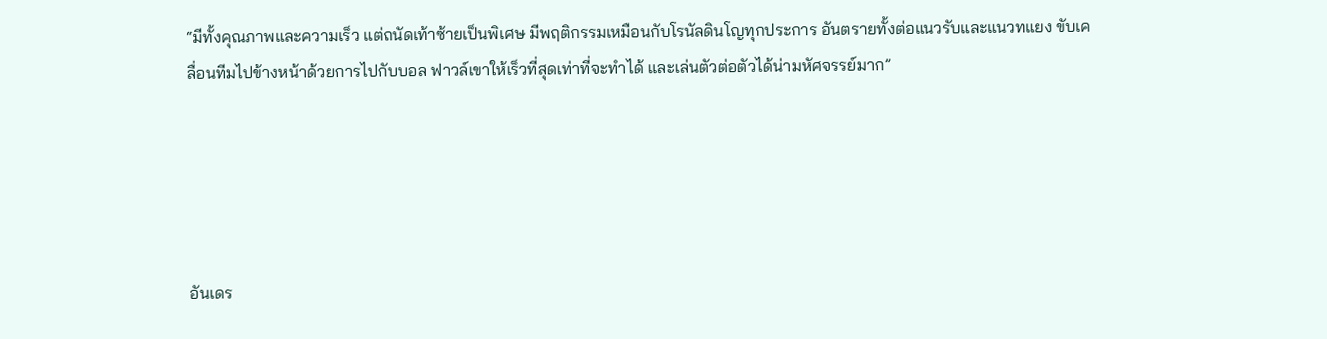“มีทั้งคุณภาพและความเร็ว แต่ถนัดเท้าซ้ายเป็นพิเศษ มีพฤติกรรมเหมือนกับโรนัลดินโญทุกประการ อันตรายทั้งต่อแนวรับและแนวทแยง ขับเคลื่อนทีมไปข้างหน้าด้วยการไปกับบอล ฟาวล์เขาให้เร็วที่สุดเท่าที่จะทำได้ และเล่นตัวต่อตัวได้น่ามหัศจรรย์มาก”





อันเดร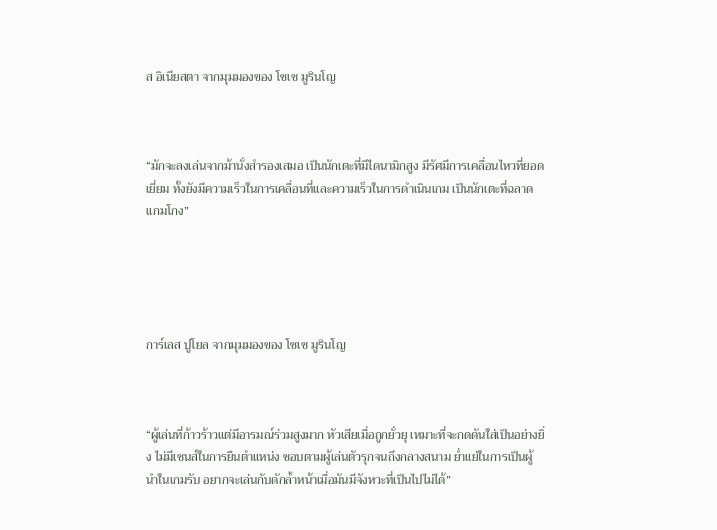ส อิเนียสตา จากมุมมองของ โชเซ มูรินโญ



“มักจะลงเล่นจากม้านั่งสำรองเสมอ เป็นนักเตะที่มีไดนามิกสูง มีรัศมีการเคลื่อนไหวที่ยอดเยี่ยม ทั้งยังมีความเร็วในการเคลื่อนที่และความเร็วในการดำเนินเกม เป็นนักเตะที่ฉลาดแกมโกง”





การ์เลส ปูโยล จากมุมมองของ โชเซ มูรินโญ



“ผู้เล่นที่ก้าวร้าวแต่มีอารมณ์ร่วมสูงมาก หัวเสียเมื่อถูกยั่วยุ เหมาะที่จะกดดันใส่เป็นอย่างยิ่ง ไม่มีเซนส์ในการยืนตำแหน่ง ชอบตามผู้เล่นตัวรุกจนถึงกลางสนาม ย่ำแย่ในการเป็นผู้นำในเกมรับ อยากจะเล่นกับดักล้ำหน้าเมื่อมันมีจังหวะที่เป็นไปไม่ได้”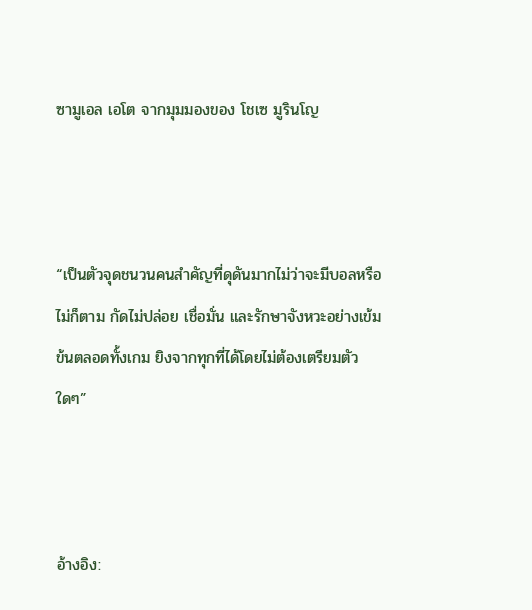ซามูเอล เอโต จากมุมมองของ โชเซ มูรินโญ



“เป็นตัวจุดชนวนคนสำคัญที่ดุดันมากไม่ว่าจะมีบอลหรือไม่ก็ตาม กัดไม่ปล่อย เชื่อมั่น และรักษาจังหวะอย่างเข้มข้นตลอดทั้งเกม ยิงจากทุกที่ได้โดยไม่ต้องเตรียมตัวใดๆ”



อ้างอิง: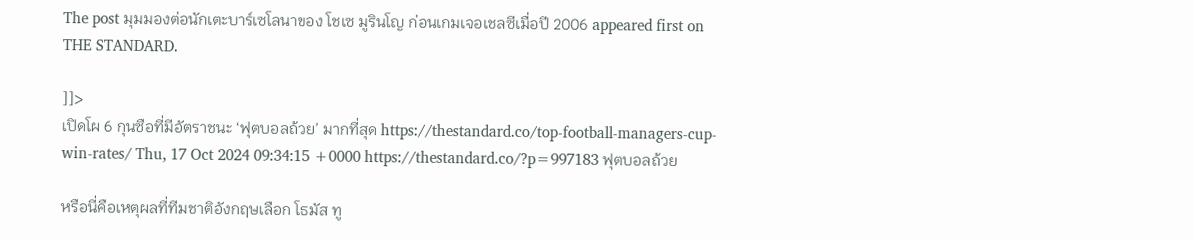The post มุมมองต่อนักเตะบาร์เซโลนาของ โชเซ มูรินโญ ก่อนเกมเจอเชลซีเมื่อปี 2006 appeared first on THE STANDARD.

]]>
เปิดโผ 6 กุนซือที่มีอัตราชนะ ‘ฟุตบอลถ้วย’ มากที่สุด https://thestandard.co/top-football-managers-cup-win-rates/ Thu, 17 Oct 2024 09:34:15 +0000 https://thestandard.co/?p=997183 ฟุตบอลถ้วย

หรือนี่คือเหตุผลที่ทีมชาติอังกฤษเลือก โธมัส ทู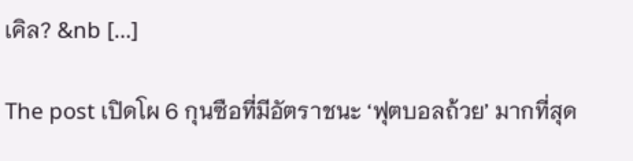เคิล? &nb […]

The post เปิดโผ 6 กุนซือที่มีอัตราชนะ ‘ฟุตบอลถ้วย’ มากที่สุด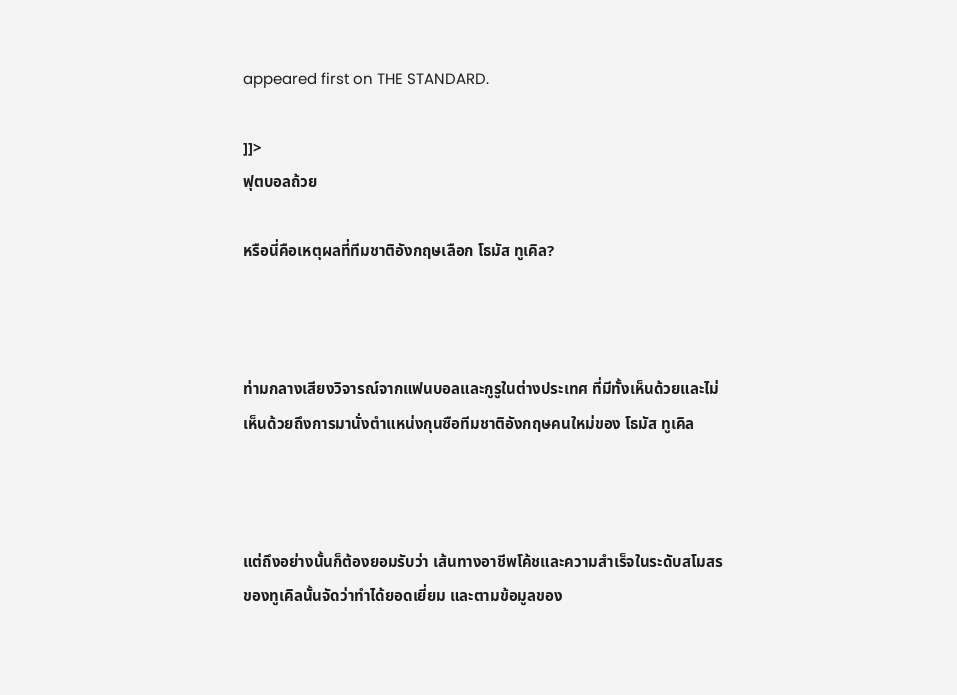appeared first on THE STANDARD.

]]>
ฟุตบอลถ้วย

หรือนี่คือเหตุผลที่ทีมชาติอังกฤษเลือก โธมัส ทูเคิล?



ท่ามกลางเสียงวิจารณ์จากแฟนบอลและกูรูในต่างประเทศ ที่มีทั้งเห็นด้วยและไม่เห็นด้วยถึงการมานั่งตำแหน่งกุนซือทีมชาติอังกฤษคนใหม่ของ โธมัส ทูเคิล



แต่ถึงอย่างนั้นก็ต้องยอมรับว่า เส้นทางอาชีพโค้ชและความสำเร็จในระดับสโมสรของทูเคิลนั้นจัดว่าทำได้ยอดเยี่ยม และตามข้อมูลของ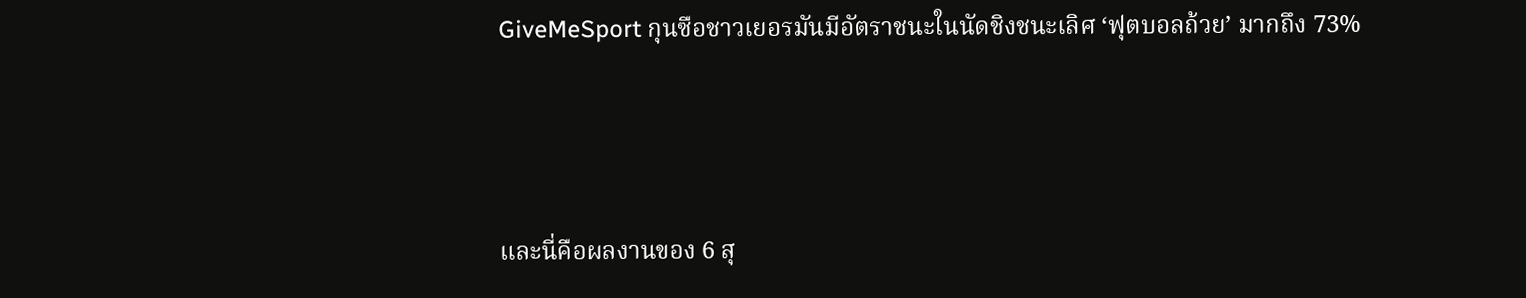GiveMeSport กุนซือชาวเยอรมันมีอัตราชนะในนัดชิงชนะเลิศ ‘ฟุตบอลถ้วย’ มากถึง 73%



และนี่คือผลงานของ 6 สุ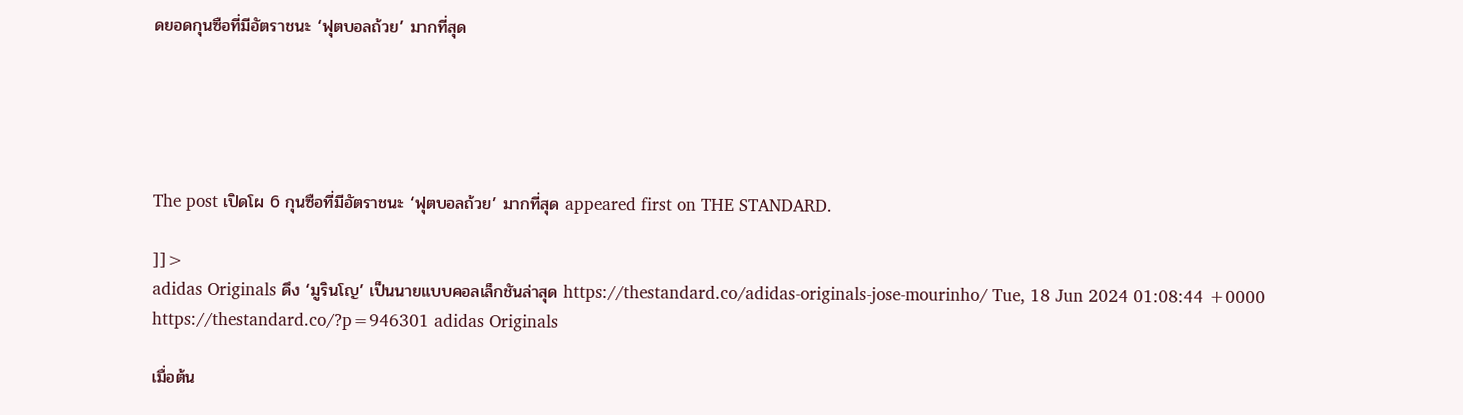ดยอดกุนซือที่มีอัตราชนะ ‘ฟุตบอลถ้วย’ มากที่สุด





The post เปิดโผ 6 กุนซือที่มีอัตราชนะ ‘ฟุตบอลถ้วย’ มากที่สุด appeared first on THE STANDARD.

]]>
adidas Originals ดึง ‘มูรินโญ’ เป็นนายแบบคอลเล็กชันล่าสุด https://thestandard.co/adidas-originals-jose-mourinho/ Tue, 18 Jun 2024 01:08:44 +0000 https://thestandard.co/?p=946301 adidas Originals

เมื่อต้น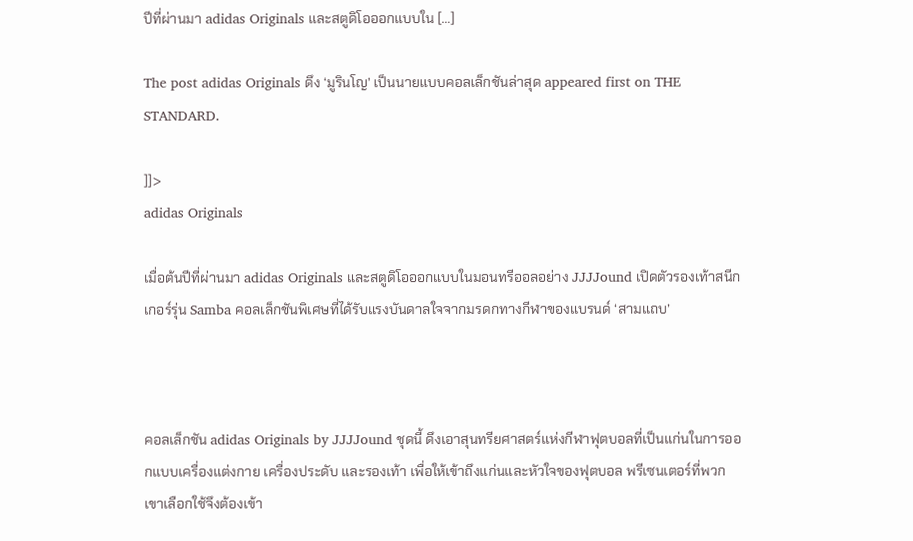ปีที่ผ่านมา adidas Originals และสตูดิโอออกแบบใน […]

The post adidas Originals ดึง ‘มูรินโญ’ เป็นนายแบบคอลเล็กชันล่าสุด appeared first on THE STANDARD.

]]>
adidas Originals

เมื่อต้นปีที่ผ่านมา adidas Originals และสตูดิโอออกแบบในมอนทรีออลอย่าง JJJJound เปิดตัวรองเท้าสนีกเกอร์รุ่น Samba คอลเล็กชันพิเศษที่ได้รับแรงบันดาลใจจากมรดกทางกีฬาของแบรนด์ ‘สามแถบ’



คอลเล็กชัน adidas Originals by JJJJound ชุดนี้ ดึงเอาสุนทรียศาสตร์แห่งกีฬาฟุตบอลที่เป็นแก่นในการออกแบบเครื่องแต่งกาย เครื่องประดับ และรองเท้า เพื่อให้เข้าถึงแก่นและหัวใจของฟุตบอล พรีเซนเตอร์ที่พวกเขาเลือกใช้จึงต้องเข้า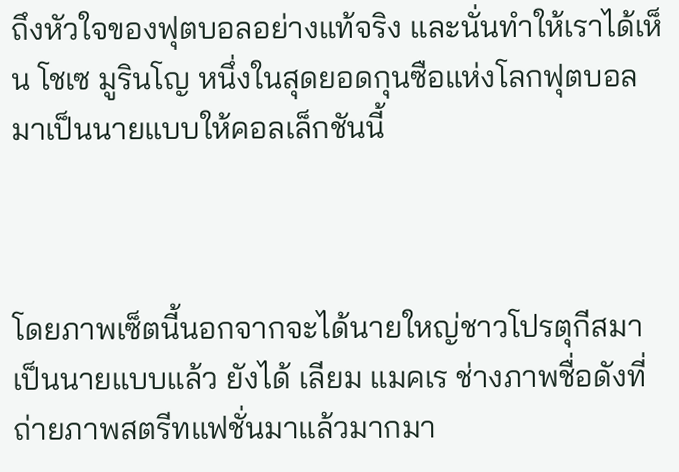ถึงหัวใจของฟุตบอลอย่างแท้จริง และนั่นทำให้เราได้เห็น โชเซ มูรินโญ หนึ่งในสุดยอดกุนซือแห่งโลกฟุตบอลมาเป็นนายแบบให้คอลเล็กชันนี้



โดยภาพเซ็ตนี้นอกจากจะได้นายใหญ่ชาวโปรตุกีสมาเป็นนายแบบแล้ว ยังได้ เลียม แมคเร ช่างภาพชื่อดังที่ถ่ายภาพสตรีทแฟชั่นมาแล้วมากมา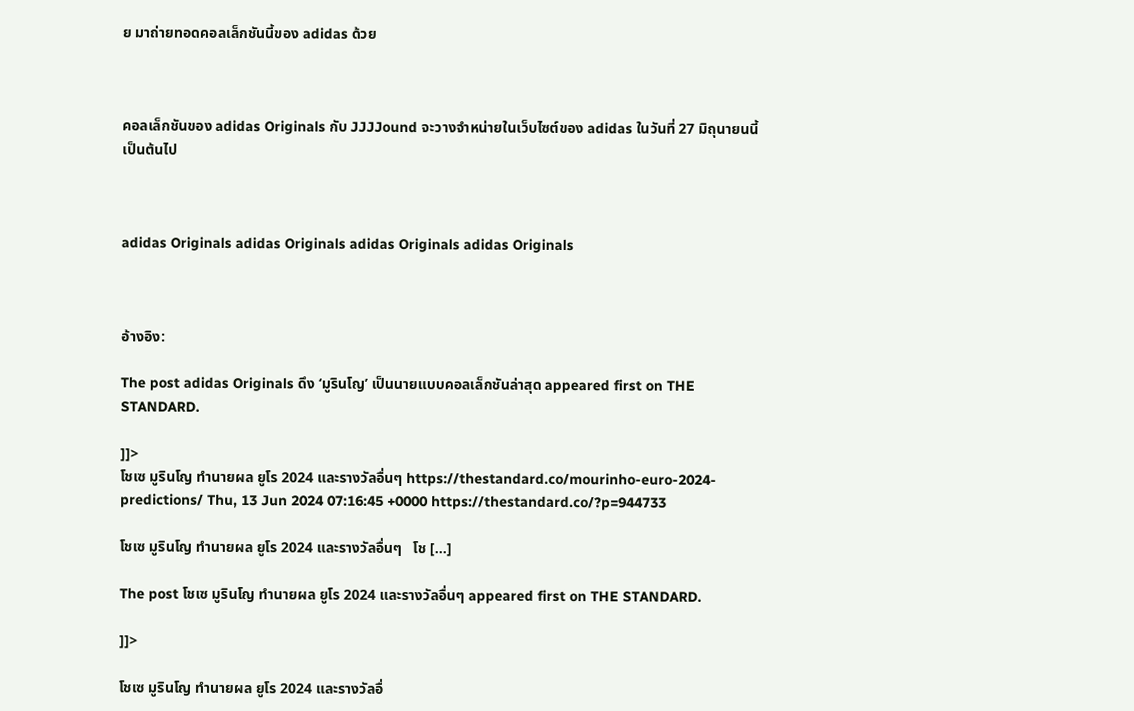ย มาถ่ายทอดคอลเล็กชันนี้ของ adidas ด้วย



คอลเล็กชันของ adidas Originals กับ JJJJound จะวางจำหน่ายในเว็บไซต์ของ adidas ในวันที่ 27 มิถุนายนนี้เป็นต้นไป



adidas Originals adidas Originals adidas Originals adidas Originals



อ้างอิง:

The post adidas Originals ดึง ‘มูรินโญ’ เป็นนายแบบคอลเล็กชันล่าสุด appeared first on THE STANDARD.

]]>
โชเซ มูรินโญ ทำนายผล ยูโร 2024 และรางวัลอื่นๆ https://thestandard.co/mourinho-euro-2024-predictions/ Thu, 13 Jun 2024 07:16:45 +0000 https://thestandard.co/?p=944733

โชเซ มูรินโญ ทำนายผล ยูโร 2024 และรางวัลอื่นๆ   โช […]

The post โชเซ มูรินโญ ทำนายผล ยูโร 2024 และรางวัลอื่นๆ appeared first on THE STANDARD.

]]>

โชเซ มูรินโญ ทำนายผล ยูโร 2024 และรางวัลอื่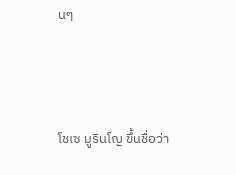นๆ



โชเซ มูรินโญ ขึ้นชื่อว่า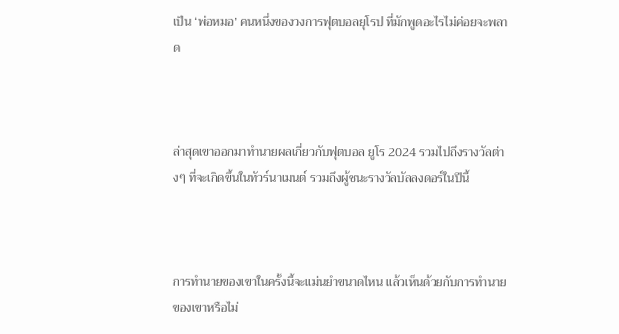เป็น ‘พ่อหมอ’ คนหนึ่งของวงการฟุตบอลยุโรป ที่มักพูดอะไรไม่ค่อยจะพลาด



ล่าสุดเขาออกมาทำนายผลเกี่ยวกับฟุตบอล ยูโร 2024 รวมไปถึงรางวัลต่างๆ ที่จะเกิดขึ้นในทัวร์นาเมนต์ รวมถึงผู้ชนะรางวัลบัลลงดอร์ในปีนี้



การทำนายของเขาในครั้งนี้จะแม่นยำขนาดไหน แล้วเห็นด้วยกับการทำนายของเขาหรือไม่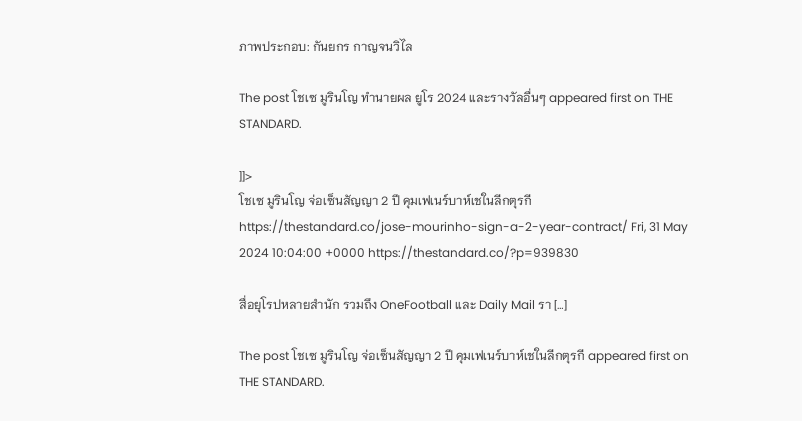ภาพประกอบ: กันยกร กาญจนวิไล

The post โชเซ มูรินโญ ทำนายผล ยูโร 2024 และรางวัลอื่นๆ appeared first on THE STANDARD.

]]>
โชเซ มูรินโญ จ่อเซ็นสัญญา 2 ปี คุมเฟเนร์บาห์เชในลีกตุรกี https://thestandard.co/jose-mourinho-sign-a-2-year-contract/ Fri, 31 May 2024 10:04:00 +0000 https://thestandard.co/?p=939830

สื่อยุโรปหลายสำนัก รวมถึง OneFootball และ Daily Mail รา […]

The post โชเซ มูรินโญ จ่อเซ็นสัญญา 2 ปี คุมเฟเนร์บาห์เชในลีกตุรกี appeared first on THE STANDARD.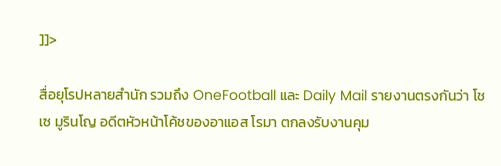]]>

สื่อยุโรปหลายสำนัก รวมถึง OneFootball และ Daily Mail รายงานตรงกันว่า โชเซ มูรินโญ อดีตหัวหน้าโค้ชของอาแอส โรมา ตกลงรับงานคุม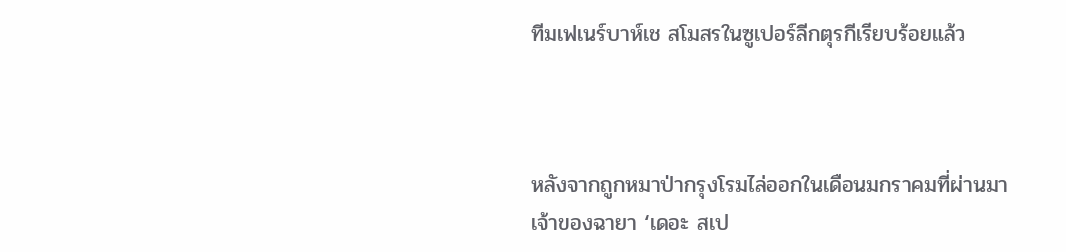ทีมเฟเนร์บาห์เช สโมสรในซูเปอร์ลีกตุรกีเรียบร้อยแล้ว



หลังจากถูกหมาป่ากรุงโรมไล่ออกในเดือนมกราคมที่ผ่านมา เจ้าของฉายา ‘เดอะ สเป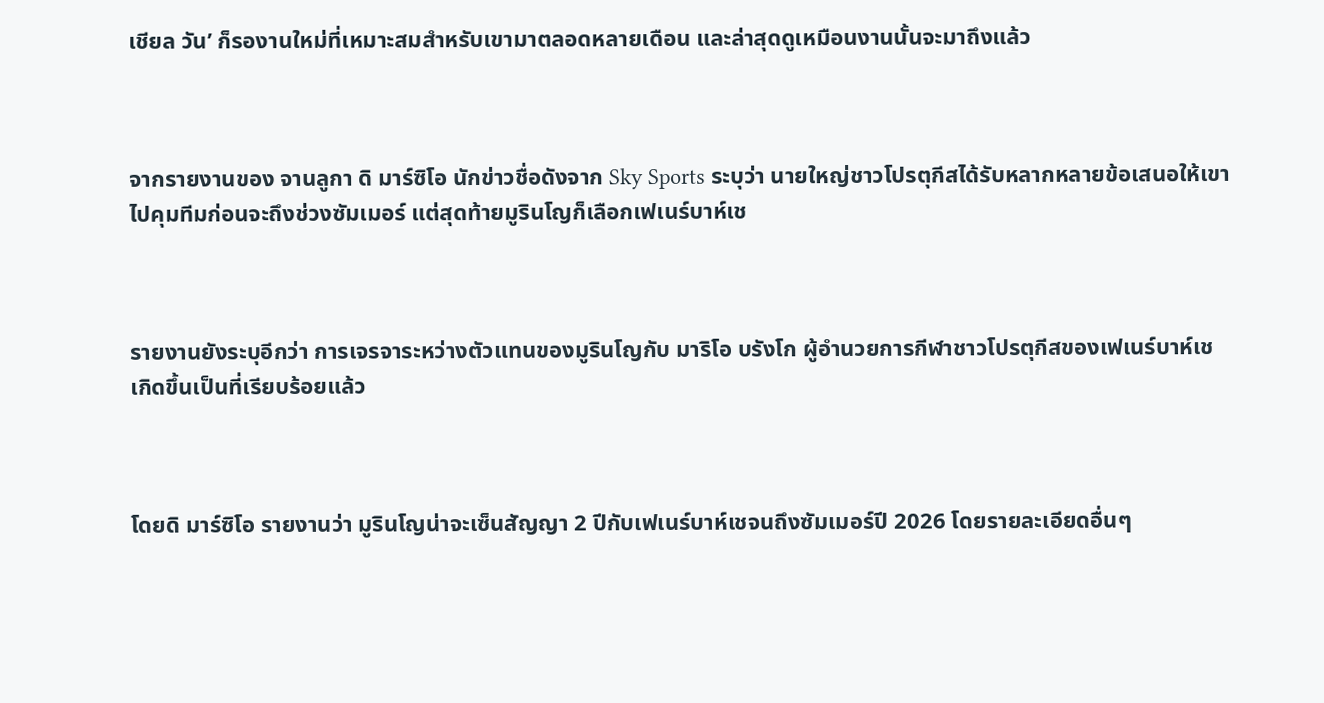เชียล วัน’ ก็รองานใหม่ที่เหมาะสมสำหรับเขามาตลอดหลายเดือน และล่าสุดดูเหมือนงานนั้นจะมาถึงแล้ว



จากรายงานของ จานลูกา ดิ มาร์ซิโอ นักข่าวชื่อดังจาก Sky Sports ระบุว่า นายใหญ่ชาวโปรตุกีสได้รับหลากหลายข้อเสนอให้เขาไปคุมทีมก่อนจะถึงช่วงซัมเมอร์ แต่สุดท้ายมูรินโญก็เลือกเฟเนร์บาห์เช



รายงานยังระบุอีกว่า การเจรจาระหว่างตัวแทนของมูรินโญกับ มาริโอ บรังโก ผู้อำนวยการกีฬาชาวโปรตุกีสของเฟเนร์บาห์เช เกิดขึ้นเป็นที่เรียบร้อยแล้ว



โดยดิ มาร์ซิโอ รายงานว่า มูรินโญน่าจะเซ็นสัญญา 2 ปีกับเฟเนร์บาห์เชจนถึงซัมเมอร์ปี 2026 โดยรายละเอียดอื่นๆ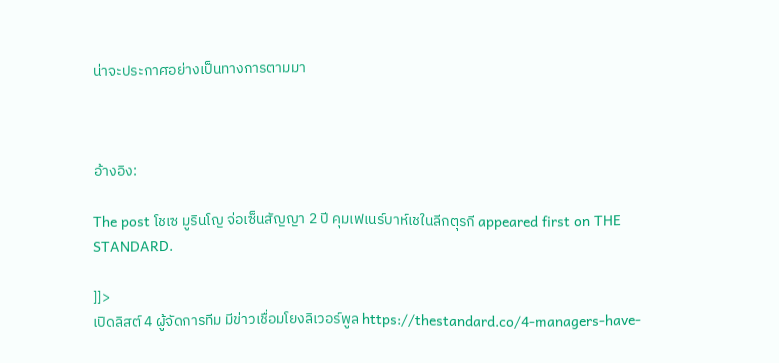น่าจะประกาศอย่างเป็นทางการตามมา



อ้างอิง:

The post โชเซ มูรินโญ จ่อเซ็นสัญญา 2 ปี คุมเฟเนร์บาห์เชในลีกตุรกี appeared first on THE STANDARD.

]]>
เปิดลิสต์ 4 ผู้จัดการทีม มีข่าวเชื่อมโยงลิเวอร์พูล https://thestandard.co/4-managers-have-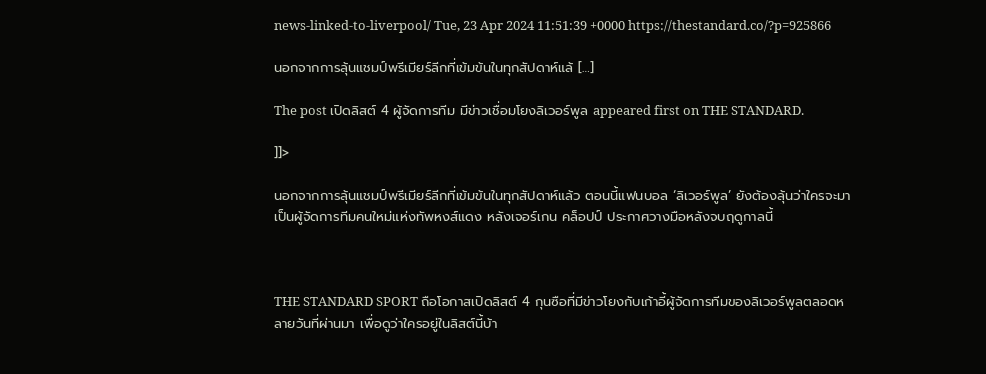news-linked-to-liverpool/ Tue, 23 Apr 2024 11:51:39 +0000 https://thestandard.co/?p=925866

นอกจากการลุ้นแชมป์พรีเมียร์ลีกที่เข้มข้นในทุกสัปดาห์แล้ […]

The post เปิดลิสต์ 4 ผู้จัดการทีม มีข่าวเชื่อมโยงลิเวอร์พูล appeared first on THE STANDARD.

]]>

นอกจากการลุ้นแชมป์พรีเมียร์ลีกที่เข้มข้นในทุกสัปดาห์แล้ว ตอนนี้แฟนบอล ‘ลิเวอร์พูล’ ยังต้องลุ้นว่าใครจะมาเป็นผู้จัดการทีมคนใหม่แห่งทัพหงส์แดง หลังเจอร์เกน คล็อปป์ ประกาศวางมือหลังจบฤดูกาลนี้



THE STANDARD SPORT ถือโอกาสเปิดลิสต์ 4 กุนซือที่มีข่าวโยงกับเก้าอี้ผู้จัดการทีมของลิเวอร์พูลตลอดหลายวันที่ผ่านมา เพื่อดูว่าใครอยู่ในลิสต์นี้บ้า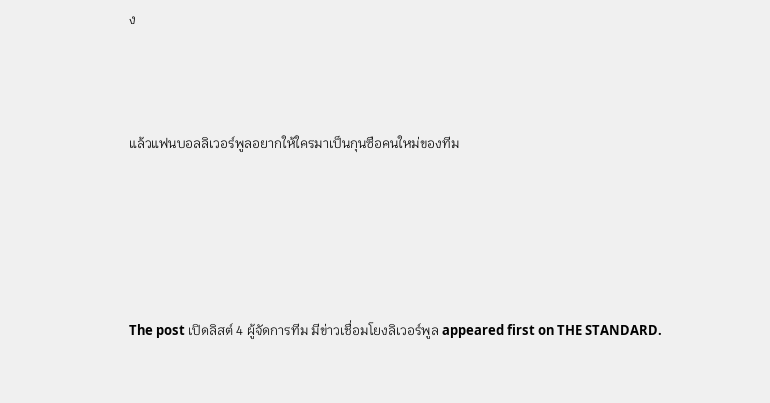ง



แล้วแฟนบอลลิเวอร์พูลอยากให้ใครมาเป็นกุนซือคนใหม่ของทีม





The post เปิดลิสต์ 4 ผู้จัดการทีม มีข่าวเชื่อมโยงลิเวอร์พูล appeared first on THE STANDARD.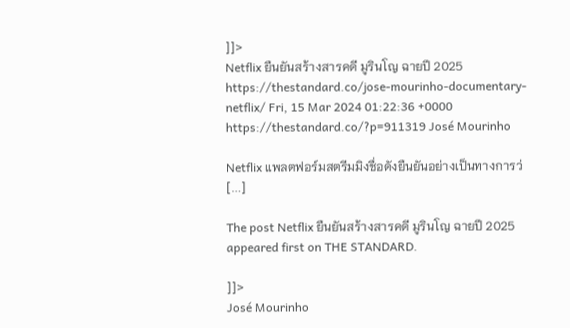]]>
Netflix ยืนยันสร้างสารคดี มูรินโญ ฉายปี 2025 https://thestandard.co/jose-mourinho-documentary-netflix/ Fri, 15 Mar 2024 01:22:36 +0000 https://thestandard.co/?p=911319 José Mourinho

Netflix แพลตฟอร์มสตรีมมิงชื่อดังยืนยันอย่างเป็นทางการว่ […]

The post Netflix ยืนยันสร้างสารคดี มูรินโญ ฉายปี 2025 appeared first on THE STANDARD.

]]>
José Mourinho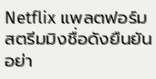Netflix แพลตฟอร์มสตรีมมิงชื่อดังยืนยันอย่า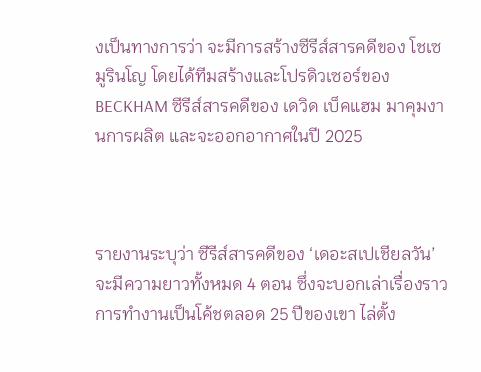งเป็นทางการว่า จะมีการสร้างซีรีส์สารคดีของ โชเซ มูรินโญ โดยได้ทีมสร้างและโปรดิวเซอร์ของ BECKHAM ซีรีส์สารคดีของ เดวิด เบ็คแฮม มาคุมงานการผลิต และจะออกอากาศในปี 2025



รายงานระบุว่า ซีรีส์สารคดีของ ‘เดอะสเปเชียลวัน’ จะมีความยาวทั้งหมด 4 ตอน ซึ่งจะบอกเล่าเรื่องราวการทำงานเป็นโค้ชตลอด 25 ปีของเขา ไล่ตั้ง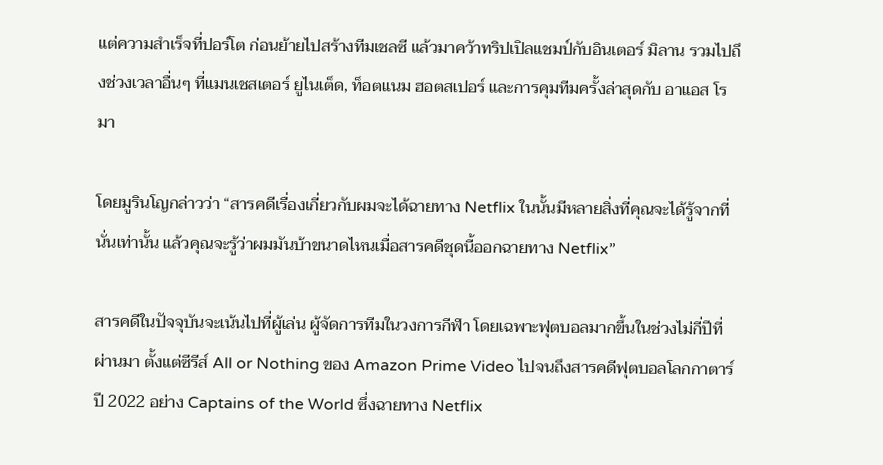แต่ความสำเร็จที่ปอร์โต ก่อนย้ายไปสร้างทีมเชลซี แล้วมาคว้าทริปเปิลแชมป์กับอินเตอร์ มิลาน รวมไปถึงช่วงเวลาอื่นๆ ที่แมนเชสเตอร์ ยูไนเต็ด, ท็อตแนม ฮอตสเปอร์ และการคุมทีมครั้งล่าสุดกับ อาแอส โรมา

โดยมูรินโญกล่าวว่า “สารคดีเรื่องเกี่ยวกับผมจะได้ฉายทาง Netflix ในนั้นมีหลายสิ่งที่คุณจะได้รู้จากที่นั่นเท่านั้น แล้วคุณจะรู้ว่าผมมันบ้าขนาดไหนเมื่อสารคดีชุดนี้ออกฉายทาง Netflix”

สารคดีในปัจจุบันจะเน้นไปที่ผู้เล่น ผู้จัดการทีมในวงการกีฬา โดยเฉพาะฟุตบอลมากขึ้นในช่วงไม่กี่ปีที่ผ่านมา ตั้งแต่ซีรีส์ All or Nothing ของ Amazon Prime Video ไปจนถึงสารคดีฟุตบอลโลกกาตาร์ปี 2022 อย่าง Captains of the World ซึ่งฉายทาง Netflix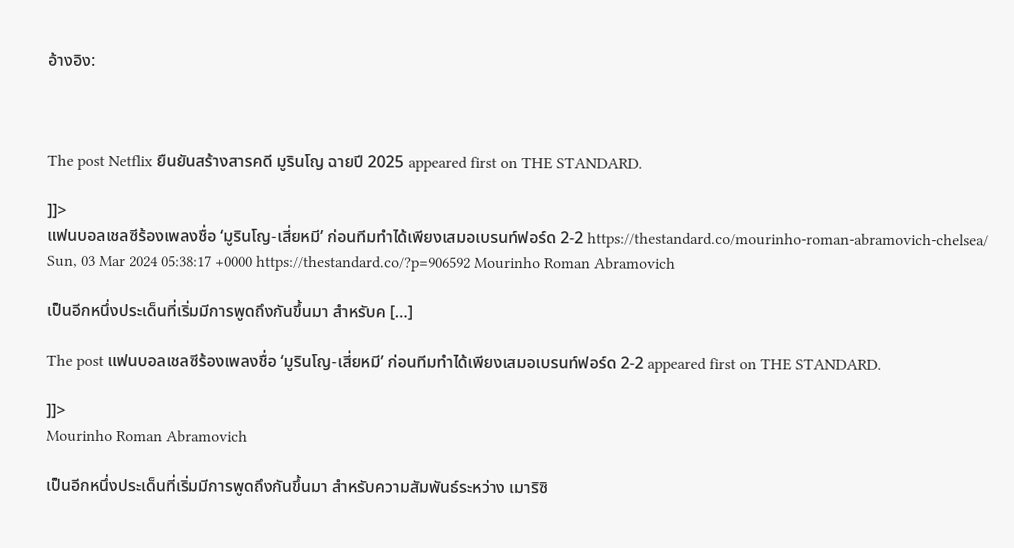อ้างอิง:



The post Netflix ยืนยันสร้างสารคดี มูรินโญ ฉายปี 2025 appeared first on THE STANDARD.

]]>
แฟนบอลเชลซีร้องเพลงชื่อ ‘มูรินโญ-เสี่ยหมี’ ก่อนทีมทำได้เพียงเสมอเบรนท์ฟอร์ด 2-2 https://thestandard.co/mourinho-roman-abramovich-chelsea/ Sun, 03 Mar 2024 05:38:17 +0000 https://thestandard.co/?p=906592 Mourinho Roman Abramovich

เป็นอีกหนึ่งประเด็นที่เริ่มมีการพูดถึงกันขึ้นมา สำหรับค […]

The post แฟนบอลเชลซีร้องเพลงชื่อ ‘มูรินโญ-เสี่ยหมี’ ก่อนทีมทำได้เพียงเสมอเบรนท์ฟอร์ด 2-2 appeared first on THE STANDARD.

]]>
Mourinho Roman Abramovich

เป็นอีกหนึ่งประเด็นที่เริ่มมีการพูดถึงกันขึ้นมา สำหรับความสัมพันธ์ระหว่าง เมาริซิ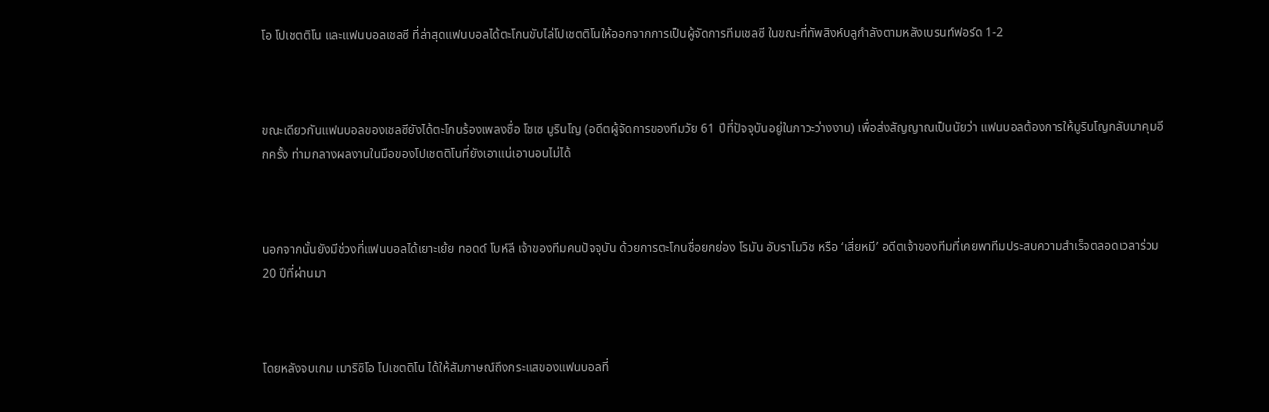โอ โปเชตติโน และแฟนบอลเชลซี ที่ล่าสุดแฟนบอลได้ตะโกนขับไล่โปเชตติโนให้ออกจากการเป็นผู้จัดการทีมเชลซี ในขณะที่ทัพสิงห์บลูกำลังตามหลังเบรนท์ฟอร์ด 1-2



ขณะเดียวกันแฟนบอลของเชลซียังได้ตะโกนร้องเพลงชื่อ โชเซ มูรินโญ (อดีตผู้จัดการของทีมวัย 61 ปีที่ปัจจุบันอยู่ในภาวะว่างงาน) เพื่อส่งสัญญาณเป็นนัยว่า แฟนบอลต้องการให้มูรินโญกลับมาคุมอีกครั้ง ท่ามกลางผลงานในมือของโปเชตติโนที่ยังเอาแน่เอานอนไม่ได้



นอกจากนั้นยังมีช่วงที่แฟนบอลได้เยาะเย้ย ทอดด์ โบห์ลี เจ้าของทีมคนปัจจุบัน ด้วยการตะโกนชื่อยกย่อง โรมัน อับราโมวิช หรือ ‘เสี่ยหมี’ อดีตเจ้าของทีมที่เคยพาทีมประสบความสำเร็จตลอดเวลาร่วม 20 ปีที่ผ่านมา



โดยหลังจบเกม เมาริซิโอ โปเชตติโน ได้ให้สัมภาษณ์ถึงกระแสของแฟนบอลที่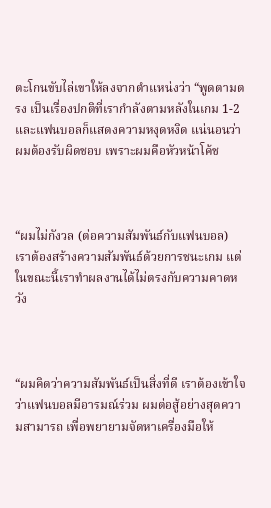ตะโกนขับไล่เขาให้ลงจากตำแหน่งว่า “พูดตามตรง เป็นเรื่องปกติที่เรากำลังตามหลังในเกม 1-2 และแฟนบอลก็แสดงความหงุดหงิด แน่นอนว่าผมต้องรับผิดชอบ เพราะผมคือหัวหน้าโค้ช



“ผมไม่กังวล (ต่อความสัมพันธ์กับแฟนบอล) เราต้องสร้างความสัมพันธ์ด้วยการชนะเกม แต่ในขณะนี้เราทำผลงานได้ไม่ตรงกับความคาดหวัง



“ผมคิดว่าความสัมพันธ์เป็นสิ่งที่ดี เราต้องเข้าใจว่าแฟนบอลมีอารมณ์ร่วม ผมต่อสู้อย่างสุดความสามารถ เพื่อพยายามจัดหาเครื่องมือให้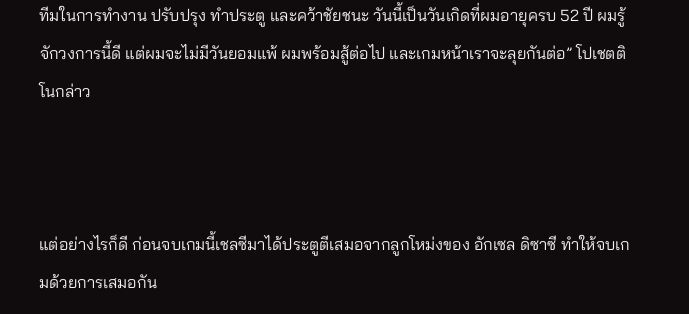ทีมในการทำงาน ปรับปรุง ทำประตู และคว้าชัยชนะ วันนี้เป็นวันเกิดที่ผมอายุครบ 52 ปี ผมรู้จักวงการนี้ดี แต่ผมจะไม่มีวันยอมแพ้ ผมพร้อมสู้ต่อไป และเกมหน้าเราจะลุยกันต่อ” โปเชตติโนกล่าว



แต่อย่างไรก็ดี ก่อนจบเกมนี้เชลซีมาได้ประตูตีเสมอจากลูกโหม่งของ อักเซล ดิซาซี ทำให้จบเกมด้วยการเสมอกัน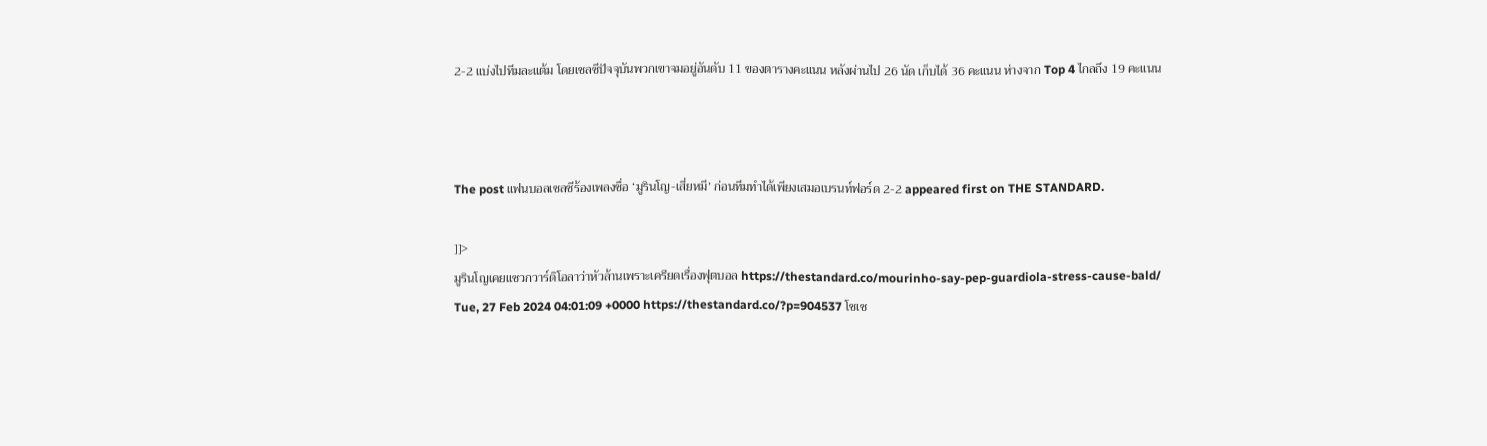2-2 แบ่งไปทีมละแต้ม โดยเชลซีปัจจุบันพวกเขาจมอยู่อันดับ 11 ของตารางคะแนน หลังผ่านไป 26 นัด เก็บได้ 36 คะแนน ห่างจาก Top 4 ไกลถึง 19 คะแนน



The post แฟนบอลเชลซีร้องเพลงชื่อ ‘มูรินโญ-เสี่ยหมี’ ก่อนทีมทำได้เพียงเสมอเบรนท์ฟอร์ด 2-2 appeared first on THE STANDARD.

]]>
มูรินโญเคยแซวกวาร์ดิโอลาว่าหัวล้านเพราะเครียดเรื่องฟุตบอล https://thestandard.co/mourinho-say-pep-guardiola-stress-cause-bald/ Tue, 27 Feb 2024 04:01:09 +0000 https://thestandard.co/?p=904537 โชเซ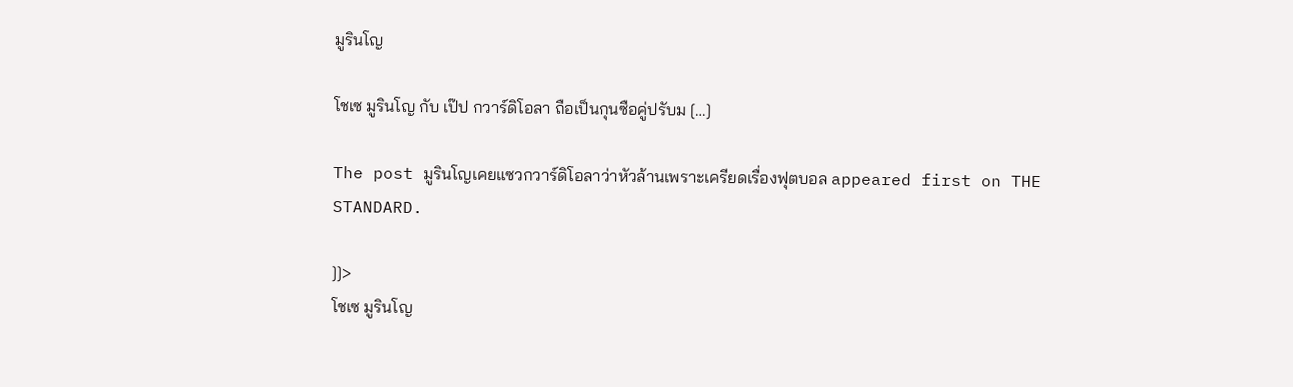มูรินโญ

โชเซ มูรินโญ กับ เป๊ป กวาร์ดิโอลา ถือเป็นกุนซือคู่ปรับม […]

The post มูรินโญเคยแซวกวาร์ดิโอลาว่าหัวล้านเพราะเครียดเรื่องฟุตบอล appeared first on THE STANDARD.

]]>
โชเซ มูรินโญ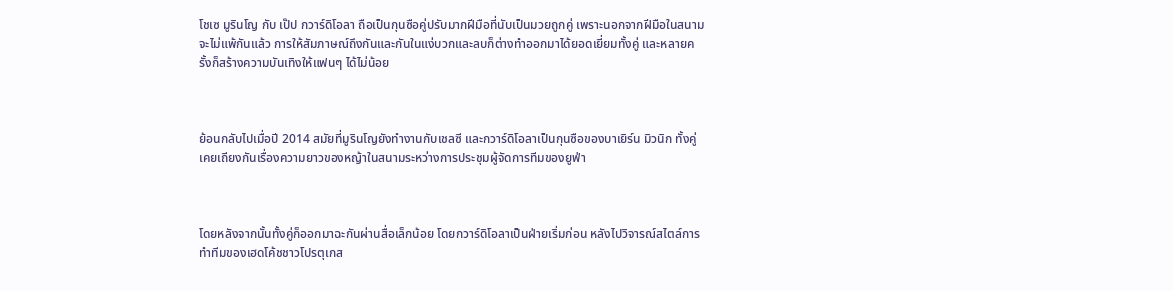โชเซ มูรินโญ กับ เป๊ป กวาร์ดิโอลา ถือเป็นกุนซือคู่ปรับมากฝีมือที่นับเป็นมวยถูกคู่ เพราะนอกจากฝีมือในสนามจะไม่แพ้กันแล้ว การให้สัมภาษณ์ถึงกันและกันในแง่บวกและลบก็ต่างทำออกมาได้ยอดเยี่ยมทั้งคู่ และหลายครั้งก็สร้างความบันเทิงให้แฟนๆ ได้ไม่น้อย



ย้อนกลับไปเมื่อปี 2014 สมัยที่มูรินโญยังทำงานกับเชลซี และกวาร์ดิโอลาเป็นกุนซือของบาเยิร์น มิวนิก ทั้งคู่เคยเถียงกันเรื่องความยาวของหญ้าในสนามระหว่างการประชุมผู้จัดการทีมของยูฟ่า



โดยหลังจากนั้นทั้งคู่ก็ออกมาฉะกันผ่านสื่อเล็กน้อย โดยกวาร์ดิโอลาเป็นฝ่ายเริ่มก่อน หลังไปวิจารณ์สไตล์การทำทีมของเฮดโค้ชชาวโปรตุเกส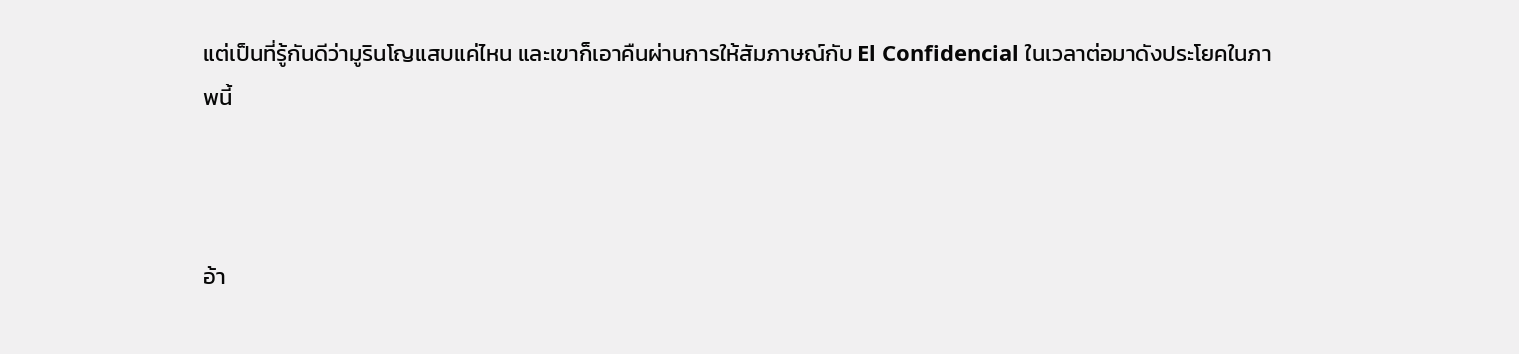แต่เป็นที่รู้กันดีว่ามูรินโญแสบแค่ไหน และเขาก็เอาคืนผ่านการให้สัมภาษณ์กับ El Confidencial ในเวลาต่อมาดังประโยคในภาพนี้



อ้า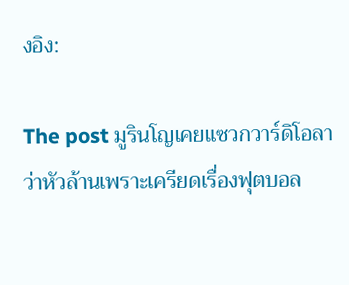งอิง:

The post มูรินโญเคยแซวกวาร์ดิโอลาว่าหัวล้านเพราะเครียดเรื่องฟุตบอล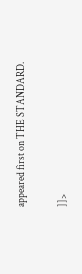appeared first on THE STANDARD.

]]>